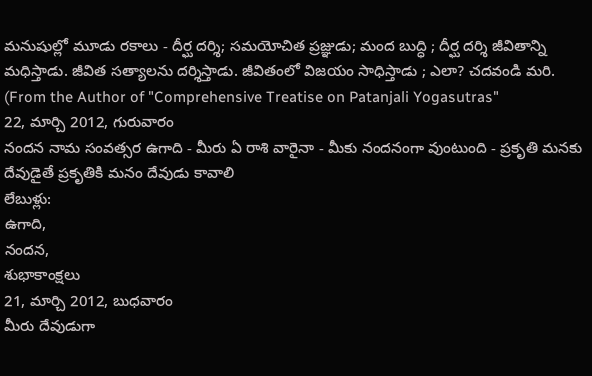మనుషుల్లో మూడు రకాలు - దీర్ఘ దర్శి; సమయోచిత ప్రజ్ఞుడు; మంద బుద్ధి ; దీర్ఘ దర్శి జీవితాన్ని మధిస్తాడు. జీవిత సత్యాలను దర్శిస్తాడు. జీవితంలో విజయం సాధిస్తాడు ; ఎలా? చదవండి మరి. (From the Author of "Comprehensive Treatise on Patanjali Yogasutras"
22, మార్చి 2012, గురువారం
నందన నామ సంవత్సర ఉగాది - మీరు ఏ రాశి వారైనా - మీకు నందనంగా వుంటుంది - ప్రకృతి మనకు దేవుడైతే ప్రకృతికి మనం దేవుడు కావాలి
లేబుళ్లు:
ఉగాది,
నందన,
శుభాకాంక్షలు
21, మార్చి 2012, బుధవారం
మీరు దేవుడుగా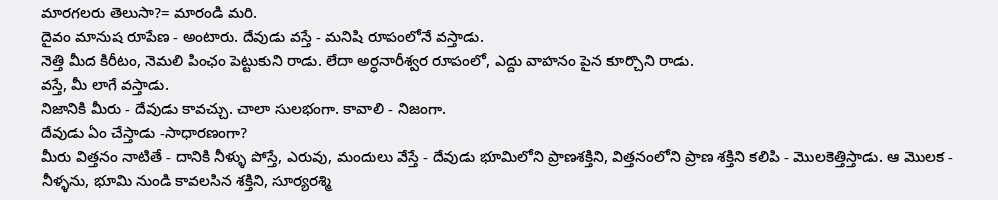మారగలరు తెలుసా?= మారండి మరి.
దైవం మానుష రూపేణ - అంటారు. దేవుడు వస్తే - మనిషి రూపంలోనే వస్తాడు.
నెత్తి మీద కిరీటం, నెమలి పింఛం పెట్టుకుని రాడు. లేదా అర్ధనారీశ్వర రూపంలో, ఎద్దు వాహనం పైన కూర్చొని రాడు.
వస్తే, మీ లాగే వస్తాడు.
నిజానికి మీరు - దేవుడు కావచ్చు. చాలా సులభంగా. కావాలి - నిజంగా.
దేవుడు ఏం చేస్తాడు -సాధారణంగా?
మీరు విత్తనం నాటితే - దానికి నీళ్ళు పోస్తే, ఎరువు, మందులు వేస్తే - దేవుడు భూమిలోని ప్రాణశక్తిని, విత్తనంలోని ప్రాణ శక్తిని కలిపి - మొలకెత్తిస్తాడు. ఆ మొలక - నీళ్ళను, భూమి నుండి కావలసిన శక్తిని, సూర్యరశ్మి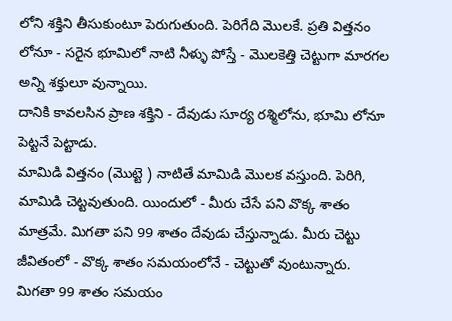లోని శక్తిని తీసుకుంటూ పెరుగుతుంది. పెరిగేది మొలకే. ప్రతి విత్తనం లోనూ - సరైన భూమిలో నాటి నీళ్ళు పోస్తే - మొలకెత్తి చెట్టుగా మారగల అన్ని శక్తులూ వున్నాయి.
దానికి కావలసిన ప్రాణ శక్తిని - దేవుడు సూర్య రశ్మిలోను, భూమి లోనూ పెట్టనే పెట్టాడు.
మామిడి విత్తనం (మొట్టె ) నాటితే మామిడి మొలక వస్తుంది. పెరిగి, మామిడి చెట్టవుతుంది. యిందులో - మీరు చేసే పని వొక్క శాతం మాత్రమే. మిగతా పని 99 శాతం దేవుడు చేస్తున్నాడు. మీరు చెట్టు జీవితంలో - వొక్క శాతం సమయంలోనే - చెట్టుతో వుంటున్నారు. మిగతా 99 శాతం సమయం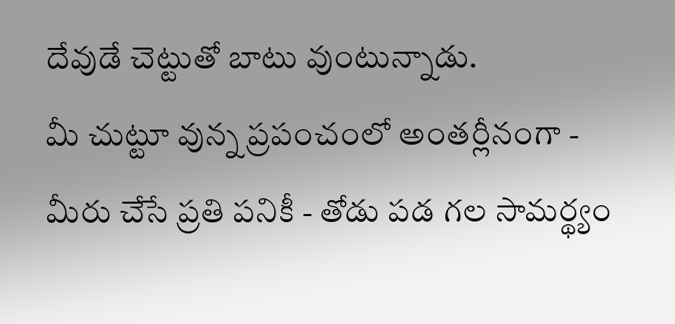దేవుడే చెట్టుతో బాటు వుంటున్నాడు.
మీ చుట్టూ వున్న ప్రపంచంలో అంతర్లీనంగా - మీరు చేసే ప్రతి పనికీ - తోడు పడ గల సామర్థ్యం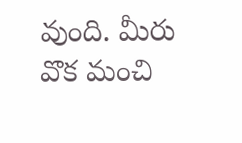వుంది. మీరు వొక మంచి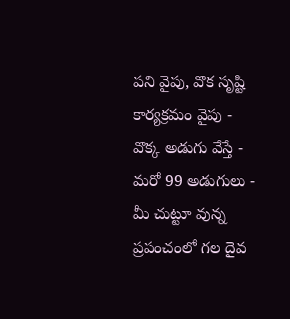పని వైపు, వొక సృష్టి కార్యక్రమం వైపు - వొక్క అడుగు వేస్తే - మరో 99 అడుగులు - మీ చుట్టూ వున్న ప్రపంచంలో గల దైవ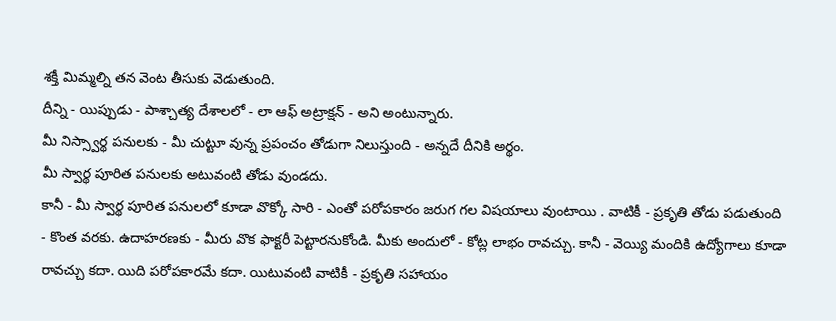శక్తీ మిమ్మల్ని తన వెంట తీసుకు వెడుతుంది.
దీన్ని - యిప్పుడు - పాశ్చాత్య దేశాలలో - లా ఆఫ్ అట్రాక్షన్ - అని అంటున్నారు.
మీ నిస్స్వార్థ పనులకు - మీ చుట్టూ వున్న ప్రపంచం తోడుగా నిలుస్తుంది - అన్నదే దీనికి అర్థం.
మీ స్వార్థ పూరిత పనులకు అటువంటి తోడు వుండదు.
కానీ - మీ స్వార్థ పూరిత పనులలో కూడా వొక్కో సారి - ఎంతో పరోపకారం జరుగ గల విషయాలు వుంటాయి . వాటికీ - ప్రకృతి తోడు పడుతుంది - కొంత వరకు. ఉదాహరణకు - మీరు వొక ఫాక్టరీ పెట్టారనుకోండి. మీకు అందులో - కోట్ల లాభం రావచ్చు. కానీ - వెయ్యి మందికి ఉద్యోగాలు కూడా రావచ్చు కదా. యిది పరోపకారమే కదా. యిటువంటి వాటికీ - ప్రకృతి సహాయం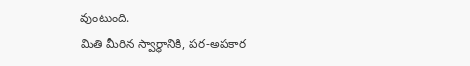వుంటుంది.
మితి మీరిన స్వార్థానికి, పర-అపకార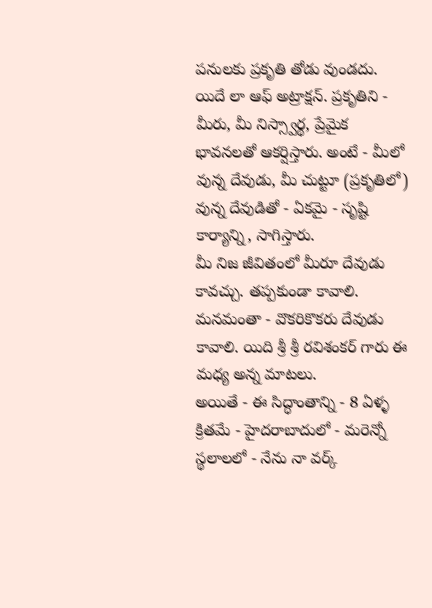పనులకు ప్రకృతి తోడు వుండదు.
యిదే లా ఆఫ్ అట్రాక్షన్. ప్రకృతిని - మీరు, మీ నిస్స్వార్థ, ప్రేమైక భావనలతో ఆకర్షిస్తారు. అంటే - మీలో వున్న దేవుడు, మీ చుట్టూ (ప్రకృతిలో) వున్న దేవుడితో - ఏకమై - సృష్టి కార్యాన్ని, సాగిస్తారు.
మీ నిజ జీవితంలో మీరూ దేవుడు కావచ్చు. తప్పకుండా కావాలి.
మనమంతా - వొకరికొకరు దేవుడు కావాలి. యిది శ్రీ శ్రీ రవిశంకర్ గారు ఈ మధ్య అన్న మాటలు.
అయితే - ఈ సిద్ధాంతాన్ని - 8 ఏళ్ళ క్రితమే - హైదరాబాదులో - మరెన్నో స్థలాలలో - నేను నా వర్క్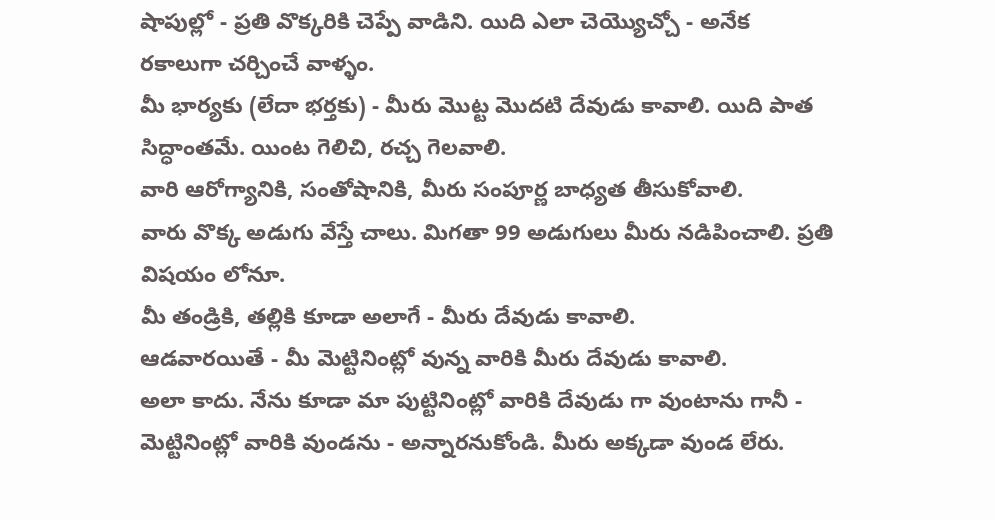షాపుల్లో - ప్రతి వొక్కరికి చెప్పే వాడిని. యిది ఎలా చెయ్యొచ్చో - అనేక రకాలుగా చర్చించే వాళ్ళం.
మీ భార్యకు (లేదా భర్తకు) - మీరు మొట్ట మొదటి దేవుడు కావాలి. యిది పాత సిద్ధాంతమే. యింట గెలిచి, రచ్చ గెలవాలి.
వారి ఆరోగ్యానికి, సంతోషానికి, మీరు సంపూర్ణ బాధ్యత తీసుకోవాలి.
వారు వొక్క అడుగు వేస్తే చాలు. మిగతా 99 అడుగులు మీరు నడిపించాలి. ప్రతి విషయం లోనూ.
మీ తండ్రికి, తల్లికి కూడా అలాగే - మీరు దేవుడు కావాలి.
ఆడవారయితే - మీ మెట్టినింట్లో వున్న వారికి మీరు దేవుడు కావాలి.
అలా కాదు. నేను కూడా మా పుట్టినింట్లో వారికి దేవుడు గా వుంటాను గానీ - మెట్టినింట్లో వారికి వుండను - అన్నారనుకోండి. మీరు అక్కడా వుండ లేరు.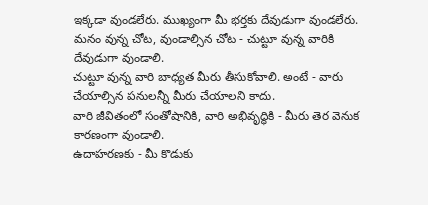ఇక్కడా వుండలేరు. ముఖ్యంగా మీ భర్తకు దేవుడుగా వుండలేరు.
మనం వున్న చోట, వుండాల్సిన చోట - చుట్టూ వున్న వారికి దేవుడుగా వుండాలి.
చుట్టూ వున్న వారి బాధ్యత మీరు తీసుకోవాలి. అంటే - వారు చేయాల్సిన పనులన్నీ మీరు చేయాలని కాదు.
వారి జీవితంలో సంతోషానికి, వారి అభివృద్ధికి - మీరు తెర వెనుక కారణంగా వుండాలి.
ఉదాహరణకు - మీ కొడుకు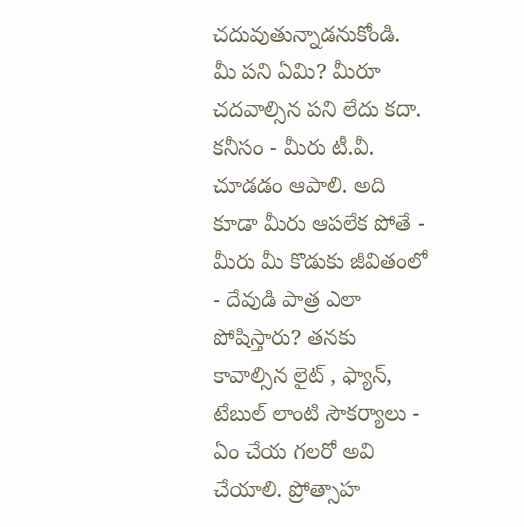చదువుతున్నాడనుకోండి. మీ పని ఏమి? మీరూ చదవాల్సిన పని లేదు కదా.
కనీసం - మీరు టీ.వీ. చూడడం ఆపాలి. అది కూడా మీరు ఆపలేక పోతే - మీరు మీ కొడుకు జీవితంలో - దేవుడి పాత్ర ఎలా పోషిస్తారు? తనకు కావాల్సిన లైట్ , ఫ్యాన్, టేబుల్ లాంటి సౌకర్యాలు - ఏం చేయ గలరో అవి చేయాలి. ప్రోత్సాహ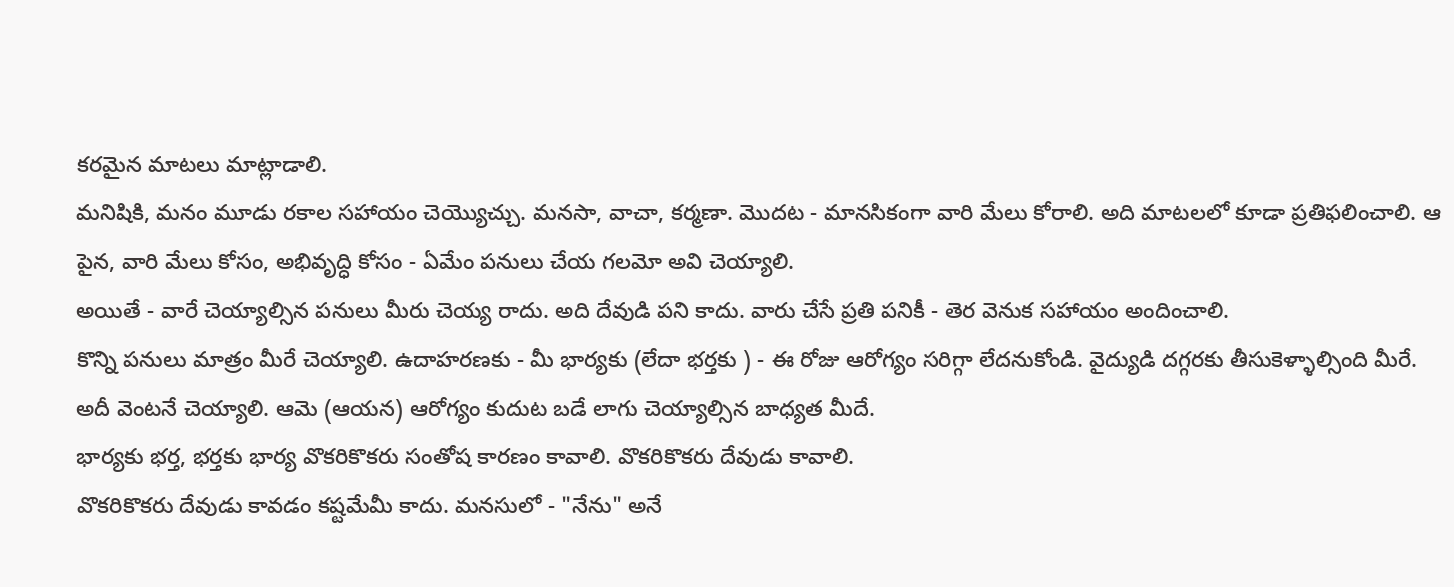కరమైన మాటలు మాట్లాడాలి.
మనిషికి, మనం మూడు రకాల సహాయం చెయ్యొచ్చు. మనసా, వాచా, కర్మణా. మొదట - మానసికంగా వారి మేలు కోరాలి. అది మాటలలో కూడా ప్రతిఫలించాలి. ఆ పైన, వారి మేలు కోసం, అభివృద్ధి కోసం - ఏమేం పనులు చేయ గలమో అవి చెయ్యాలి.
అయితే - వారే చెయ్యాల్సిన పనులు మీరు చెయ్య రాదు. అది దేవుడి పని కాదు. వారు చేసే ప్రతి పనికీ - తెర వెనుక సహాయం అందించాలి.
కొన్ని పనులు మాత్రం మీరే చెయ్యాలి. ఉదాహరణకు - మీ భార్యకు (లేదా భర్తకు ) - ఈ రోజు ఆరోగ్యం సరిగ్గా లేదనుకోండి. వైద్యుడి దగ్గరకు తీసుకెళ్ళాల్సింది మీరే. అదీ వెంటనే చెయ్యాలి. ఆమె (ఆయన) ఆరోగ్యం కుదుట బడే లాగు చెయ్యాల్సిన బాధ్యత మీదే.
భార్యకు భర్త, భర్తకు భార్య వొకరికొకరు సంతోష కారణం కావాలి. వొకరికొకరు దేవుడు కావాలి.
వొకరికొకరు దేవుడు కావడం కష్టమేమీ కాదు. మనసులో - "నేను" అనే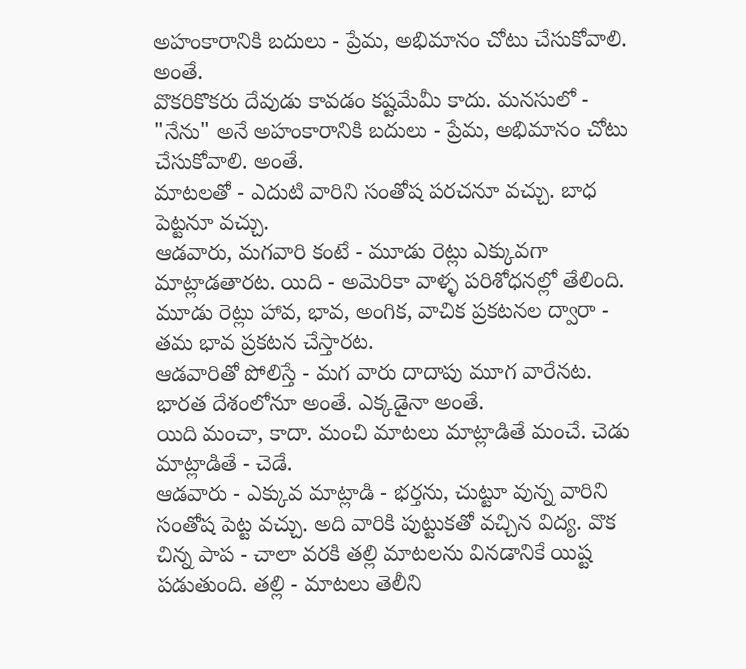అహంకారానికి బదులు - ప్రేమ, అభిమానం చోటు చేసుకోవాలి. అంతే.
వొకరికొకరు దేవుడు కావడం కష్టమేమీ కాదు. మనసులో - "నేను" అనే అహంకారానికి బదులు - ప్రేమ, అభిమానం చోటు చేసుకోవాలి. అంతే.
మాటలతో - ఎదుటి వారిని సంతోష పరచనూ వచ్చు. బాధ పెట్టనూ వచ్చు.
ఆడవారు, మగవారి కంటే - మూడు రెట్లు ఎక్కువగా మాట్లాడతారట. యిది - అమెరికా వాళ్ళ పరిశోధనల్లో తేలింది. మూడు రెట్లు హావ, భావ, అంగిక, వాచిక ప్రకటనల ద్వారా - తమ భావ ప్రకటన చేస్తారట.
ఆడవారితో పోలిస్తే - మగ వారు దాదాపు మూగ వారేనట. భారత దేశంలోనూ అంతే. ఎక్కడైనా అంతే.
యిది మంచా, కాదా. మంచి మాటలు మాట్లాడితే మంచే. చెడు మాట్లాడితే - చెడే.
ఆడవారు - ఎక్కువ మాట్లాడి - భర్తను, చుట్టూ వున్న వారిని సంతోష పెట్ట వచ్చు. అది వారికి పుట్టుకతో వచ్చిన విద్య. వొక చిన్న పాప - చాలా వరకి తల్లి మాటలను వినడానికే యిష్ట పడుతుంది. తల్లి - మాటలు తెలీని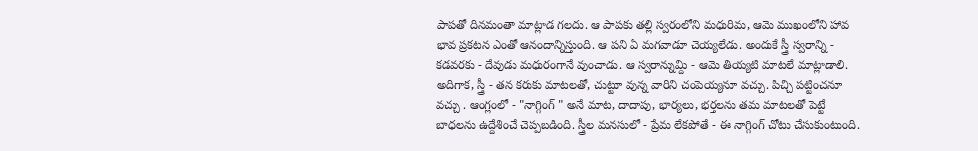పాపతో దినమంతా మాట్లాడ గలదు. ఆ పాపకు తల్లి స్వరంలోని మధురిమ, ఆమె ముఖంలోని హావ భావ ప్రకటన ఎంతో ఆనందాన్నిస్తుంది. ఆ పని ఏ మగవాడూ చెయ్యలేడు. అందుకే స్త్రీ స్వరాన్ని - కడవరకు - దేవుడు మధురంగానే వుంచాడు. ఆ స్వరాన్నుమ్ది - ఆమె తియ్యటి మాటలే మాట్లాడాలి.
అదిగాక, స్త్రీ - తన కరుకు మాటలతో, చుట్టూ వున్న వారిని చంపెయ్యనూ వచ్చు. పిచ్చి పట్టించనూ వచ్చు . ఆంగ్లంలో - "నాగ్గింగ్ " అనే మాట, దాదాపు, భార్యలు, భర్తలను తమ మాటలతో పెట్టే బాధలను ఉద్దేశించే చెప్పబడింది. స్త్రీల మనసులో - ప్రేమ లేకపోతే - ఈ నాగ్గింగ్ చోటు చేసుకుంటుంది.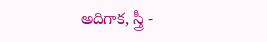అదిగాక, స్త్రీ -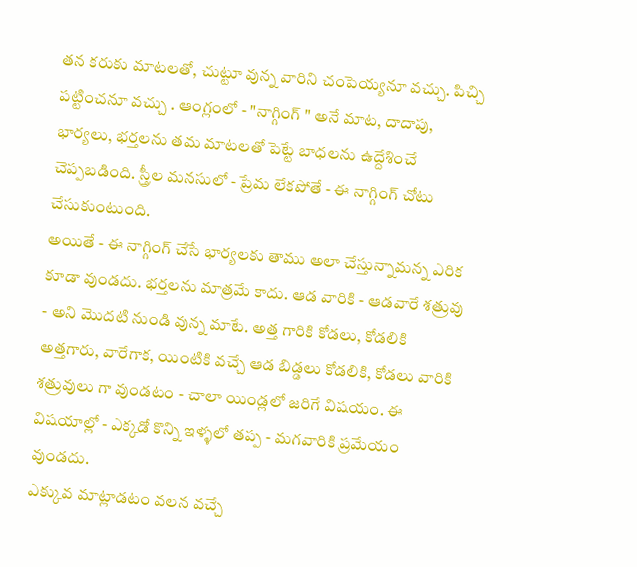తన కరుకు మాటలతో, చుట్టూ వున్న వారిని చంపెయ్యనూ వచ్చు. పిచ్చి పట్టించనూ వచ్చు . ఆంగ్లంలో - "నాగ్గింగ్ " అనే మాట, దాదాపు, భార్యలు, భర్తలను తమ మాటలతో పెట్టే బాధలను ఉద్దేశించే చెప్పబడింది. స్త్రీల మనసులో - ప్రేమ లేకపోతే - ఈ నాగ్గింగ్ చోటు చేసుకుంటుంది.
అయితే - ఈ నాగ్గింగ్ చేసే భార్యలకు తాము అలా చేస్తున్నామన్న ఎరిక కూడా వుండదు. భర్తలను మాత్రమే కాదు. ఆడ వారికి - ఆడవారే శత్రువు - అని మొదటి నుండి వున్న మాటే. అత్త గారికి కోడలు, కోడలికి అత్తగారు, వారేగాక, యింటికి వచ్చే ఆడ బిడ్డలు కోడలికి, కోడలు వారికి శత్రువులు గా వుండటం - చాలా యిండ్లలో జరిగే విషయం. ఈ విషయాల్లో - ఎక్కడో కొన్ని ఇళ్ళలో తప్ప - మగవారికి ప్రమేయం వుండదు.
ఎక్కువ మాట్లాడటం వలన వచ్చే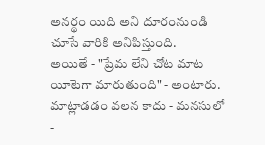అనర్థం యిది అని దూరంనుండి చూసే వారికి అనిపిస్తుంది.
అయితే - "ప్రేమ లేని చోట మాట యీటెగా మారుతుంది" - అంటారు. మాట్లాడడం వలన కాదు - మనసులో -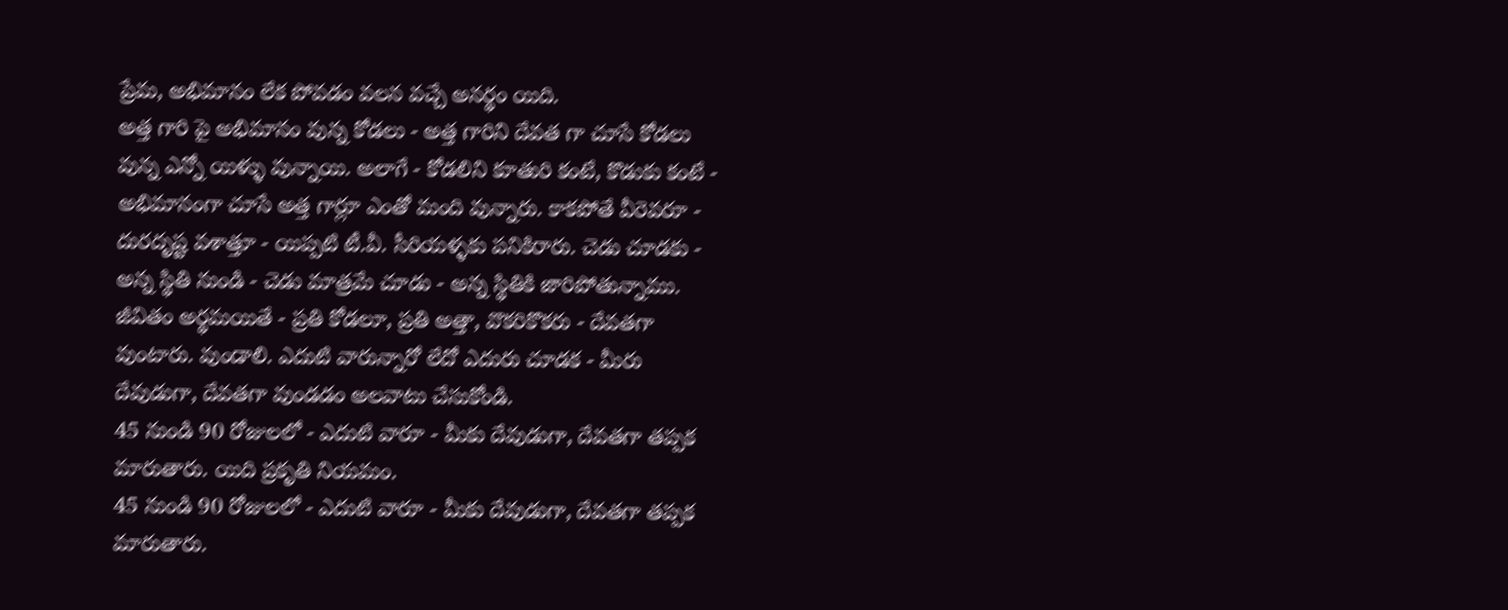ప్రేమ, అభిమానం లేక పోవడం వలన వచ్చే అనర్థం యిది.
అత్త గారి పై అభిమానం వున్న కోడలు - అత్త గారిని దేవత గా చూసే కోడలు వున్న ఎన్నో యిళ్ళు వున్నాయి. అలాగే - కోడలిని కూతురి కంటే, కొడుకు కంటే - అభిమానంగా చూసే అత్త గార్లూ ఎంతో మంది వున్నారు. కాకపోతే వీరెవరూ - దురదృష్ట వశాత్తూ - యిప్పటి టీ.వీ. సీరియళ్ళకు పనికిరారు. చెడు చూడకు - అన్న స్థితి నుండి - చెడు మాత్రమే చూడు - అన్న స్థితికి జారిపోతున్నాము.
జీవితం అర్థమయితే - ప్రతి కోడలూ, ప్రతి అత్తా, వొకరికొకరు - దేవతగా వుంటారు. వుండాలి. ఎదుటి వారున్నారో లేదో ఎదురు చూడక - మీరు దేవుడుగా, దేవతగా వుండడం అలవాటు చేసుకోండి.
45 నుండి 90 రోజులలో - ఎదుటి వారూ - మీకు దేవుడుగా, దేవతగా తప్పక మారుతారు. యిది ప్రకృతి నియమం.
45 నుండి 90 రోజులలో - ఎదుటి వారూ - మీకు దేవుడుగా, దేవతగా తప్పక మారుతారు.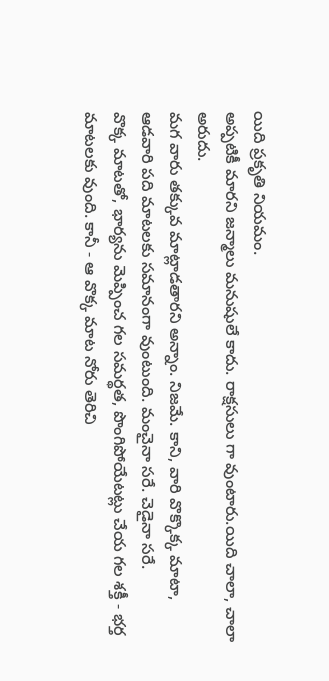యిది ప్రకృతి నియమం.
అప్పటికీ మారని జన్మాలు మనుషులే కాదు. రాక్షసులు గా వుంటారు.యిది చాలా, చాలా అరుదు.
మగ వారు తక్కువ మాట్లాడతారని అన్నాం. నిజమే. కాని, వారి వొక్కొక్క మాటా, ఆడవారి పది మాటలకు సమానంగా వుంటుంది. మంచైనా సరే. చెడైనా సరే.
వొక్క మాటతో, భార్యను మెప్పించ గల సమర్థత, పొంగిపోయేటట్లు చేయ గల శక్తీ - భర్త మాటలకు వుంది. కానీ - ఆ వొక్క మాట నోరు తెరిచి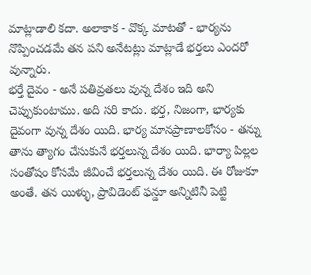మాట్లాడాలి కదా. అలాకాక - వొక్క మాటతో - భార్యను నొప్పించడమే తన పని అనేటట్లు మాట్లాడే భర్తలు ఎందరో వున్నారు.
భర్తే దైవం - అనే పతివ్రతలు వున్న దేశం ఇది అని చెప్పుకుంటాము. అది సరి కాదు. భర్త, నిజంగా, భార్యకు దైవంగా వున్న దేశం యిది. భార్య మానప్రాణాలకోసం - తన్ను తాను త్యాగం చేసుకునే భర్తలున్న దేశం యిది. భార్యా పిల్లల సంతోషం కోసమే జీవించే భర్తలున్న దేశం యిది. ఈ రోజుకూ అంతే. తన యిళ్ళు, ప్రావిడెంట్ ఫన్డూ అన్నిటినీ పెట్టి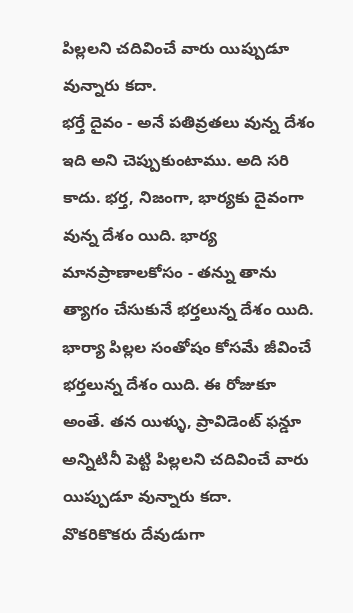పిల్లలని చదివించే వారు యిప్పుడూ వున్నారు కదా.
భర్తే దైవం - అనే పతివ్రతలు వున్న దేశం ఇది అని చెప్పుకుంటాము. అది సరి కాదు. భర్త, నిజంగా, భార్యకు దైవంగా వున్న దేశం యిది. భార్య మానప్రాణాలకోసం - తన్ను తాను త్యాగం చేసుకునే భర్తలున్న దేశం యిది. భార్యా పిల్లల సంతోషం కోసమే జీవించే భర్తలున్న దేశం యిది. ఈ రోజుకూ అంతే. తన యిళ్ళు, ప్రావిడెంట్ ఫన్డూ అన్నిటినీ పెట్టి పిల్లలని చదివించే వారు యిప్పుడూ వున్నారు కదా.
వొకరికొకరు దేవుడుగా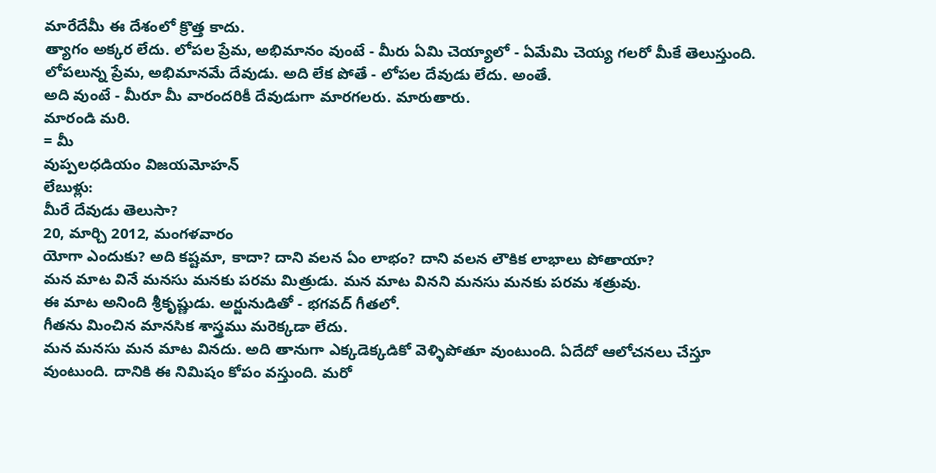మారేదేమీ ఈ దేశంలో క్రొత్త కాదు.
త్యాగం అక్కర లేదు. లోపల ప్రేమ, అభిమానం వుంటే - మీరు ఏమి చెయ్యాలో - ఏమేమి చెయ్య గలరో మీకే తెలుస్తుంది.
లోపలున్న ప్రేమ, అభిమానమే దేవుడు. అది లేక పోతే - లోపల దేవుడు లేదు. అంతే.
అది వుంటే - మీరూ మీ వారందరికీ దేవుడుగా మారగలరు. మారుతారు.
మారండి మరి.
= మీ
వుప్పలధడియం విజయమోహన్
లేబుళ్లు:
మీరే దేవుడు తెలుసా?
20, మార్చి 2012, మంగళవారం
యోగా ఎందుకు? అది కష్టమా, కాదా? దాని వలన ఏం లాభం? దాని వలన లౌకిక లాభాలు పోతాయా?
మన మాట వినే మనసు మనకు పరమ మిత్రుడు. మన మాట వినని మనసు మనకు పరమ శత్రువు.
ఈ మాట అనింది శ్రీకృష్ణుడు. అర్జునుడితో - భగవద్ గీతలో.
గీతను మించిన మానసిక శాస్త్రము మరెక్కడా లేదు.
మన మనసు మన మాట వినదు. అది తానుగా ఎక్కడెక్కడికో వెళ్ళిపోతూ వుంటుంది. ఏదేదో ఆలోచనలు చేస్తూ వుంటుంది. దానికి ఈ నిమిషం కోపం వస్తుంది. మరో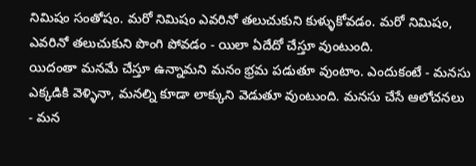నిమిషం సంతోషం. మరో నిమిషం ఎవరినో తలుచుకుని కుళ్ళుకోవడం. మరో నిమిషం, ఎవరినో తలుచుకుని పొంగి పోవడం - యిలా ఏదేదో చేస్తూ వుంటుంది.
యిదంతా మనమే చేస్తూ ఉన్నామని మనం భ్రమ పడుతూ వుంటాం. ఎందుకంటే - మనసు ఎక్కడికి వెళ్ళినా, మనల్ని కూడా లాక్కుని వెడుతూ వుంటుంది. మనసు చేసే ఆలోచనలు - మన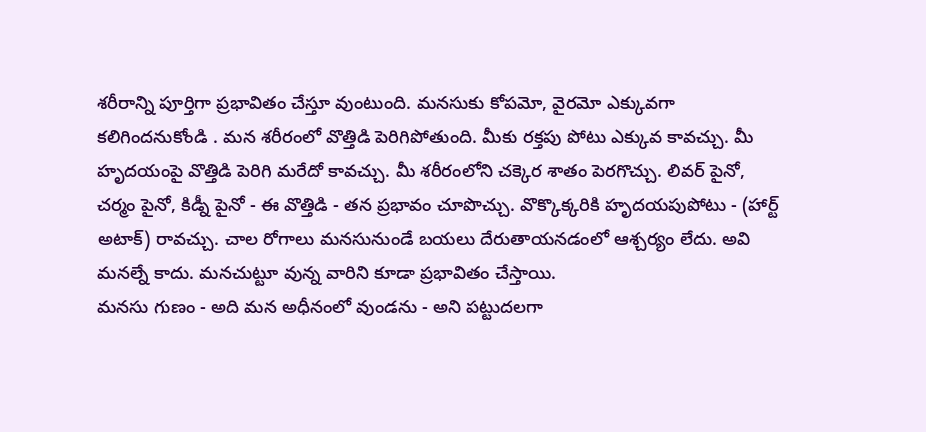శరీరాన్ని పూర్తిగా ప్రభావితం చేస్తూ వుంటుంది. మనసుకు కోపమో, వైరమో ఎక్కువగా కలిగిందనుకోండి . మన శరీరంలో వొత్తిడి పెరిగిపోతుంది. మీకు రక్తపు పోటు ఎక్కువ కావచ్చు. మీ హృదయంపై వొత్తిడి పెరిగి మరేదో కావచ్చు. మీ శరీరంలోని చక్కెర శాతం పెరగొచ్చు. లివర్ పైనో, చర్మం పైనో, కిడ్నీ పైనో - ఈ వొత్తిడి - తన ప్రభావం చూపొచ్చు. వొక్కొక్కరికి హృదయపుపోటు - (హార్ట్ అటాక్) రావచ్చు. చాల రోగాలు మనసునుండే బయలు దేరుతాయనడంలో ఆశ్చర్యం లేదు. అవి మనల్నే కాదు. మనచుట్టూ వున్న వారిని కూడా ప్రభావితం చేస్తాయి.
మనసు గుణం - అది మన అధీనంలో వుండను - అని పట్టుదలగా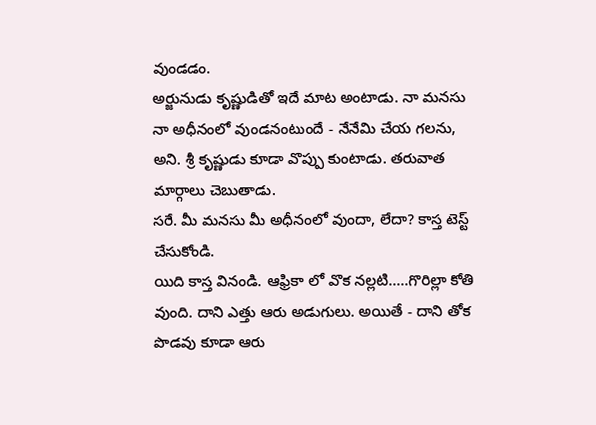వుండడం.
అర్జునుడు కృష్ణుడితో ఇదే మాట అంటాడు. నా మనసు నా అధీనంలో వుండనంటుందే - నేనేమి చేయ గలను, అని. శ్రీ కృష్ణుడు కూడా వొప్పు కుంటాడు. తరువాత మార్గాలు చెబుతాడు.
సరే. మీ మనసు మీ అధీనంలో వుందా, లేదా? కాస్త టెస్ట్ చేసుకోండి.
యిది కాస్త వినండి. ఆఫ్రికా లో వొక నల్లటి.....గొరిల్లా కోతి వుంది. దాని ఎత్తు ఆరు అడుగులు. అయితే - దాని తోక పొడవు కూడా ఆరు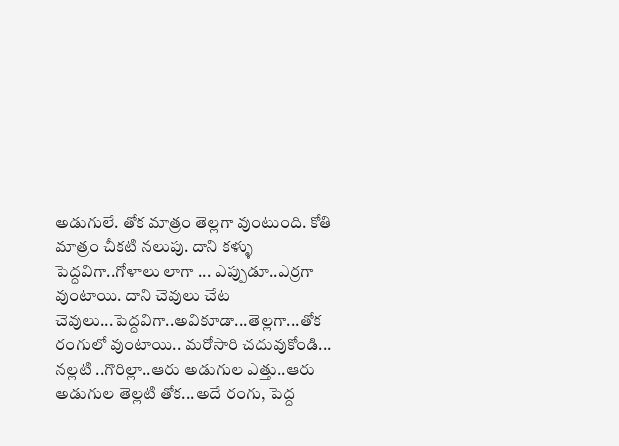అడుగులే. తోక మాత్రం తెల్లగా వుంటుంది. కోతి మాత్రం చీకటి నలుపు. దాని కళ్ళు పెద్దవిగా..గోళాలు లాగా ... ఎప్పుడూ..ఎర్రగా వుంటాయి. దాని చెవులు చేట చెవులు...పెద్దవిగా..అవికూడా...తెల్లగా...తోక రంగులో వుంటాయి.. మరోసారి చదువుకోండి... నల్లటి ..గొరిల్లా..ఆరు అడుగుల ఎత్తు..ఆరు అడుగుల తెల్లటి తోక...అదే రంగు, పెద్ద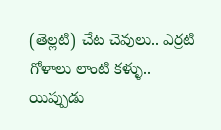(తెల్లటి) చేట చెవులు.. ఎర్రటి గోళాలు లాంటి కళ్ళు..
యిప్పుడు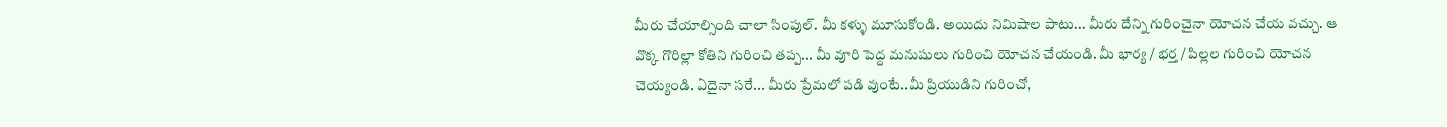మీరు చేయాల్సింది చాలా సింపుల్. మీ కళ్ళు మూసుకోండి. అయిదు నిమిషాల పాటు... మీరు దేన్ని గురించైనా యోచన చేయ వచ్చు. ఆ వొక్క గొరిల్లా కోతిని గురించి తప్ప... మీ వూరి పెద్ద మనుషులు గురించి యోచన చేయండి. మీ భార్య / భర్త / పిల్లల గురించి యోచన చెయ్యండి. ఏదైనా సరే... మీరు ప్రేమలో పడి వుంటే..మీ ప్రియుడిని గురించో,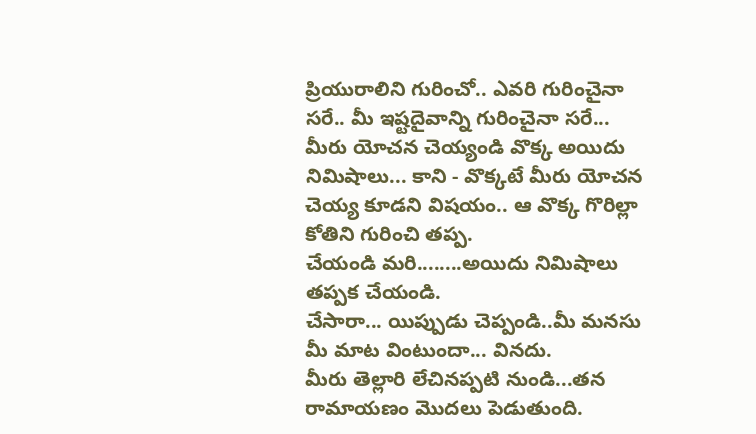ప్రియురాలిని గురించో.. ఎవరి గురించైనా సరే.. మీ ఇష్టదైవాన్ని గురించైనా సరే... మీరు యోచన చెయ్యండి వొక్క అయిదు నిమిషాలు... కాని - వొక్కటే మీరు యోచన చెయ్య కూడని విషయం.. ఆ వొక్క గొరిల్లా కోతిని గురించి తప్ప.
చేయండి మరి........అయిదు నిమిషాలు తప్పక చేయండి.
చేసారా... యిప్పుడు చెప్పండి..మీ మనసు మీ మాట వింటుందా... వినదు.
మీరు తెల్లారి లేచినప్పటి నుండి...తన రామాయణం మొదలు పెడుతుంది.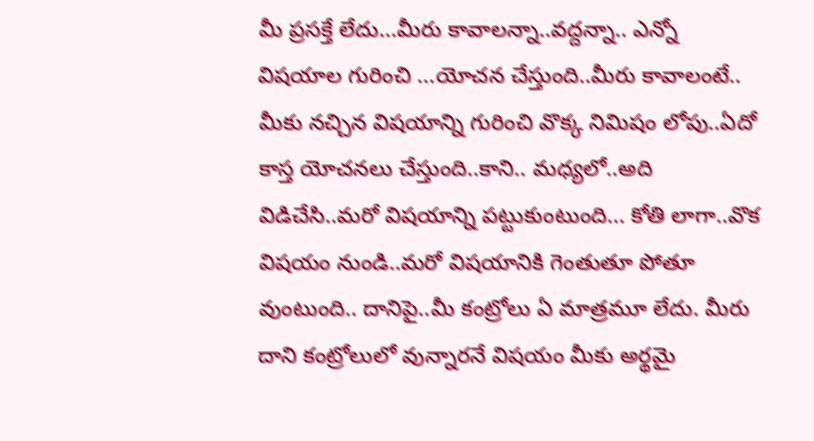మీ ప్రసక్తే లేదు...మీరు కావాలన్నా..వద్దన్నా.. ఎన్నో విషయాల గురించి ...యోచన చేస్తుంది..మీరు కావాలంటే.. మీకు నచ్చిన విషయాన్ని గురించి వొక్క నిమిషం లోపు..ఏదో కాస్త యోచనలు చేస్తుంది..కాని.. మధ్యలో..అది విడిచేసి..మరో విషయాన్ని పట్టుకుంటుంది... కోతి లాగా..వొక విషయం నుండి..మరో విషయానికి గెంతుతూ పోతూ వుంటుంది.. దానిపై..మీ కంట్రోలు ఏ మాత్రమూ లేదు. మీరు దాని కంట్రోలులో వున్నారనే విషయం మీకు అర్థమై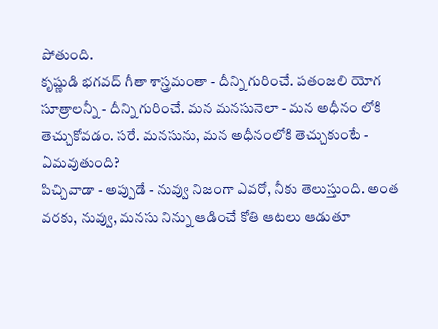పోతుంది.
కృష్ణుడి భగవద్ గీతా శాస్త్రమంతా - దీన్ని గురించే. పతంజలి యోగ సూత్రాలన్నీ - దీన్ని గురించే. మన మనసునెలా - మన అధీనం లోకి తెచ్చుకోవడం. సరే. మనసును, మన అధీనంలోకి తెచ్చుకుంటే - ఏమవుతుంది?
పిచ్చివాడా - అప్పుడే - నువ్వు నిజంగా ఎవరో, నీకు తెలుస్తుంది. అంత వరకు, నువ్వు, మనసు నిన్ను ఆడించే కోతి ఆటలు ఆడుతూ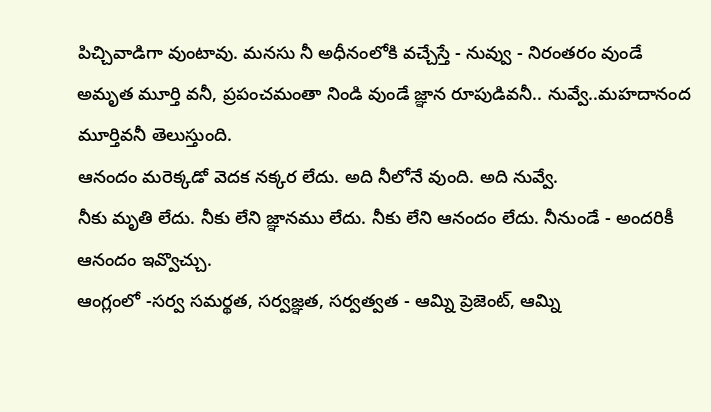పిచ్చివాడిగా వుంటావు. మనసు నీ అధీనంలోకి వచ్చేస్తే - నువ్వు - నిరంతరం వుండే అమృత మూర్తి వనీ, ప్రపంచమంతా నిండి వుండే జ్ఞాన రూపుడివనీ.. నువ్వే..మహదానంద మూర్తివనీ తెలుస్తుంది.
ఆనందం మరెక్కడో వెదక నక్కర లేదు. అది నీలోనే వుంది. అది నువ్వే.
నీకు మృతి లేదు. నీకు లేని జ్ఞానము లేదు. నీకు లేని ఆనందం లేదు. నీనుండే - అందరికీ ఆనందం ఇవ్వొచ్చు.
ఆంగ్లంలో -సర్వ సమర్థత, సర్వజ్ఞత, సర్వత్వత - ఆమ్ని ప్రెజెంట్, ఆమ్ని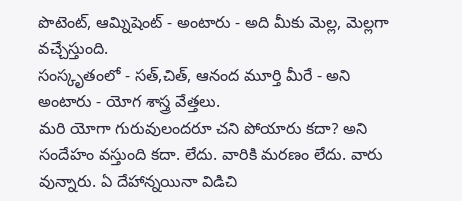పొటెంట్, ఆమ్నిషెంట్ - అంటారు - అది మీకు మెల్ల, మెల్లగా వచ్చేస్తుంది.
సంస్కృతంలో - సత్,చిత్, ఆనంద మూర్తి మీరే - అని అంటారు - యోగ శాస్త్ర వేత్తలు.
మరి యోగా గురువులందరూ చని పోయారు కదా? అని సందేహం వస్తుంది కదా. లేదు. వారికి మరణం లేదు. వారు వున్నారు. ఏ దేహాన్నయినా విడిచి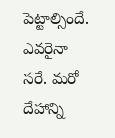పెట్టాల్సిందే. ఎవరైనా సరే. మరో దేహాన్ని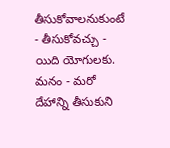తీసుకోవాలనుకుంటే - తీసుకోవచ్చు - యిది యోగులకు.
మనం - మరో దేహాన్ని తీసుకుని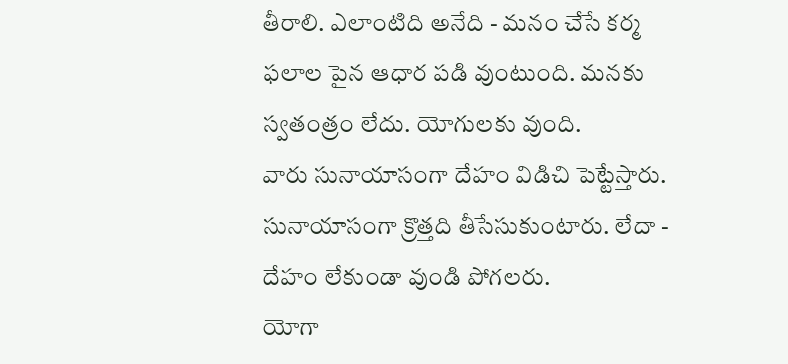తీరాలి. ఎలాంటిది అనేది - మనం చేసే కర్మ ఫలాల పైన ఆధార పడి వుంటుంది. మనకు స్వతంత్రం లేదు. యోగులకు వుంది.
వారు సునాయాసంగా దేహం విడిచి పెట్టేస్తారు. సునాయాసంగా క్రొత్తది తీసేసుకుంటారు. లేదా - దేహం లేకుండా వుండి పోగలరు.
యోగా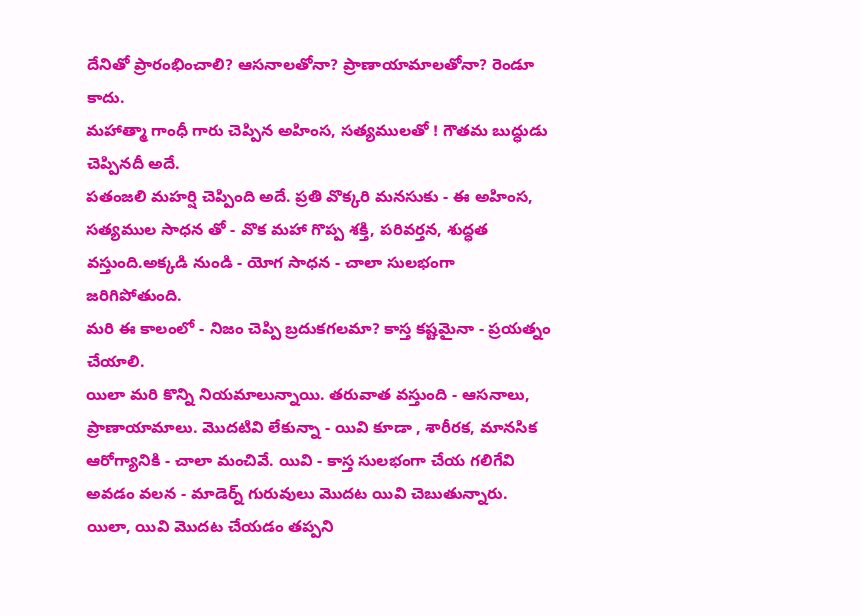దేనితో ప్రారంభించాలి? ఆసనాలతోనా? ప్రాణాయామాలతోనా? రెండూ కాదు.
మహాత్మా గాంధీ గారు చెప్పిన అహింస, సత్యములతో ! గౌతమ బుద్ధుడు చెప్పినదీ అదే.
పతంజలి మహర్షి చెప్పింది అదే. ప్రతి వొక్కరి మనసుకు - ఈ అహింస, సత్యముల సాధన తో - వొక మహా గొప్ప శక్తి, పరివర్తన, శుద్ధత వస్తుంది.అక్కడి నుండి - యోగ సాధన - చాలా సులభంగా జరిగిపోతుంది.
మరి ఈ కాలంలో - నిజం చెప్పి బ్రదుకగలమా? కాస్త కష్టమైనా - ప్రయత్నం చేయాలి.
యిలా మరి కొన్ని నియమాలున్నాయి. తరువాత వస్తుంది - ఆసనాలు, ప్రాణాయామాలు. మొదటివి లేకున్నా - యివి కూడా , శారీరక, మానసిక ఆరోగ్యానికి - చాలా మంచివే. యివి - కాస్త సులభంగా చేయ గలిగేవి అవడం వలన - మాడెర్న్ గురువులు మొదట యివి చెబుతున్నారు. యిలా, యివి మొదట చేయడం తప్పని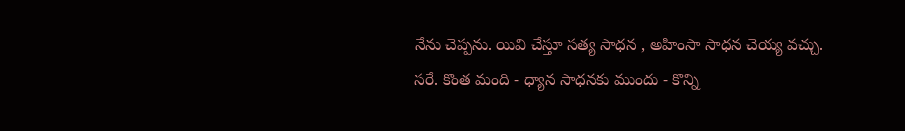నేను చెప్పను. యివి చేస్తూ సత్య సాధన , అహింసా సాధన చెయ్య వచ్చు.
సరే. కొంత మంది - ధ్యాన సాధనకు ముందు - కొన్ని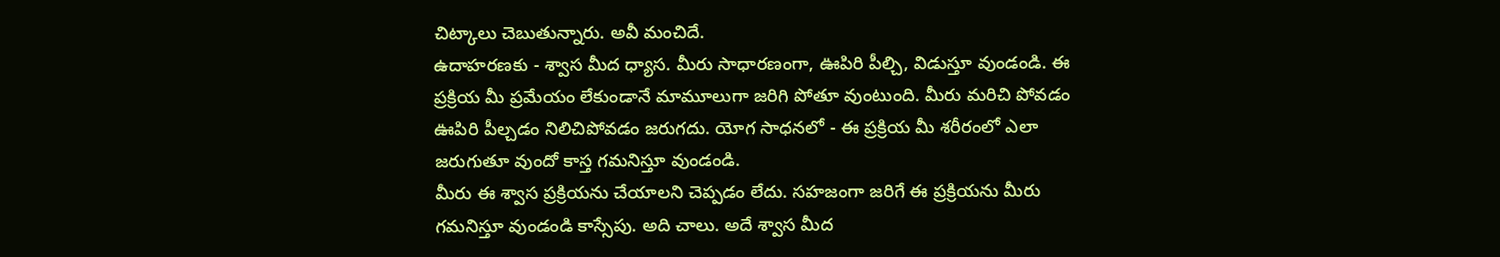చిట్కాలు చెబుతున్నారు. అవీ మంచిదే.
ఉదాహరణకు - శ్వాస మీద ధ్యాస. మీరు సాధారణంగా, ఊపిరి పీల్చి, విడుస్తూ వుండండి. ఈ ప్రక్రియ మీ ప్రమేయం లేకుండానే మామూలుగా జరిగి పోతూ వుంటుంది. మీరు మరిచి పోవడం ఊపిరి పీల్చడం నిలిచిపోవడం జరుగదు. యోగ సాధనలో - ఈ ప్రక్రియ మీ శరీరంలో ఎలా జరుగుతూ వుందో కాస్త గమనిస్తూ వుండండి.
మీరు ఈ శ్వాస ప్రక్రియను చేయాలని చెప్పడం లేదు. సహజంగా జరిగే ఈ ప్రక్రియను మీరు గమనిస్తూ వుండండి కాస్సేపు. అది చాలు. అదే శ్వాస మీద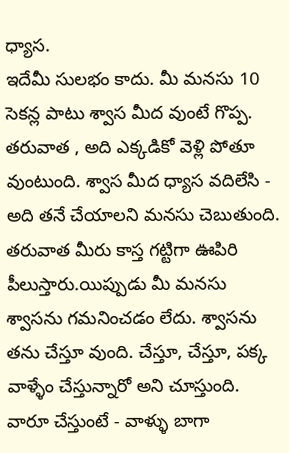ధ్యాస.
ఇదేమీ సులభం కాదు. మీ మనసు 10 సెకన్ల పాటు శ్వాస మీద వుంటే గొప్ప. తరువాత , అది ఎక్కడికో వెళ్లి పోతూ వుంటుంది. శ్వాస మీద ధ్యాస వదిలేసి - అది తనే చేయాలని మనసు చెబుతుంది. తరువాత మీరు కాస్త గట్టిగా ఊపిరి పీలుస్తారు.యిప్పుడు మీ మనసు శ్వాసను గమనించడం లేదు. శ్వాసను తను చేస్తూ వుంది. చేస్తూ, చేస్తూ, పక్క వాళ్ళేం చేస్తున్నారో అని చూస్తుంది. వారూ చేస్తుంటే - వాళ్ళు బాగా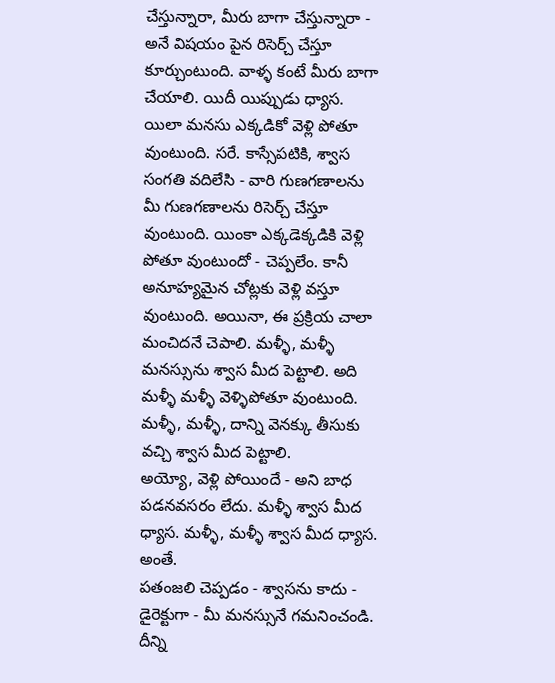చేస్తున్నారా, మీరు బాగా చేస్తున్నారా - అనే విషయం పైన రిసెర్చ్ చేస్తూ కూర్చుంటుంది. వాళ్ళ కంటే మీరు బాగా చేయాలి. యిదీ యిప్పుడు ధ్యాస.
యిలా మనసు ఎక్కడికో వెళ్లి పోతూ వుంటుంది. సరే. కాస్సేపటికి, శ్వాస సంగతి వదిలేసి - వారి గుణగణాలను మీ గుణగణాలను రిసెర్చ్ చేస్తూ వుంటుంది. యింకా ఎక్కడెక్కడికి వెళ్లి పోతూ వుంటుందో - చెప్పలేం. కానీ అనూహ్యమైన చోట్లకు వెళ్లి వస్తూ వుంటుంది. అయినా, ఈ ప్రక్రియ చాలా మంచిదనే చెపాలి. మళ్ళీ, మళ్ళీ మనస్సును శ్వాస మీద పెట్టాలి. అది మళ్ళీ మళ్ళీ వెళ్ళిపోతూ వుంటుంది. మళ్ళీ, మళ్ళీ, దాన్ని వెనక్కు తీసుకు వచ్చి శ్వాస మీద పెట్టాలి.
అయ్యో, వెళ్లి పోయిందే - అని బాధ పడనవసరం లేదు. మళ్ళీ శ్వాస మీద ధ్యాస. మళ్ళీ, మళ్ళీ శ్వాస మీద ధ్యాస. అంతే.
పతంజలి చెప్పడం - శ్వాసను కాదు - డైరెక్టుగా - మీ మనస్సునే గమనించండి. దీన్ని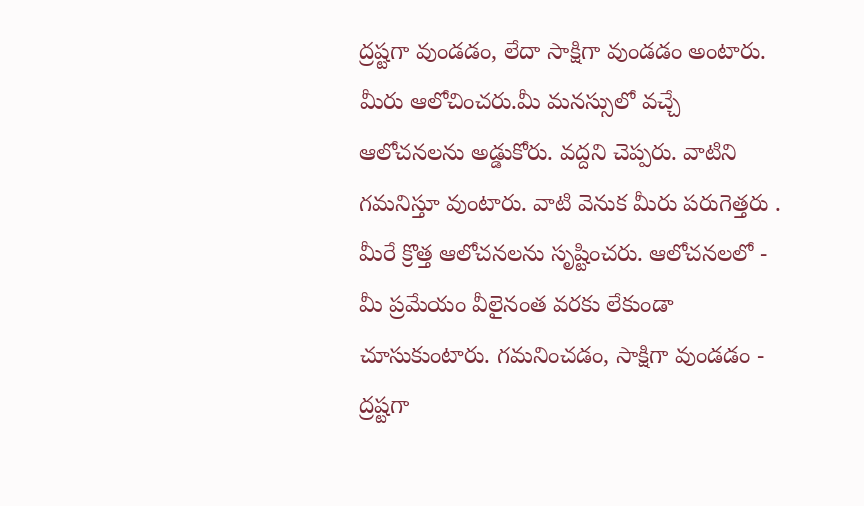ద్రష్టగా వుండడం, లేదా సాక్షిగా వుండడం అంటారు.
మీరు ఆలోచించరు.మీ మనస్సులో వచ్చే ఆలోచనలను అడ్డుకోరు. వద్దని చెప్పరు. వాటిని గమనిస్తూ వుంటారు. వాటి వెనుక మీరు పరుగెత్తరు . మీరే క్రొత్త ఆలోచనలను సృష్టించరు. ఆలోచనలలో - మీ ప్రమేయం వీలైనంత వరకు లేకుండా చూసుకుంటారు. గమనించడం, సాక్షిగా వుండడం - ద్రష్టగా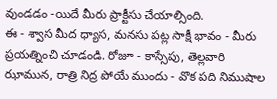వుండడం -యిదే మీరు ప్రాక్టీసు చేయాల్సింది.
ఈ - శ్వాస మీద ధ్యాస, మనసు పట్ల సాక్షీ భావం - మీరు ప్రయత్నించి చూడండి. రోజూ - కాస్సేపు, తెల్లవారి ఝామున, రాత్రి నిద్ర పోయే ముందు - వొక పది నిముషాల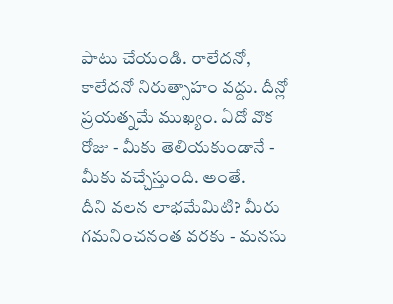పాటు చేయండి. రాలేదనో, కాలేదనో నిరుత్సాహం వద్దు. దీన్లో ప్రయత్నమే ముఖ్యం. ఏదో వొక రోజు - మీకు తెలియకుండానే - మీకు వచ్చేస్తుంది. అంతే.
దీని వలన లాభమేమిటి? మీరు గమనించనంత వరకు - మనసు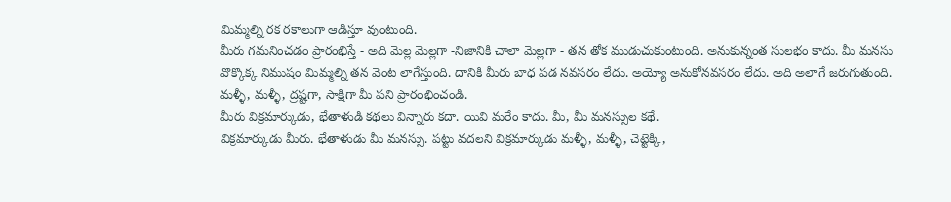మిమ్మల్ని రక రకాలుగా ఆడిస్తూ వుంటుంది.
మీరు గమనించడం ప్రారంభిస్తే - అది మెల్ల మెల్లగా -నిజానికి చాలా మెల్లగా - తన తోక ముడుచుకుంటుంది. అనుకున్నంత సులభం కాదు. మీ మనసు వొక్కొక్క నిముషం మిమ్మల్ని తన వెంట లాగేస్తుంది. దానికి మీరు బాధ పడ నవసరం లేదు. అయ్యో అనుకోనవసరం లేదు. అది అలాగే జరుగుతుంది. మళ్ళీ, మళ్ళీ, ద్రష్టగా, సాక్షిగా మీ పని ప్రారంభించండి.
మీరు విక్రమార్కుడు, భేతాళుడి కథలు విన్నారు కదా. యివి మరేం కాదు. మీ, మీ మనస్సుల కథే.
విక్రమార్కుడు మీరు. భేతాళుడు మీ మనస్సు. పట్టు వదలని విక్రమార్కుడు మళ్ళీ, మళ్ళీ, చెట్టెక్కి,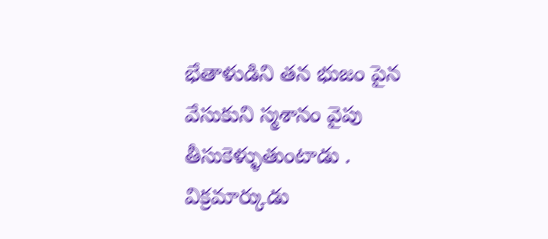భేతాళుడిని తన భుజం పైన వేసుకుని స్మశానం వైపు తీసుకెళ్ళుతుంటాడు . విక్రమార్కుడు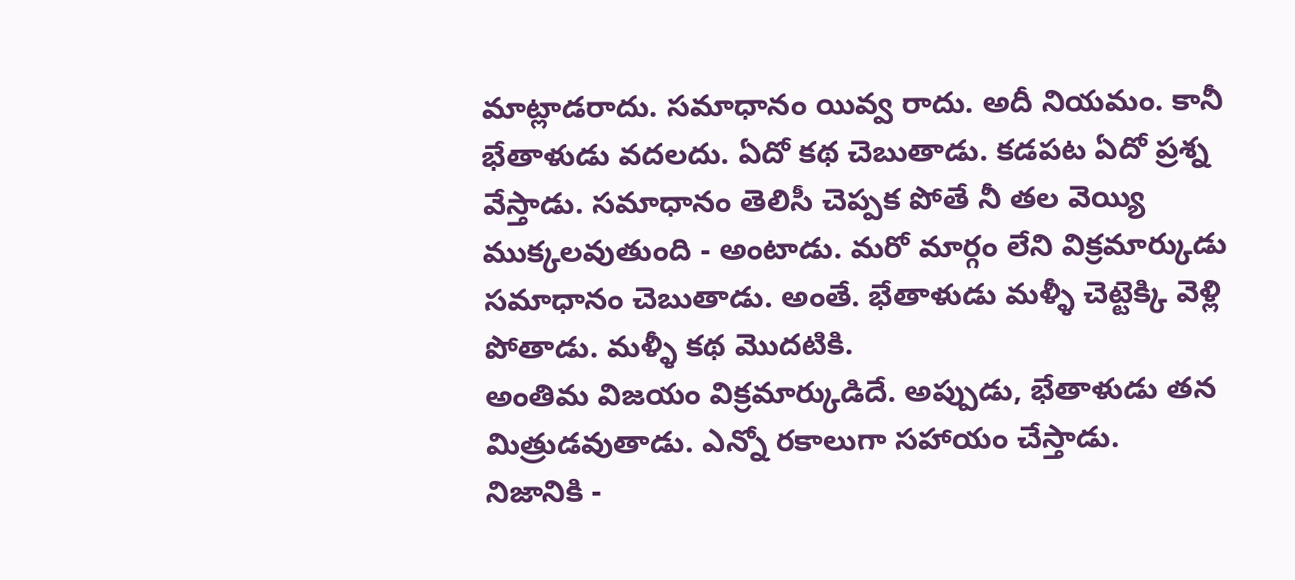మాట్లాడరాదు. సమాధానం యివ్వ రాదు. అదీ నియమం. కానీ భేతాళుడు వదలదు. ఏదో కథ చెబుతాడు. కడపట ఏదో ప్రశ్న వేస్తాడు. సమాధానం తెలిసీ చెప్పక పోతే నీ తల వెయ్యి ముక్కలవుతుంది - అంటాడు. మరో మార్గం లేని విక్రమార్కుడు సమాధానం చెబుతాడు. అంతే. భేతాళుడు మళ్ళీ చెట్టెక్కి వెళ్లి పోతాడు. మళ్ళీ కథ మొదటికి.
అంతిమ విజయం విక్రమార్కుడిదే. అప్పుడు, భేతాళుడు తన మిత్రుడవుతాడు. ఎన్నో రకాలుగా సహాయం చేస్తాడు.
నిజానికి -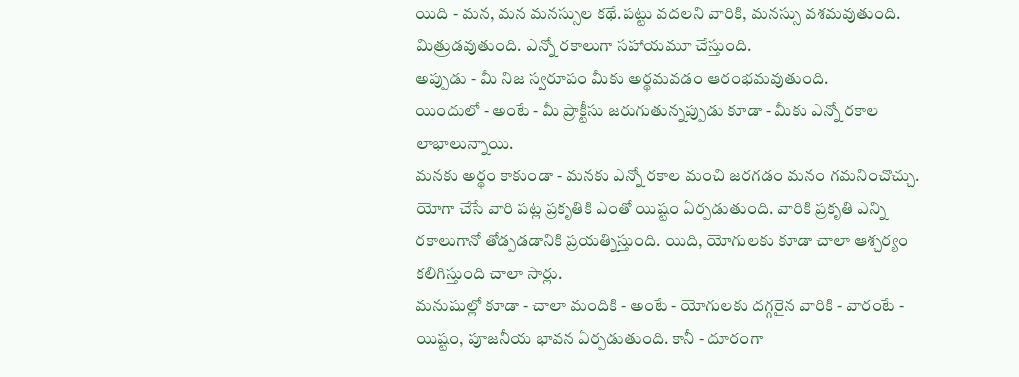యిది - మన, మన మనస్సుల కథే.పట్టు వదలని వారికి, మనస్సు వశమవుతుంది. మిత్రుడవుతుంది. ఎన్నో రకాలుగా సహాయమూ చేస్తుంది.
అప్పుడు - మీ నిజ స్వరూపం మీకు అర్థమవడం ఆరంభమవుతుంది.
యిందులో - అంటే - మీ ప్రాక్టీసు జరుగుతున్నప్పుడు కూడా - మీకు ఎన్నో రకాల లాభాలున్నాయి.
మనకు అర్థం కాకుండా - మనకు ఎన్నో రకాల మంచి జరగడం మనం గమనించొచ్చు.
యోగా చేసే వారి పట్ల ప్రకృతికి ఎంతో యిష్టం ఏర్పడుతుంది. వారికి ప్రకృతి ఎన్ని రకాలుగానో తోడ్పడడానికి ప్రయత్నిస్తుంది. యిది, యోగులకు కూడా చాలా ఆశ్చర్యం కలిగిస్తుంది చాలా సార్లు.
మనుషుల్లో కూడా - చాలా మందికి - అంటే - యోగులకు దగ్గరైన వారికి - వారంటే - యిష్టం, పూజనీయ భావన ఏర్పడుతుంది. కానీ - దూరంగా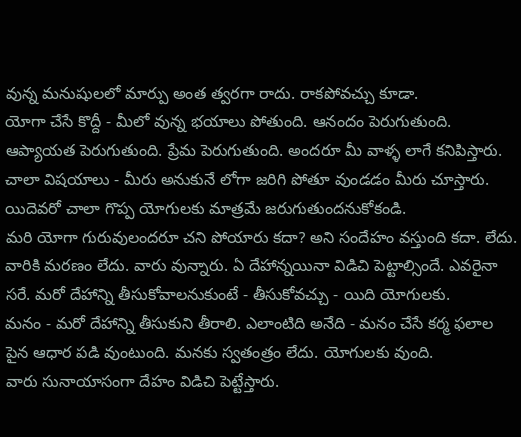వున్న మనుషులలో మార్పు అంత త్వరగా రాదు. రాకపోవచ్చు కూడా.
యోగా చేసే కొద్దీ - మీలో వున్న భయాలు పోతుంది. ఆనందం పెరుగుతుంది. ఆప్యాయత పెరుగుతుంది. ప్రేమ పెరుగుతుంది. అందరూ మీ వాళ్ళ లాగే కనిపిస్తారు. చాలా విషయాలు - మీరు అనుకునే లోగా జరిగి పోతూ వుండడం మీరు చూస్తారు.
యిదెవరో చాలా గొప్ప యోగులకు మాత్రమే జరుగుతుందనుకోకండి.
మరి యోగా గురువులందరూ చని పోయారు కదా? అని సందేహం వస్తుంది కదా. లేదు. వారికి మరణం లేదు. వారు వున్నారు. ఏ దేహాన్నయినా విడిచి పెట్టాల్సిందే. ఎవరైనా సరే. మరో దేహాన్ని తీసుకోవాలనుకుంటే - తీసుకోవచ్చు - యిది యోగులకు.
మనం - మరో దేహాన్ని తీసుకుని తీరాలి. ఎలాంటిది అనేది - మనం చేసే కర్మ ఫలాల పైన ఆధార పడి వుంటుంది. మనకు స్వతంత్రం లేదు. యోగులకు వుంది.
వారు సునాయాసంగా దేహం విడిచి పెట్టేస్తారు.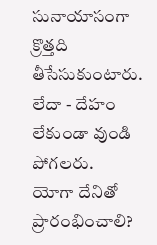సునాయాసంగా క్రొత్తది తీసేసుకుంటారు. లేదా - దేహం లేకుండా వుండి పోగలరు.
యోగా దేనితో ప్రారంభించాలి?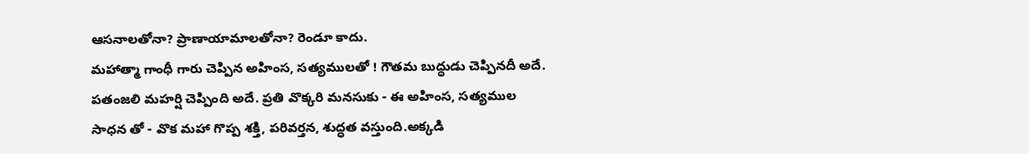ఆసనాలతోనా? ప్రాణాయామాలతోనా? రెండూ కాదు.
మహాత్మా గాంధీ గారు చెప్పిన అహింస, సత్యములతో ! గౌతమ బుద్ధుడు చెప్పినదీ అదే.
పతంజలి మహర్షి చెప్పింది అదే. ప్రతి వొక్కరి మనసుకు - ఈ అహింస, సత్యముల సాధన తో - వొక మహా గొప్ప శక్తి, పరివర్తన, శుద్ధత వస్తుంది.అక్కడి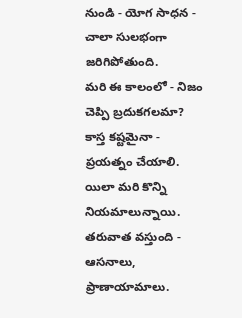నుండి - యోగ సాధన - చాలా సులభంగా జరిగిపోతుంది.
మరి ఈ కాలంలో - నిజం చెప్పి బ్రదుకగలమా? కాస్త కష్టమైనా - ప్రయత్నం చేయాలి.
యిలా మరి కొన్ని నియమాలున్నాయి. తరువాత వస్తుంది - ఆసనాలు, ప్రాణాయామాలు.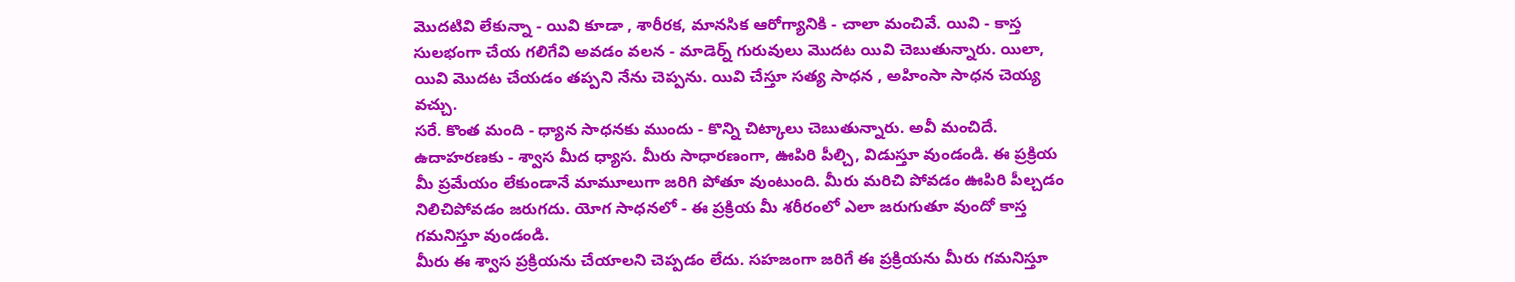మొదటివి లేకున్నా - యివి కూడా , శారీరక, మానసిక ఆరోగ్యానికి - చాలా మంచివే. యివి - కాస్త సులభంగా చేయ గలిగేవి అవడం వలన - మాడెర్న్ గురువులు మొదట యివి చెబుతున్నారు. యిలా, యివి మొదట చేయడం తప్పని నేను చెప్పను. యివి చేస్తూ సత్య సాధన , అహింసా సాధన చెయ్య వచ్చు.
సరే. కొంత మంది - ధ్యాన సాధనకు ముందు - కొన్ని చిట్కాలు చెబుతున్నారు. అవీ మంచిదే.
ఉదాహరణకు - శ్వాస మీద ధ్యాస. మీరు సాధారణంగా, ఊపిరి పీల్చి, విడుస్తూ వుండండి. ఈ ప్రక్రియ మీ ప్రమేయం లేకుండానే మామూలుగా జరిగి పోతూ వుంటుంది. మీరు మరిచి పోవడం ఊపిరి పీల్చడం నిలిచిపోవడం జరుగదు. యోగ సాధనలో - ఈ ప్రక్రియ మీ శరీరంలో ఎలా జరుగుతూ వుందో కాస్త గమనిస్తూ వుండండి.
మీరు ఈ శ్వాస ప్రక్రియను చేయాలని చెప్పడం లేదు. సహజంగా జరిగే ఈ ప్రక్రియను మీరు గమనిస్తూ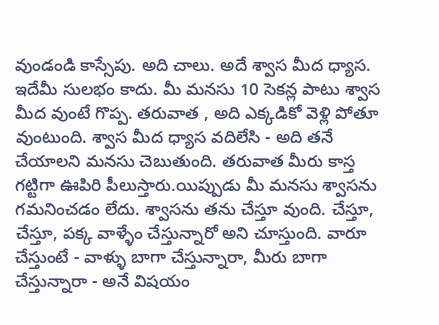వుండండి కాస్సేపు. అది చాలు. అదే శ్వాస మీద ధ్యాస.
ఇదేమీ సులభం కాదు. మీ మనసు 10 సెకన్ల పాటు శ్వాస మీద వుంటే గొప్ప. తరువాత , అది ఎక్కడికో వెళ్లి పోతూ వుంటుంది. శ్వాస మీద ధ్యాస వదిలేసి - అది తనే చేయాలని మనసు చెబుతుంది. తరువాత మీరు కాస్త గట్టిగా ఊపిరి పీలుస్తారు.యిప్పుడు మీ మనసు శ్వాసను గమనించడం లేదు. శ్వాసను తను చేస్తూ వుంది. చేస్తూ, చేస్తూ, పక్క వాళ్ళేం చేస్తున్నారో అని చూస్తుంది. వారూ చేస్తుంటే - వాళ్ళు బాగా చేస్తున్నారా, మీరు బాగా చేస్తున్నారా - అనే విషయం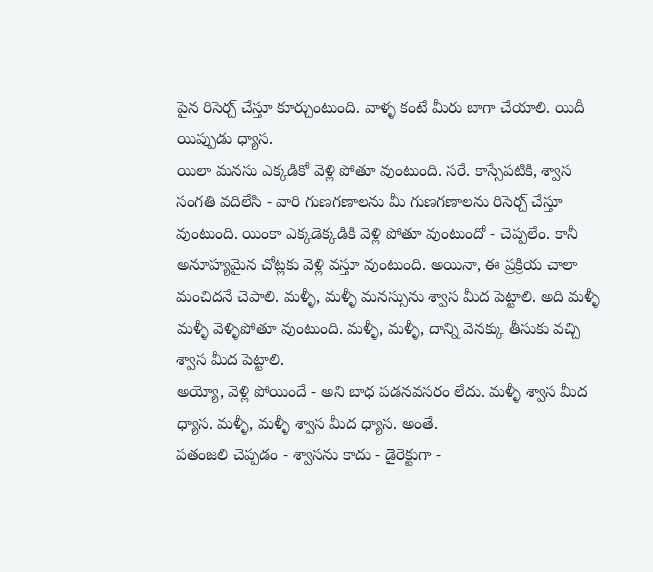పైన రిసెర్చ్ చేస్తూ కూర్చుంటుంది. వాళ్ళ కంటే మీరు బాగా చేయాలి. యిదీ యిప్పుడు ధ్యాస.
యిలా మనసు ఎక్కడికో వెళ్లి పోతూ వుంటుంది. సరే. కాస్సేపటికి, శ్వాస సంగతి వదిలేసి - వారి గుణగణాలను మీ గుణగణాలను రిసెర్చ్ చేస్తూ వుంటుంది. యింకా ఎక్కడెక్కడికి వెళ్లి పోతూ వుంటుందో - చెప్పలేం. కానీ అనూహ్యమైన చోట్లకు వెళ్లి వస్తూ వుంటుంది. అయినా, ఈ ప్రక్రియ చాలా మంచిదనే చెపాలి. మళ్ళీ, మళ్ళీ మనస్సును శ్వాస మీద పెట్టాలి. అది మళ్ళీ మళ్ళీ వెళ్ళిపోతూ వుంటుంది. మళ్ళీ, మళ్ళీ, దాన్ని వెనక్కు తీసుకు వచ్చి శ్వాస మీద పెట్టాలి.
అయ్యో, వెళ్లి పోయిందే - అని బాధ పడనవసరం లేదు. మళ్ళీ శ్వాస మీద ధ్యాస. మళ్ళీ, మళ్ళీ శ్వాస మీద ధ్యాస. అంతే.
పతంజలి చెప్పడం - శ్వాసను కాదు - డైరెక్టుగా -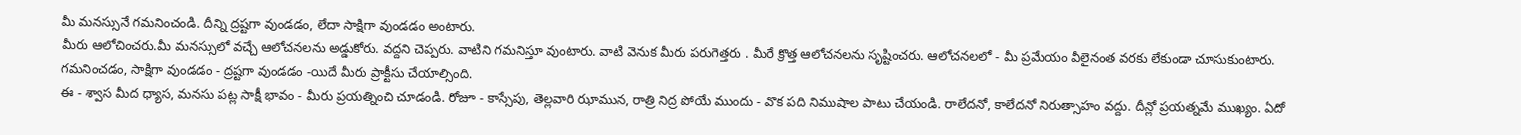మీ మనస్సునే గమనించండి. దీన్ని ద్రష్టగా వుండడం, లేదా సాక్షిగా వుండడం అంటారు.
మీరు ఆలోచించరు.మీ మనస్సులో వచ్చే ఆలోచనలను అడ్డుకోరు. వద్దని చెప్పరు. వాటిని గమనిస్తూ వుంటారు. వాటి వెనుక మీరు పరుగెత్తరు . మీరే క్రొత్త ఆలోచనలను సృష్టించరు. ఆలోచనలలో - మీ ప్రమేయం వీలైనంత వరకు లేకుండా చూసుకుంటారు. గమనించడం, సాక్షిగా వుండడం - ద్రష్టగా వుండడం -యిదే మీరు ప్రాక్టీసు చేయాల్సింది.
ఈ - శ్వాస మీద ధ్యాస, మనసు పట్ల సాక్షీ భావం - మీరు ప్రయత్నించి చూడండి. రోజూ - కాస్సేపు, తెల్లవారి ఝామున, రాత్రి నిద్ర పోయే ముందు - వొక పది నిముషాల పాటు చేయండి. రాలేదనో, కాలేదనో నిరుత్సాహం వద్దు. దీన్లో ప్రయత్నమే ముఖ్యం. ఏదో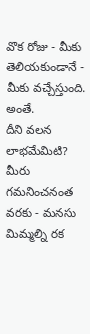వొక రోజు - మీకు తెలియకుండానే - మీకు వచ్చేస్తుంది. అంతే.
దీని వలన లాభమేమిటి? మీరు గమనించనంత వరకు - మనసు మిమ్మల్ని రక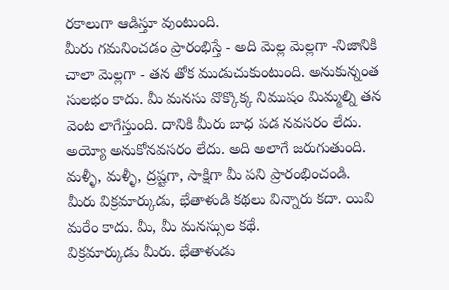రకాలుగా ఆడిస్తూ వుంటుంది.
మీరు గమనించడం ప్రారంభిస్తే - అది మెల్ల మెల్లగా -నిజానికి చాలా మెల్లగా - తన తోక ముడుచుకుంటుంది. అనుకున్నంత సులభం కాదు. మీ మనసు వొక్కొక్క నిముషం మిమ్మల్ని తన వెంట లాగేస్తుంది. దానికి మీరు బాధ పడ నవసరం లేదు. అయ్యో అనుకోనవసరం లేదు. అది అలాగే జరుగుతుంది. మళ్ళీ, మళ్ళీ, ద్రష్టగా, సాక్షిగా మీ పని ప్రారంభించండి.
మీరు విక్రమార్కుడు, భేతాళుడి కథలు విన్నారు కదా. యివి మరేం కాదు. మీ, మీ మనస్సుల కథే.
విక్రమార్కుడు మీరు. భేతాళుడు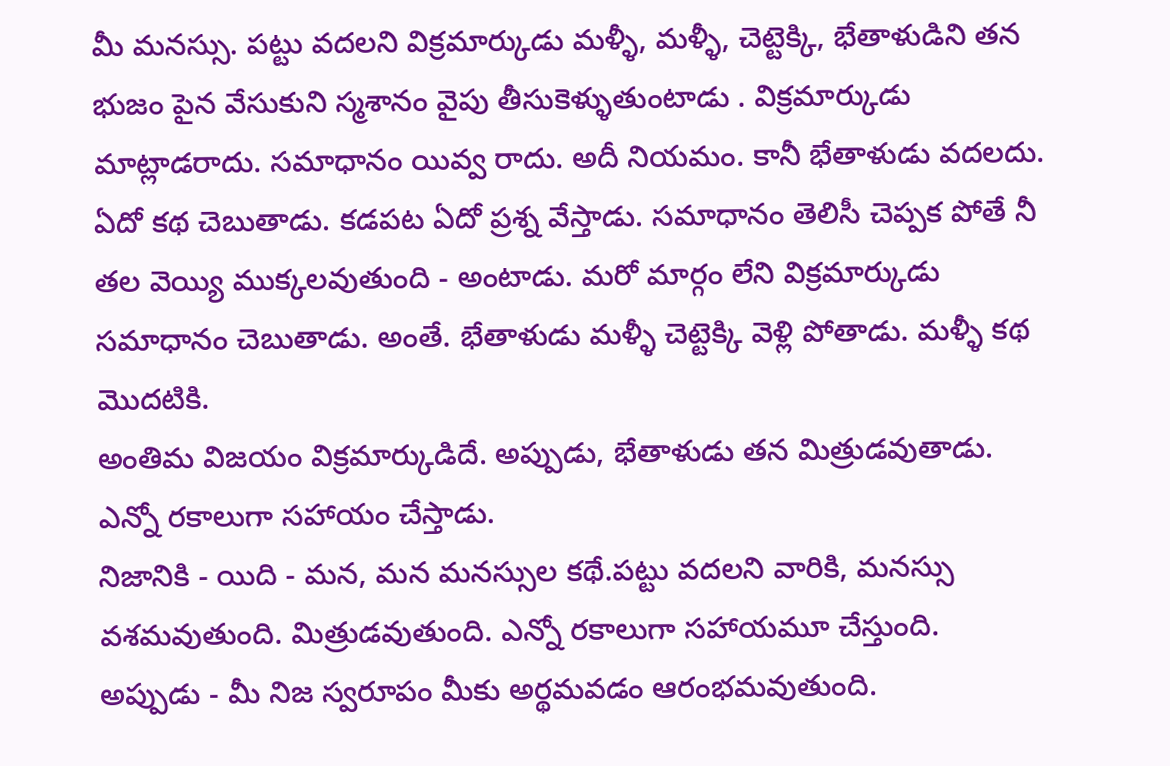మీ మనస్సు. పట్టు వదలని విక్రమార్కుడు మళ్ళీ, మళ్ళీ, చెట్టెక్కి, భేతాళుడిని తన భుజం పైన వేసుకుని స్మశానం వైపు తీసుకెళ్ళుతుంటాడు . విక్రమార్కుడు మాట్లాడరాదు. సమాధానం యివ్వ రాదు. అదీ నియమం. కానీ భేతాళుడు వదలదు. ఏదో కథ చెబుతాడు. కడపట ఏదో ప్రశ్న వేస్తాడు. సమాధానం తెలిసీ చెప్పక పోతే నీ తల వెయ్యి ముక్కలవుతుంది - అంటాడు. మరో మార్గం లేని విక్రమార్కుడు సమాధానం చెబుతాడు. అంతే. భేతాళుడు మళ్ళీ చెట్టెక్కి వెళ్లి పోతాడు. మళ్ళీ కథ మొదటికి.
అంతిమ విజయం విక్రమార్కుడిదే. అప్పుడు, భేతాళుడు తన మిత్రుడవుతాడు. ఎన్నో రకాలుగా సహాయం చేస్తాడు.
నిజానికి - యిది - మన, మన మనస్సుల కథే.పట్టు వదలని వారికి, మనస్సు వశమవుతుంది. మిత్రుడవుతుంది. ఎన్నో రకాలుగా సహాయమూ చేస్తుంది.
అప్పుడు - మీ నిజ స్వరూపం మీకు అర్థమవడం ఆరంభమవుతుంది.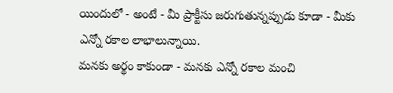యిందులో - అంటే - మీ ప్రాక్టీసు జరుగుతున్నప్పుడు కూడా - మీకు ఎన్నో రకాల లాభాలున్నాయి.
మనకు అర్థం కాకుండా - మనకు ఎన్నో రకాల మంచి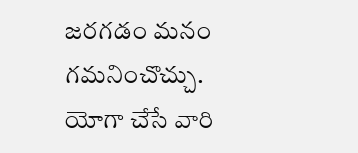జరగడం మనం గమనించొచ్చు.
యోగా చేసే వారి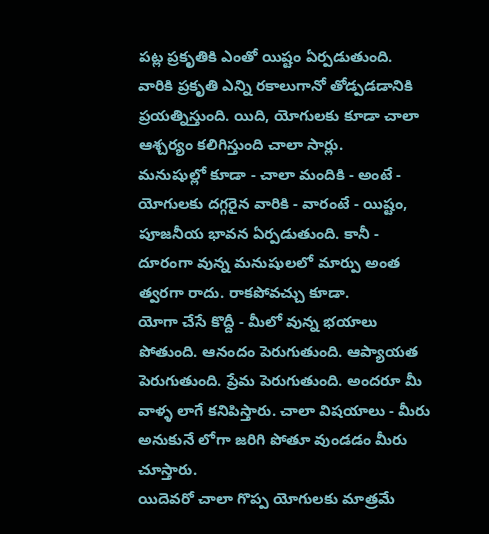పట్ల ప్రకృతికి ఎంతో యిష్టం ఏర్పడుతుంది. వారికి ప్రకృతి ఎన్ని రకాలుగానో తోడ్పడడానికి ప్రయత్నిస్తుంది. యిది, యోగులకు కూడా చాలా ఆశ్చర్యం కలిగిస్తుంది చాలా సార్లు.
మనుషుల్లో కూడా - చాలా మందికి - అంటే - యోగులకు దగ్గరైన వారికి - వారంటే - యిష్టం, పూజనీయ భావన ఏర్పడుతుంది. కానీ - దూరంగా వున్న మనుషులలో మార్పు అంత త్వరగా రాదు. రాకపోవచ్చు కూడా.
యోగా చేసే కొద్దీ - మీలో వున్న భయాలు పోతుంది. ఆనందం పెరుగుతుంది. ఆప్యాయత పెరుగుతుంది. ప్రేమ పెరుగుతుంది. అందరూ మీ వాళ్ళ లాగే కనిపిస్తారు. చాలా విషయాలు - మీరు అనుకునే లోగా జరిగి పోతూ వుండడం మీరు చూస్తారు.
యిదెవరో చాలా గొప్ప యోగులకు మాత్రమే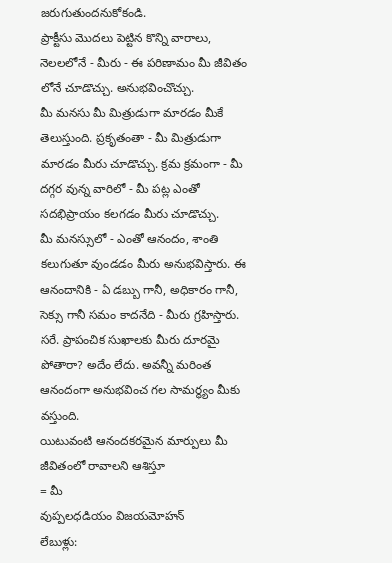జరుగుతుందనుకోకండి.
ప్రాక్టీసు మొదలు పెట్టిన కొన్ని వారాలు, నెలలలోనే - మీరు - ఈ పరిణామం మీ జీవితం లోనే చూడొచ్చు. అనుభవించొచ్చు.
మీ మనసు మీ మిత్రుడుగా మారడం మీకే తెలుస్తుంది. ప్రకృతంతా - మీ మిత్రుడుగా మారడం మీరు చూడొచ్చు. క్రమ క్రమంగా - మీ దగ్గర వున్న వారిలో - మీ పట్ల ఎంతో సదభిప్రాయం కలగడం మీరు చూడొచ్చు.
మీ మనస్సులో - ఎంతో ఆనందం, శాంతి కలుగుతూ వుండడం మీరు అనుభవిస్తారు. ఈ ఆనందానికి - ఏ డబ్బు గానీ, అధికారం గానీ, సెక్సు గానీ సమం కాదనేది - మీరు గ్రహిస్తారు. సరే. ప్రాపంచిక సుఖాలకు మీరు దూరమై పోతారా? అదేం లేదు. అవన్నీ మరింత ఆనందంగా అనుభవించ గల సామర్థ్యం మీకు వస్తుంది.
యిటువంటి ఆనందకరమైన మార్పులు మీ జీవితంలో రావాలని ఆశిస్తూ
= మీ
వుప్పలధడియం విజయమోహన్
లేబుళ్లు: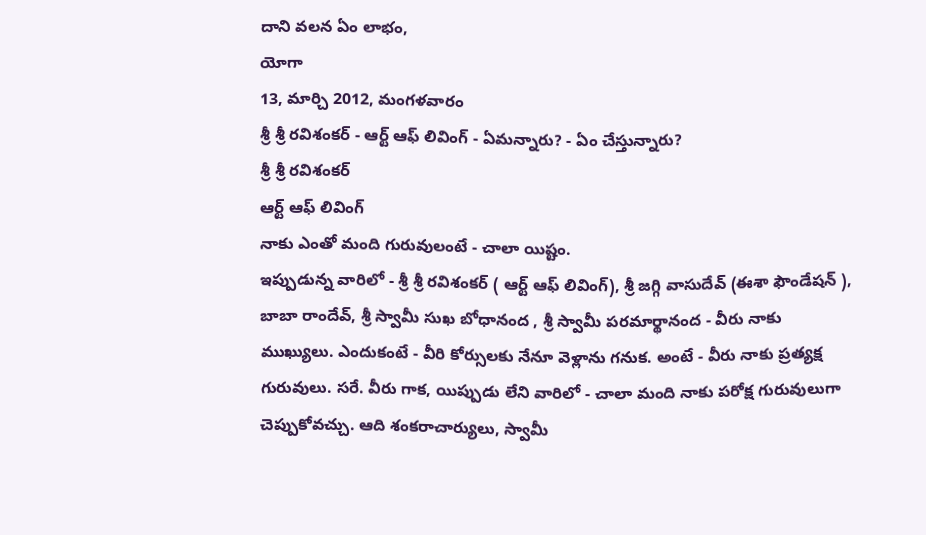దాని వలన ఏం లాభం,
యోగా
13, మార్చి 2012, మంగళవారం
శ్రీ శ్రీ రవిశంకర్ - ఆర్ట్ ఆఫ్ లివింగ్ - ఏమన్నారు? - ఏం చేస్తున్నారు?
శ్రీ శ్రీ రవిశంకర్
ఆర్ట్ ఆఫ్ లివింగ్
నాకు ఎంతో మంది గురువులంటే - చాలా యిష్టం.
ఇప్పుడున్న వారిలో - శ్రీ శ్రీ రవిశంకర్ ( ఆర్ట్ ఆఫ్ లివింగ్), శ్రీ జగ్గి వాసుదేవ్ (ఈశా ఫౌండేషన్ ), బాబా రాందేవ్, శ్రీ స్వామీ సుఖ బోధానంద , శ్రీ స్వామీ పరమార్థానంద - వీరు నాకు ముఖ్యులు. ఎందుకంటే - వీరి కోర్సులకు నేనూ వెళ్లాను గనుక. అంటే - వీరు నాకు ప్రత్యక్ష గురువులు. సరే. వీరు గాక, యిప్పుడు లేని వారిలో - చాలా మంది నాకు పరోక్ష గురువులుగా చెప్పుకోవచ్చు. ఆది శంకరాచార్యులు, స్వామీ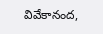వివేకానంద,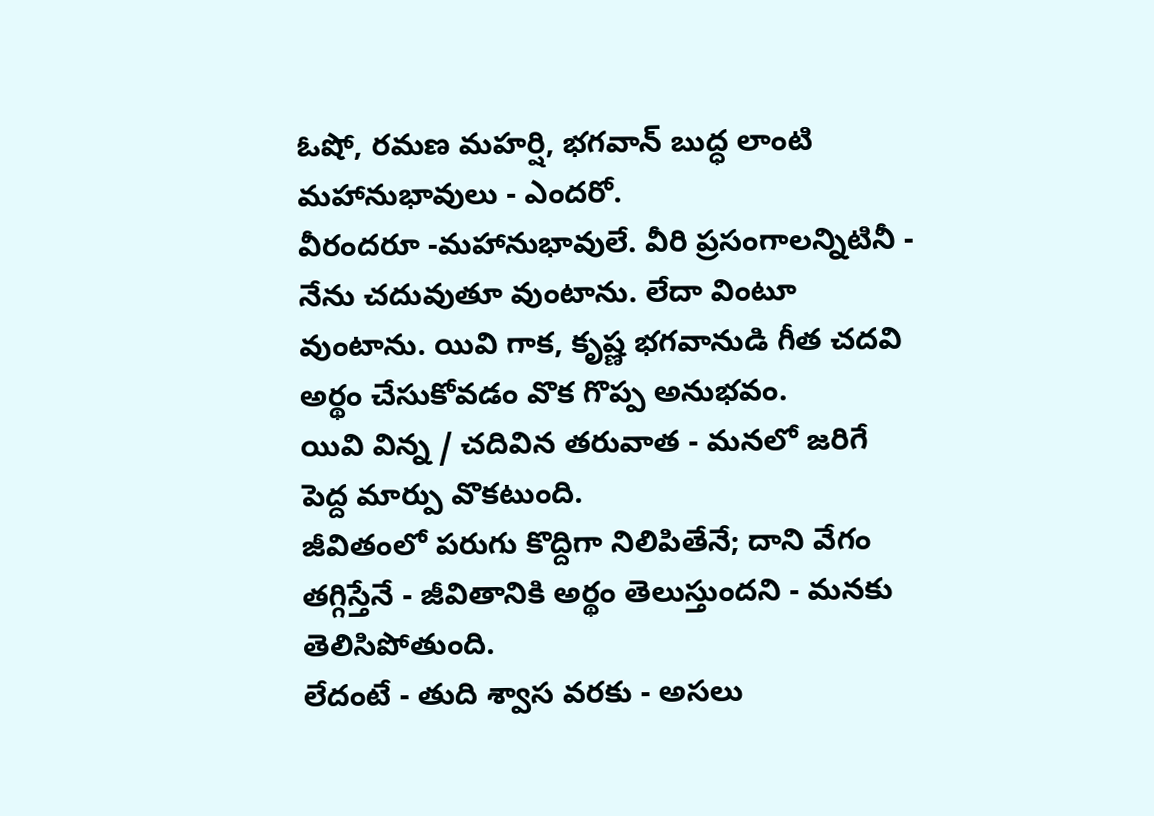ఓషో, రమణ మహర్షి, భగవాన్ బుద్ధ లాంటి మహానుభావులు - ఎందరో.
వీరందరూ -మహానుభావులే. వీరి ప్రసంగాలన్నిటినీ - నేను చదువుతూ వుంటాను. లేదా వింటూ వుంటాను. యివి గాక, కృష్ణ భగవానుడి గీత చదవి అర్థం చేసుకోవడం వొక గొప్ప అనుభవం.
యివి విన్న / చదివిన తరువాత - మనలో జరిగే పెద్ద మార్పు వొకటుంది.
జీవితంలో పరుగు కొద్దిగా నిలిపితేనే; దాని వేగం తగ్గిస్తేనే - జీవితానికి అర్థం తెలుస్తుందని - మనకు తెలిసిపోతుంది.
లేదంటే - తుది శ్వాస వరకు - అసలు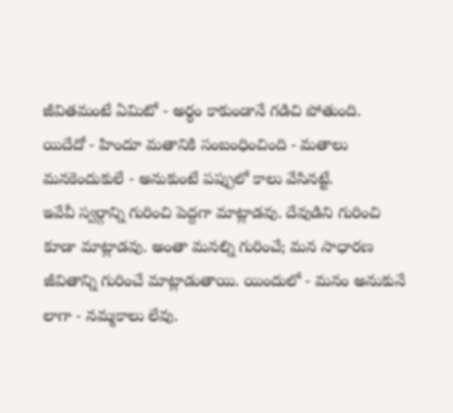జీవితమంటే ఏమిటో - అర్థం కాకుండానే గడిచి పోతుంది.
యిదేదో - హిందూ మతానికి సంబంధించింది - మతాలు మనకెందుకులే - అనుకుంటే పప్పులో కాలు వేసినట్టే.
ఇవేవీ స్వర్గాన్ని గురించి పెద్దగా మాట్లాడవు. దేవుడిని గురించి కూడా మాట్లాడవు. అంతా మనల్ని గురించే; మన సాధారణ జీవితాన్ని గురించే మాట్లాడుతాయి. యిందులో - మనం అనుకునే లాగా - నమ్మకాలు లేవు.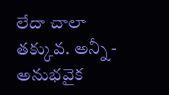లేదా చాలా తక్కువ. అన్నీ - అనుభవైక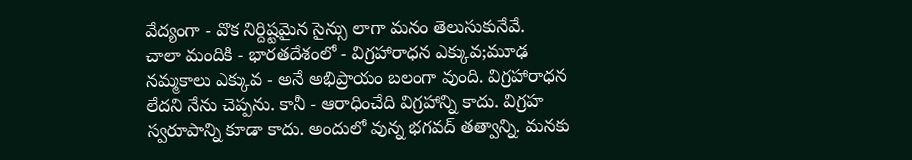వేద్యంగా - వొక నిర్దిష్టమైన సైన్సు లాగా మనం తెలుసుకునేవే.
చాలా మందికి - భారతదేశంలో - విగ్రహారాధన ఎక్కువ;మూఢ నమ్మకాలు ఎక్కువ - అనే అభిప్రాయం బలంగా వుంది. విగ్రహారాధన లేదని నేను చెప్పను. కానీ - ఆరాధించేది విగ్రహాన్ని కాదు. విగ్రహ స్వరూపాన్ని కూడా కాదు. అందులో వున్న భగవద్ తత్వాన్ని. మనకు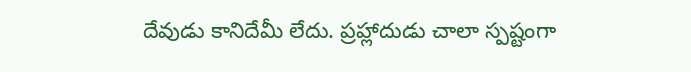దేవుడు కానిదేమీ లేదు. ప్రహ్లాదుడు చాలా స్పష్టంగా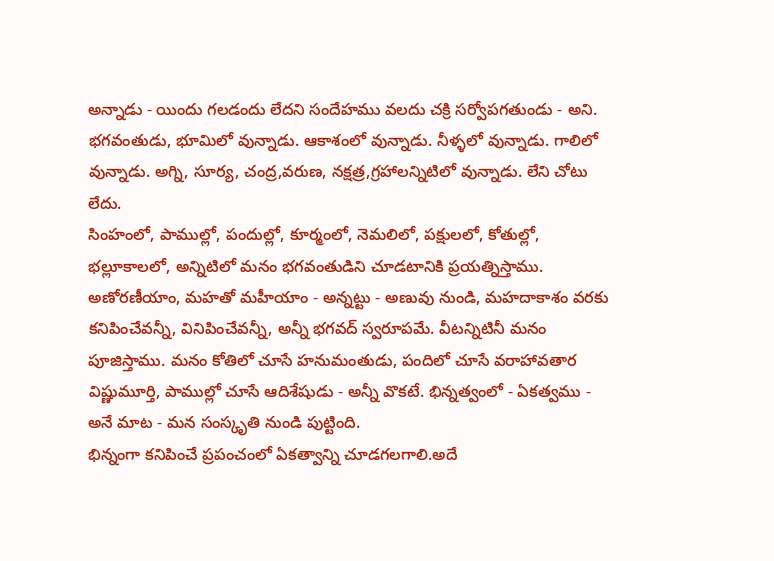అన్నాడు - యిందు గలడందు లేదని సందేహము వలదు చక్రి సర్వోపగతుండు - అని.
భగవంతుడు, భూమిలో వున్నాడు. ఆకాశంలో వున్నాడు. నీళ్ళలో వున్నాడు. గాలిలో వున్నాడు. అగ్ని, సూర్య, చంద్ర,వరుణ, నక్షత్ర,గ్రహాలన్నిటిలో వున్నాడు. లేని చోటు లేదు.
సింహంలో, పాముల్లో, పందుల్లో, కూర్మంలో, నెమలిలో, పక్షులలో, కోతుల్లో, భల్లూకాలలో, అన్నిటిలో మనం భగవంతుడిని చూడటానికి ప్రయత్నిస్తాము. అణోరణీయాం, మహతో మహీయాం - అన్నట్టు - అణువు నుండి, మహదాకాశం వరకు కనిపించేవన్నీ, వినిపించేవన్నీ, అన్నీ భగవద్ స్వరూపమే. వీటన్నిటినీ మనం పూజిస్తాము. మనం కోతిలో చూసే హనుమంతుడు, పందిలో చూసే వరాహావతార విష్ణుమూర్తి, పాముల్లో చూసే ఆదిశేషుడు - అన్నీ వొకటే. భిన్నత్వంలో - ఏకత్వము - అనే మాట - మన సంస్కృతి నుండి పుట్టింది.
భిన్నంగా కనిపించే ప్రపంచంలో ఏకత్వాన్ని చూడగలగాలి.అదే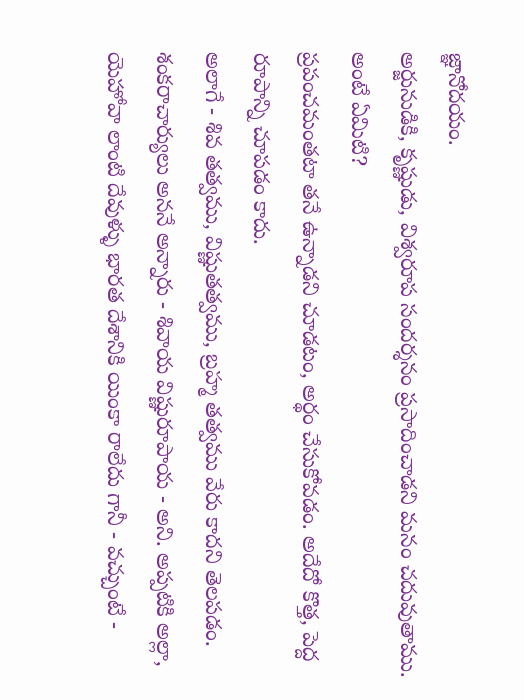జ్ఞానోదయం.
అర్జునుడికి, కృష్ణుడు, విశ్వరూప సందర్శనం ప్రసాదించాడని మనం చదువుతాము. అంటే ఏమిటి?
ప్రపంచమంతటా తనే ఉన్నాడని చూడటం, అర్థం చేసుకోవడం. అదేదో కొత్త, పెద్ద రూపాన్ని చూపడం కాదు.
అలాగే - శివ తత్వము, విష్ణుతత్వము, బ్రహ్మ తత్వము వేరు కాదని తెలపడం. శంకరాచార్యులు అననే అన్నారు - శివాయ విష్ణురూపాయ - అని. అప్పటికి అల్లా, యెహోవా లాంటి దేవుళ్ళు భారత దేశానికి యింకా రాలేదు గానీ - వచ్చుంటే -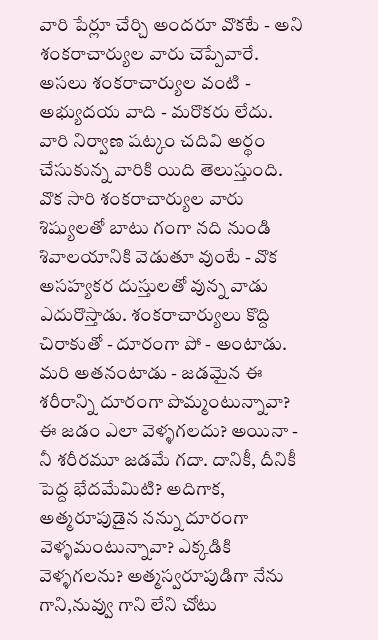వారి పేర్లూ చేర్చి అందరూ వొకటే - అని శంకరాచార్యుల వారు చెప్పేవారే.
అసలు శంకరాచార్యుల వంటి - అభ్యుదయ వాది - మరొకరు లేదు. వారి నిర్వాణ షట్కం చదివి అర్థం చేసుకున్న వారికి యిది తెలుస్తుంది. వొక సారి శంకరాచార్యుల వారు శిష్యులతో బాటు గంగా నది నుండి శివాలయానికి వెడుతూ వుంటే - వొక అసహ్యకర దుస్తులతో వున్న వాడు ఎదురొస్తాడు. శంకరాచార్యులు కొద్ది చిరాకుతో - దూరంగా పో - అంటాడు. మరి అతనంటాడు - జడమైన ఈ శరీరాన్ని దూరంగా పొమ్మంటున్నావా? ఈ జడం ఎలా వెళ్ళగలదు? అయినా - నీ శరీరమూ జడమే గదా. దానికీ, దీనికీ పెద్ద భేదమేమిటి? అదిగాక, అత్మరూపుడైన నన్ను దూరంగా వెళ్ళమంటున్నావా? ఎక్కడికి వెళ్ళగలను? అత్మస్వరూపుడిగా నేను గాని,నువ్వు గాని లేని చోటు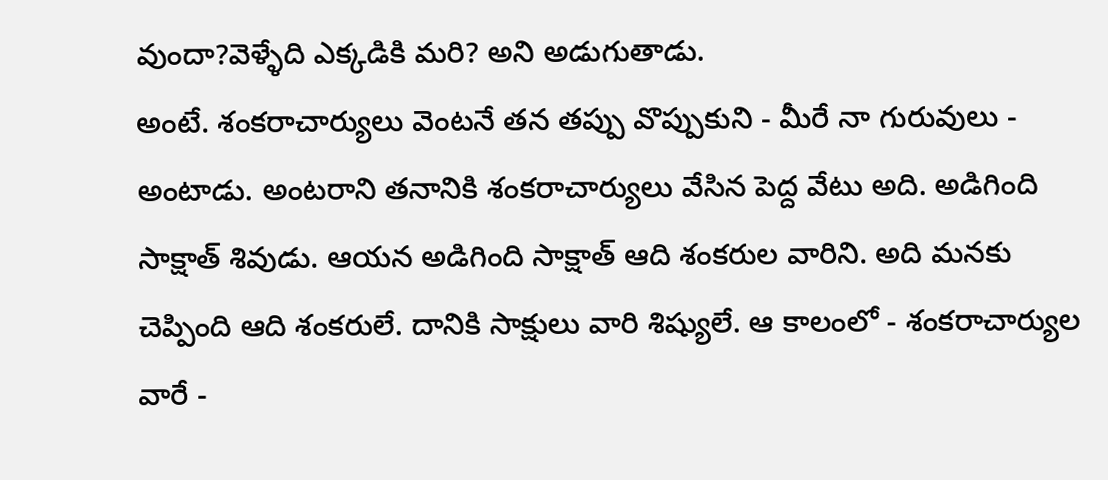వుందా?వెళ్ళేది ఎక్కడికి మరి? అని అడుగుతాడు.
అంటే. శంకరాచార్యులు వెంటనే తన తప్పు వొప్పుకుని - మీరే నా గురువులు - అంటాడు. అంటరాని తనానికి శంకరాచార్యులు వేసిన పెద్ద వేటు అది. అడిగింది సాక్షాత్ శివుడు. ఆయన అడిగింది సాక్షాత్ ఆది శంకరుల వారిని. అది మనకు చెప్పింది ఆది శంకరులే. దానికి సాక్షులు వారి శిష్యులే. ఆ కాలంలో - శంకరాచార్యుల వారే -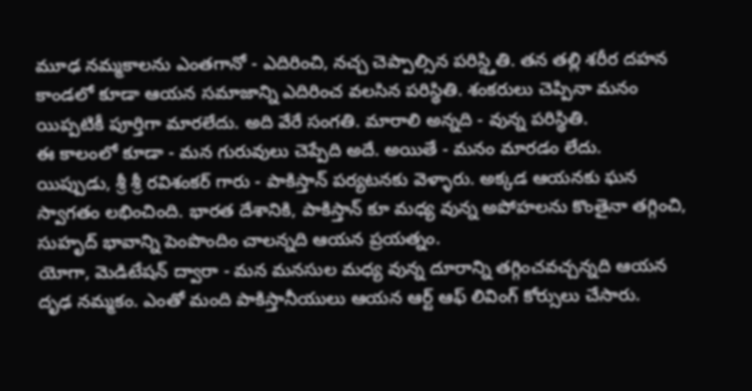మూఢ నమ్మకాలను ఎంతగానో - ఎదిరించి, నచ్చ చెప్పాల్సిన పరిస్ద్తితి. తన తల్లి శరీర దహన కాండలో కూడా ఆయన సమాజాన్ని ఎదిరించ వలసిన పరిస్థితి. శంకరులు చెప్పినా మనం యిప్పటికీ పూర్తిగా మారలేదు. అది వేరే సంగతి. మారాలి అన్నది - వున్న పరిస్థితి.
ఈ కాలంలో కూడా - మన గురువులు చెప్పేది అదే. అయితే - మనం మారడం లేదు.
యిప్పుడు, శ్రీ శ్రీ రవిశంకర్ గారు - పాకిస్తాన్ పర్యటనకు వెళ్ళారు. అక్కడ ఆయనకు ఘన స్వాగతం లభించింది. భారత దేశానికి, పాకిస్తాన్ కూ మధ్య వున్న అపోహలను కొంతైనా తగ్గించి, సుహృద్ భావాన్ని పెంపొందిం చాలన్నది ఆయన ప్రయత్నం.
యోగా, మెడిటేషన్ ద్వారా - మన మనసుల మధ్య వున్న దూరాన్ని తగ్గించవచ్చన్నది ఆయన దృఢ నమ్మకం. ఎంతో మంది పాకిస్తానీయులు ఆయన ఆర్ట్ ఆఫ్ లివింగ్ కోర్సులు చేసారు.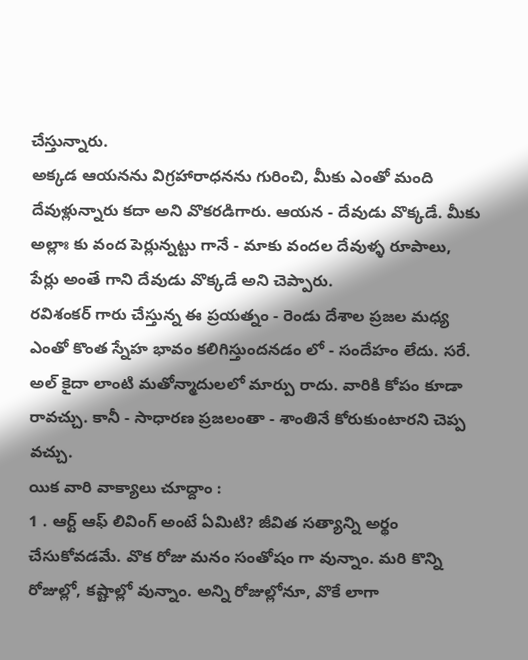చేస్తున్నారు.
అక్కడ ఆయనను విగ్రహారాధనను గురించి, మీకు ఎంతో మంది దేవుళ్లున్నారు కదా అని వొకరడిగారు. ఆయన - దేవుడు వొక్కడే. మీకు అల్లాః కు వంద పెర్లున్నట్టు గానే - మాకు వందల దేవుళ్ళ రూపాలు, పేర్లు అంతే గాని దేవుడు వొక్కడే అని చెప్పారు.
రవిశంకర్ గారు చేస్తున్న ఈ ప్రయత్నం - రెండు దేశాల ప్రజల మధ్య ఎంతో కొంత స్నేహ భావం కలిగిస్తుందనడం లో - సందేహం లేదు. సరే. అల్ కైదా లాంటి మతోన్మాదులలో మార్పు రాదు. వారికి కోపం కూడా రావచ్చు. కానీ - సాధారణ ప్రజలంతా - శాంతినే కోరుకుంటారని చెప్ప వచ్చు.
యిక వారి వాక్యాలు చూద్దాం :
1 . ఆర్ట్ ఆఫ్ లివింగ్ అంటే ఏమిటి? జీవిత సత్యాన్ని అర్థం చేసుకోవడమే. వొక రోజు మనం సంతోషం గా వున్నాం. మరి కొన్ని రోజుల్లో, కష్టాల్లో వున్నాం. అన్ని రోజుల్లోనూ, వొకే లాగా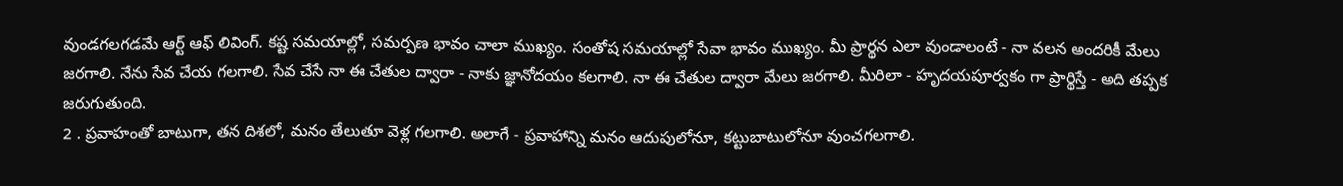వుండగలగడమే ఆర్ట్ ఆఫ్ లివింగ్. కష్ట సమయాల్లో, సమర్పణ భావం చాలా ముఖ్యం. సంతోష సమయాల్లో సేవా భావం ముఖ్యం. మీ ప్రార్థన ఎలా వుండాలంటే - నా వలన అందరికీ మేలు జరగాలి. నేను సేవ చేయ గలగాలి. సేవ చేసే నా ఈ చేతుల ద్వారా - నాకు జ్ఞానోదయం కలగాలి. నా ఈ చేతుల ద్వారా మేలు జరగాలి. మీరిలా - హృదయపూర్వకం గా ప్రార్థిస్తే - అది తప్పక జరుగుతుంది.
2 . ప్రవాహంతో బాటుగా, తన దిశలో, మనం తేలుతూ వెళ్ల గలగాలి. అలాగే - ప్రవాహాన్ని మనం ఆదుపులోనూ, కట్టుబాటులోనూ వుంచగలగాలి.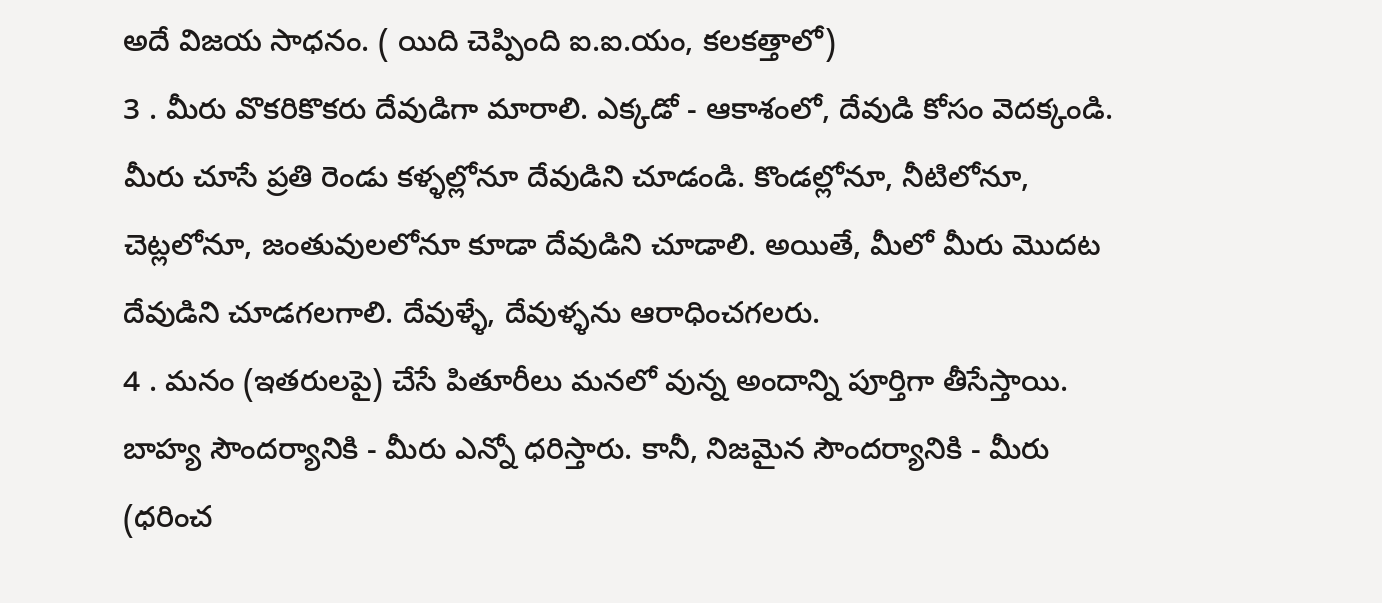అదే విజయ సాధనం. ( యిది చెప్పింది ఐ.ఐ.యం, కలకత్తాలో)
3 . మీరు వొకరికొకరు దేవుడిగా మారాలి. ఎక్కడో - ఆకాశంలో, దేవుడి కోసం వెదక్కండి. మీరు చూసే ప్రతి రెండు కళ్ళల్లోనూ దేవుడిని చూడండి. కొండల్లోనూ, నీటిలోనూ, చెట్లలోనూ, జంతువులలోనూ కూడా దేవుడిని చూడాలి. అయితే, మీలో మీరు మొదట దేవుడిని చూడగలగాలి. దేవుళ్ళే, దేవుళ్ళను ఆరాధించగలరు.
4 . మనం (ఇతరులపై) చేసే పితూరీలు మనలో వున్న అందాన్ని పూర్తిగా తీసేస్తాయి. బాహ్య సౌందర్యానికి - మీరు ఎన్నో ధరిస్తారు. కానీ, నిజమైన సౌందర్యానికి - మీరు (ధరించ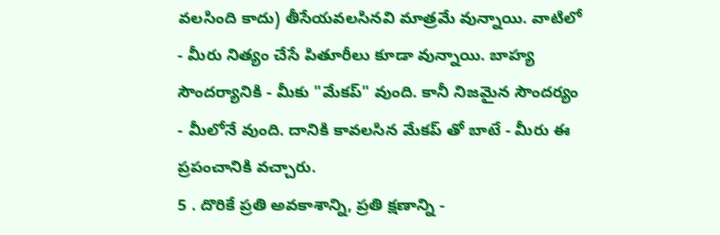వలసింది కాదు) తీసేయవలసినవి మాత్రమే వున్నాయి. వాటిలో - మీరు నిత్యం చేసే పితూరీలు కూడా వున్నాయి. బాహ్య సౌందర్యానికి - మీకు "మేకప్" వుంది. కానీ నిజమైన సౌందర్యం - మీలోనే వుంది. దానికి కావలసిన మేకప్ తో బాటే - మీరు ఈ ప్రపంచానికి వచ్చారు.
5 . దొరికే ప్రతి అవకాశాన్ని, ప్రతి క్షణాన్ని -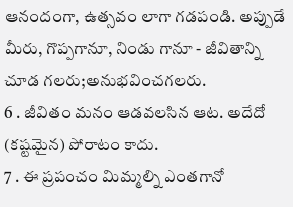ఆనందంగా, ఉత్సవం లాగా గడపండి. అప్పుడే మీరు, గొప్పగానూ, నిండు గానూ - జీవితాన్ని చూడ గలరు;అనుభవించగలరు.
6 . జీవితం మనం ఆడవలసిన ఆట. అదేదో (కష్టమైన) పోరాటం కాదు.
7 . ఈ ప్రపంచం మిమ్మల్ని ఎంతగానో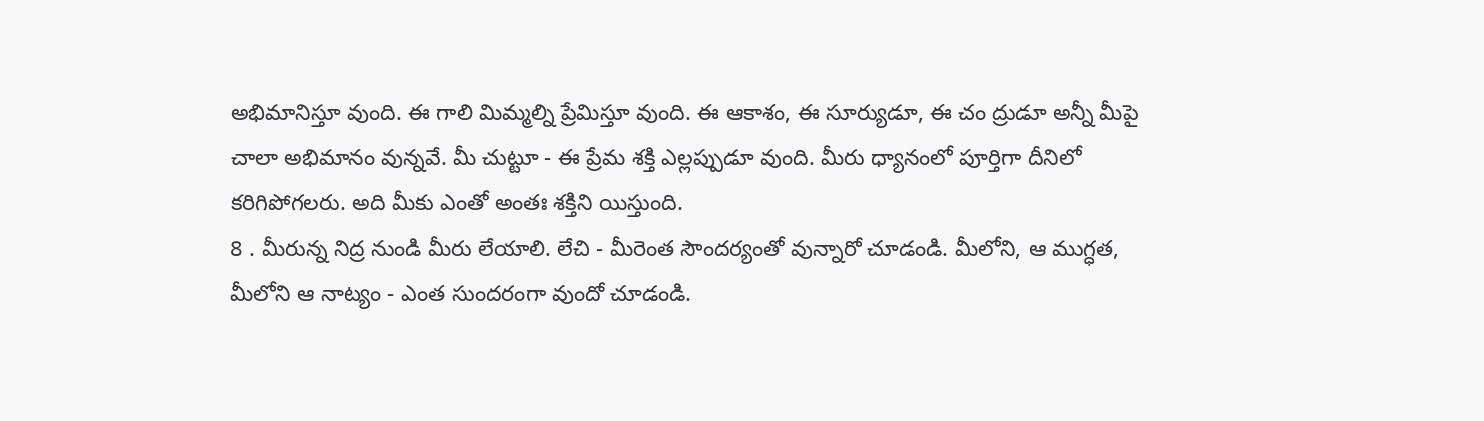అభిమానిస్తూ వుంది. ఈ గాలి మిమ్మల్ని ప్రేమిస్తూ వుంది. ఈ ఆకాశం, ఈ సూర్యుడూ, ఈ చం ద్రుడూ అన్నీ మీపై చాలా అభిమానం వున్నవే. మీ చుట్టూ - ఈ ప్రేమ శక్తి ఎల్లప్పుడూ వుంది. మీరు ధ్యానంలో పూర్తిగా దీనిలో కరిగిపోగలరు. అది మీకు ఎంతో అంతః శక్తిని యిస్తుంది.
8 . మీరున్న నిద్ర నుండి మీరు లేయాలి. లేచి - మీరెంత సౌందర్యంతో వున్నారో చూడండి. మీలోని, ఆ ముగ్ధత, మీలోని ఆ నాట్యం - ఎంత సుందరంగా వుందో చూడండి.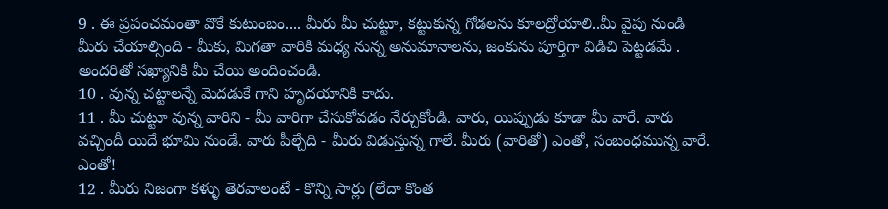9 . ఈ ప్రపంచమంతా వొకే కుటుంబం.... మీరు మీ చుట్టూ, కట్టుకున్న గోడలను కూలద్రోయాలి..మీ వైపు నుండి మీరు చేయాల్సింది - మీకు, మిగతా వారికి మధ్య నున్న అనుమానాలను, జంకును పూర్తిగా విడిచి పెట్టడమే . అందరితో సఖ్యానికి మీ చేయి అందించండి.
10 . వున్న చట్టాలన్నే మెదడుకే గాని హృదయానికి కాదు.
11 . మీ చుట్టూ వున్న వారిని - మీ వారిగా చేసుకోవడం నేర్చుకోండి. వారు, యిప్పుడు కూడా మీ వారే. వారు వచ్చిందీ యిదే భూమి నుండే. వారు పీల్చేది - మీరు విడుస్తున్న గాలే. మీరు (వారితో) ఎంతో, సంబంధమున్న వారే. ఎంతో!
12 . మీరు నిజంగా కళ్ళు తెరవాలంటే - కొన్ని సార్లు (లేదా కొంత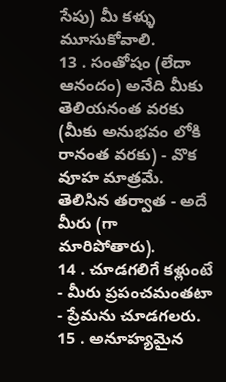సేపు) మీ కళ్ళు మూసుకోవాలి.
13 . సంతోషం (లేదా ఆనందం) అనేది మీకు తెలియనంత వరకు (మీకు అనుభవం లోకి రానంత వరకు) - వొక వూహ మాత్రమే. తెలిసిన తర్వాత - అదే మీరు (గా మారిపోతారు).
14 . చూడగలిగే కళ్లుంటే - మీరు ప్రపంచమంతటా - ప్రేమను చూడగలరు.
15 . అనూహ్యమైన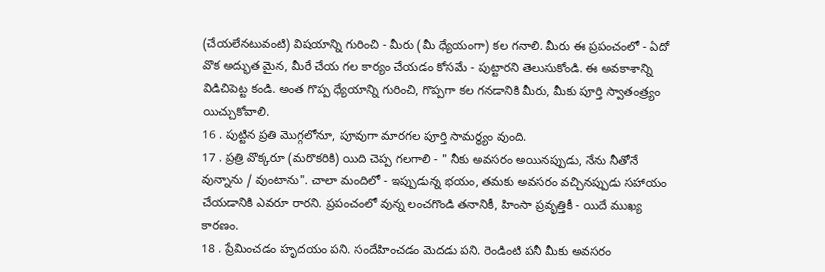(చేయలేనటువంటి) విషయాన్ని గురించి - మీరు (మీ ధ్యేయంగా) కల గనాలి. మీరు ఈ ప్రపంచంలో - ఏదో వొక అద్భుత మైన, మీరే చేయ గల కార్యం చేయడం కోసమే - పుట్టారని తెలుసుకోండి. ఈ అవకాశాన్ని విడిచిపెట్ట కండి. అంత గొప్ప ధ్యేయాన్ని గురించి, గొప్పగా కల గనడానికి మీరు, మీకు పూర్తి స్వాతంత్ర్యం యిచ్చుకోవాలి.
16 . పుట్టిన ప్రతి మొగ్గలోనూ, పూవుగా మారగల పూర్తి సామర్థ్యం వుంది.
17 . ప్రత్రి వొక్కరూ (మరొకరికి) యిది చెప్ప గలగాలి - " నీకు అవసరం అయినప్పుడు, నేను నీతోనే వున్నాను / వుంటాను". చాలా మందిలో - ఇప్పుడున్న భయం, తమకు అవసరం వచ్చినప్పుడు సహాయం చేయడానికి ఎవరూ రారని. ప్రపంచంలో వున్న లంచగొండి తనానికీ, హింసా ప్రవృత్తికీ - యిదే ముఖ్య కారణం.
18 . ప్రేమించడం హృదయం పని. సందేహించడం మెదడు పని. రెండింటి పనీ మీకు అవసరం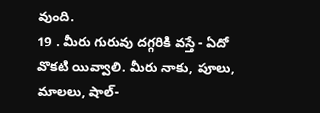వుంది.
19 . మీరు గురువు దగ్గరికి వస్తే - ఏదో వొకటి యివ్వాలి. మీరు నాకు, పూలు, మాలలు, షాల్-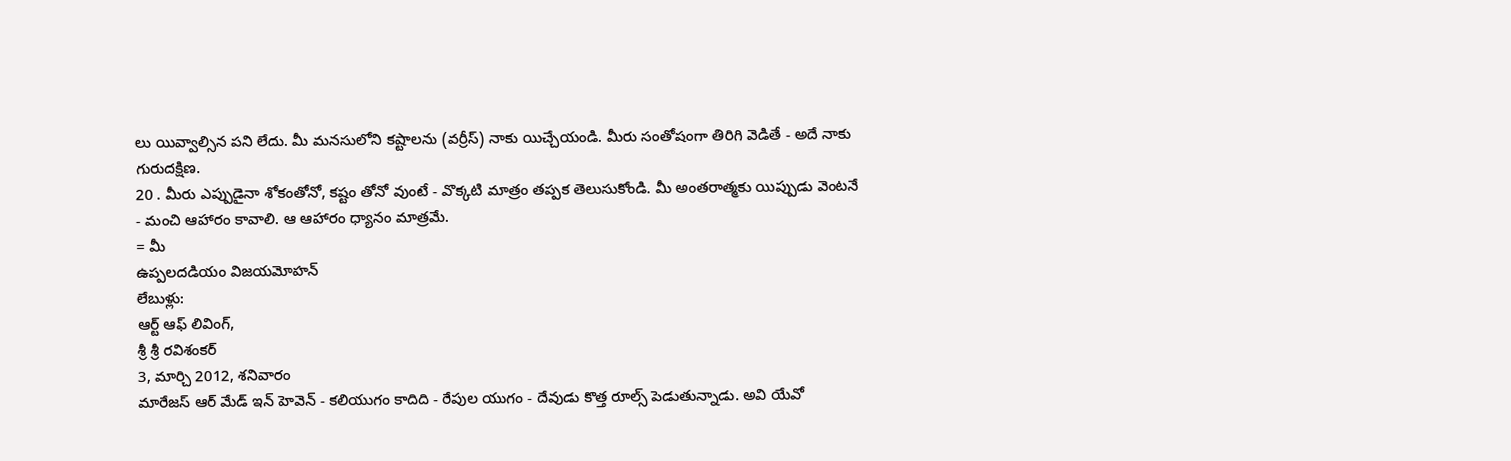లు యివ్వాల్సిన పని లేదు. మీ మనసులోని కష్టాలను (వర్రీస్) నాకు యిచ్చేయండి. మీరు సంతోషంగా తిరిగి వెడితే - అదే నాకు గురుదక్షిణ.
20 . మీరు ఎప్పుడైనా శోకంతోనో, కష్టం తోనో వుంటే - వొక్కటి మాత్రం తప్పక తెలుసుకోండి. మీ అంతరాత్మకు యిప్పుడు వెంటనే - మంచి ఆహారం కావాలి. ఆ ఆహారం ధ్యానం మాత్రమే.
= మీ
ఉప్పలదడియం విజయమోహన్
లేబుళ్లు:
ఆర్ట్ ఆఫ్ లివింగ్,
శ్రీ శ్రీ రవిశంకర్
3, మార్చి 2012, శనివారం
మారేజస్ ఆర్ మేడ్ ఇన్ హెవెన్ - కలియుగం కాదిది - రేపుల యుగం - దేవుడు కొత్త రూల్స్ పెడుతున్నాడు. అవి యేవో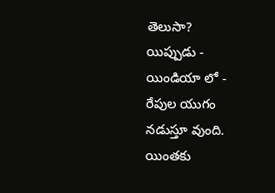తెలుసా?
యిప్పుడు - యిండియా లో - రేపుల యుగం నడుస్తూ వుంది. యింతకు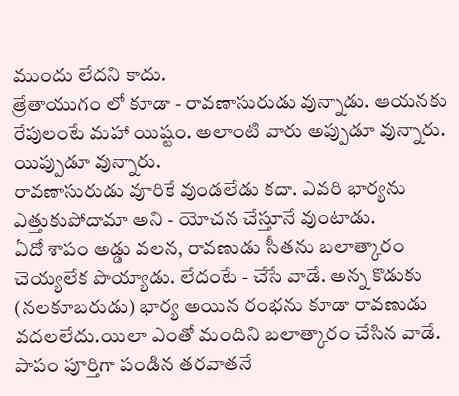ముందు లేదని కాదు.
త్రేతాయుగం లో కూడా - రావణాసురుడు వున్నాడు. ఆయనకు రేపులంటే మహా యిష్టం. అలాంటి వారు అప్పుడూ వున్నారు. యిప్పుడూ వున్నారు.
రావణాసురుడు వూరికే వుండలేడు కదా. ఎవరి భార్యను ఎత్తుకుపోదామా అని - యోచన చేస్తూనే వుంటాడు.
ఏదో శాపం అడ్డు వలన, రావణుడు సీతను బలాత్కారం చెయ్యలేక పొయ్యాడు. లేదంటే - చేసే వాడే. అన్న కొడుకు (నలకూబరుడు) భార్య అయిన రంభను కూడా రావణుడు వదలలేదు.యిలా ఎంతో మందిని బలాత్కారం చేసిన వాడే. పాపం పూర్తిగా పండిన తరవాతనే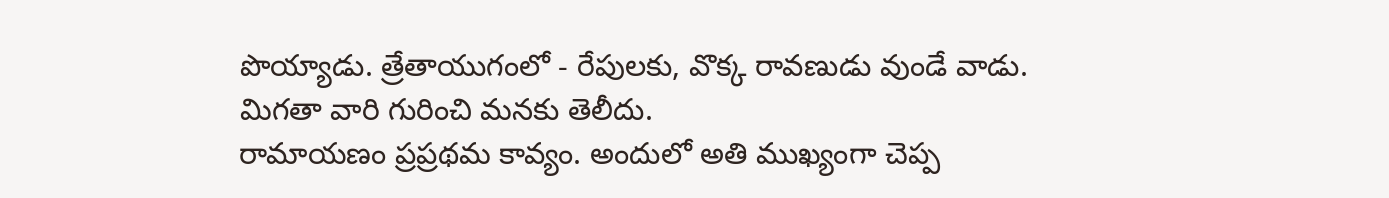పొయ్యాడు. త్రేతాయుగంలో - రేపులకు, వొక్క రావణుడు వుండే వాడు. మిగతా వారి గురించి మనకు తెలీదు.
రామాయణం ప్రప్రథమ కావ్యం. అందులో అతి ముఖ్యంగా చెప్ప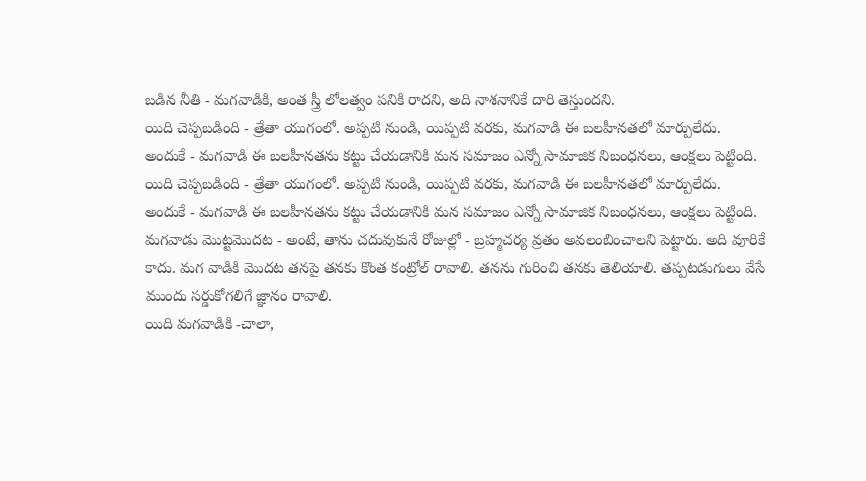బడిన నీతి - మగవాడికి, అంత స్త్రీ లోలత్వం పనికి రాదని, అది నాశనానికే దారి తెస్తుందని.
యిది చెప్పబడింది - త్రేతా యుగంలో. అప్పటి నుండి, యిప్పటి వరకు, మగవాడి ఈ బలహీనతలో మార్పులేదు.
అందుకే - మగవాడి ఈ బలహీనతను కట్టు చేయడానికి మన సమాజం ఎన్నో సామాజిక నిబంధనలు, ఆంక్షలు పెట్టింది.
యిది చెప్పబడింది - త్రేతా యుగంలో. అప్పటి నుండి, యిప్పటి వరకు, మగవాడి ఈ బలహీనతలో మార్పులేదు.
అందుకే - మగవాడి ఈ బలహీనతను కట్టు చేయడానికి మన సమాజం ఎన్నో సామాజిక నిబంధనలు, ఆంక్షలు పెట్టింది.
మగవాడు మొట్టమొదట - అంటే, తాను చదువుకునే రోజుల్లో - బ్రహ్మచర్య వ్రతం అవలంబించాలని పెట్టారు. అది వూరికే కాదు. మగ వాడికి మొదట తనపై తనకు కొంత కంట్రోల్ రావాలి. తనను గురించి తనకు తెలియాలి. తప్పటడుగులు వేసే ముందు సర్డుకోగలిగే జ్ఞానం రావాలి.
యిది మగవాడికి -చాలా,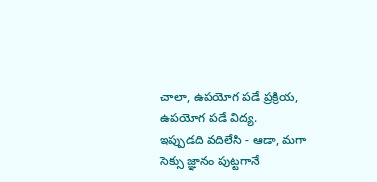చాలా, ఉపయోగ పడే ప్రక్రియ, ఉపయోగ పడే విద్య.
ఇప్పుడది వదిలేసి - ఆడా, మగా సెక్సు జ్ఞానం పుట్టగానే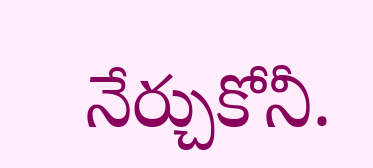నేర్చుకోనీ.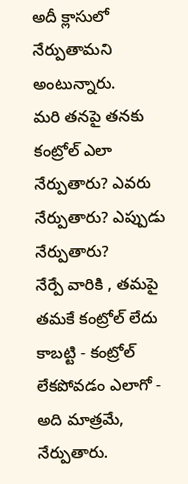అదీ క్లాసులో నేర్పుతామని అంటున్నారు.
మరి తనపై తనకు కంట్రోల్ ఎలా నేర్పుతారు? ఎవరు నేర్పుతారు? ఎప్పుడు నేర్పుతారు?
నేర్పే వారికి , తమపై తమకే కంట్రోల్ లేదు కాబట్టి - కంట్రోల్ లేకపోవడం ఎలాగో - అది మాత్రమే, నేర్పుతారు.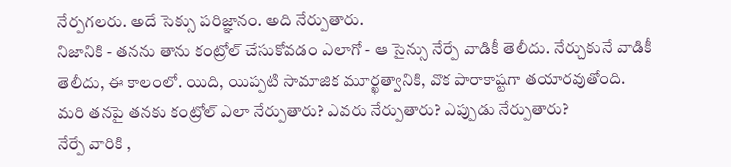నేర్పగలరు. అదే సెక్సు పరిజ్ఞానం. అది నేర్పుతారు.
నిజానికి - తనను తాను కంట్రోల్ చేసుకోవడం ఎలాగో - ఆ సైన్సు నేర్పే వాడికీ తెలీదు. నేర్చుకునే వాడికీ తెలీదు, ఈ కాలంలో. యిది, యిప్పటి సామాజిక మూర్ఖత్వానికి, వొక పారాకాష్టగా తయారవుతోంది.
మరి తనపై తనకు కంట్రోల్ ఎలా నేర్పుతారు? ఎవరు నేర్పుతారు? ఎప్పుడు నేర్పుతారు?
నేర్పే వారికి ,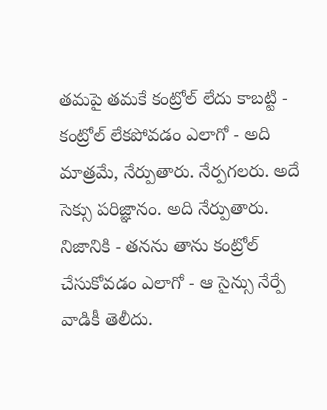తమపై తమకే కంట్రోల్ లేదు కాబట్టి - కంట్రోల్ లేకపోవడం ఎలాగో - అది మాత్రమే, నేర్పుతారు. నేర్పగలరు. అదే సెక్సు పరిజ్ఞానం. అది నేర్పుతారు.
నిజానికి - తనను తాను కంట్రోల్ చేసుకోవడం ఎలాగో - ఆ సైన్సు నేర్పే వాడికీ తెలీదు.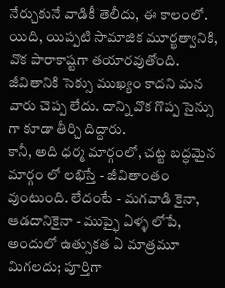నేర్చుకునే వాడికీ తెలీదు, ఈ కాలంలో. యిది, యిప్పటి సామాజిక మూర్ఖత్వానికి, వొక పారాకాష్టగా తయారవుతోంది.
జీవితానికి సెక్సు ముఖ్యం కాదని మన వారు చెప్ప లేదు. దాన్ని వొక గొప్ప సైన్సు గా కూడా తీర్చి దిద్దారు.
కానీ, అది ధర్మ మార్గంలో, చట్ట బద్ధమైన మార్గం లో లభిస్తే - జీవితాంతం వుంటుంది. లేదంటే - మగవాడి కైనా, ఆడదానికైనా - ముప్ఫై ఏళ్ళ లోపే, అందులో ఉత్సుకత ఏ మాత్రమూ మిగలదు; పూర్తిగా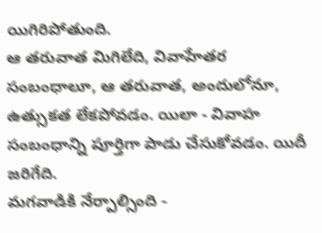యిగిరిపోతుంది.
ఆ తరువాత మిగిలేది, వివాహేతర సంబంధాలూ, ఆ తరువాత, అందులోనూ, ఉత్సుకత లేకపోవడం. యిలా - వివాహ సంబంధాన్ని పూర్తిగా పాడు చేసుకోవడం. యిదీ జరిగేది.
మగవాడికి నేర్పాల్సింది -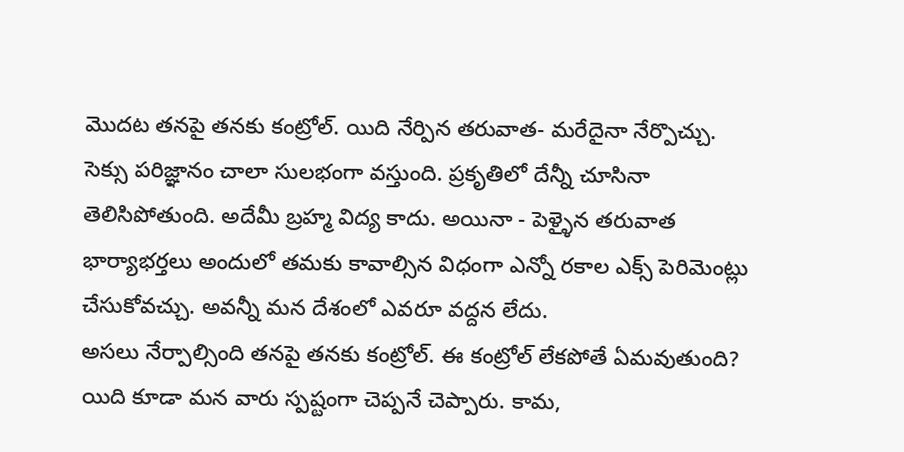మొదట తనపై తనకు కంట్రోల్. యిది నేర్పిన తరువాత- మరేదైనా నేర్పొచ్చు. సెక్సు పరిజ్ఞానం చాలా సులభంగా వస్తుంది. ప్రకృతిలో దేన్నీ చూసినా తెలిసిపోతుంది. అదేమీ బ్రహ్మ విద్య కాదు. అయినా - పెళ్ళైన తరువాత భార్యాభర్తలు అందులో తమకు కావాల్సిన విధంగా ఎన్నో రకాల ఎక్స్ పెరిమెంట్లు చేసుకోవచ్చు. అవన్నీ మన దేశంలో ఎవరూ వద్దన లేదు.
అసలు నేర్పాల్సింది తనపై తనకు కంట్రోల్. ఈ కంట్రోల్ లేకపోతే ఏమవుతుంది? యిది కూడా మన వారు స్పష్టంగా చెప్పనే చెప్పారు. కామ,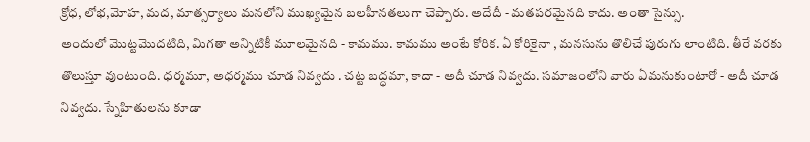క్రోధ, లోభ,మోహ, మద, మాత్సర్యాలు మనలోని ముఖ్యమైన బలహీనతలుగా చెప్పారు. అదేదీ - మతపరమైనది కాదు. అంతా సైన్సు.
అందులో మొట్టమొదటిది, మిగతా అన్నిటికీ మూలమైనది - కామము. కామము అంటే కోరిక. ఏ కోరికైనా , మనసును తొలిచే పురుగు లాంటిది. తీరే వరకు తొలుస్తూ వుంటుంది. ధర్మమూ, అధర్మము చూడ నివ్వదు . చట్ట బద్ధమా, కాదా - అదీ చూడ నివ్వదు. సమాజంలోని వారు ఏమనుకుంటారో - అదీ చూడ నివ్వదు. స్నేహితులను కూడా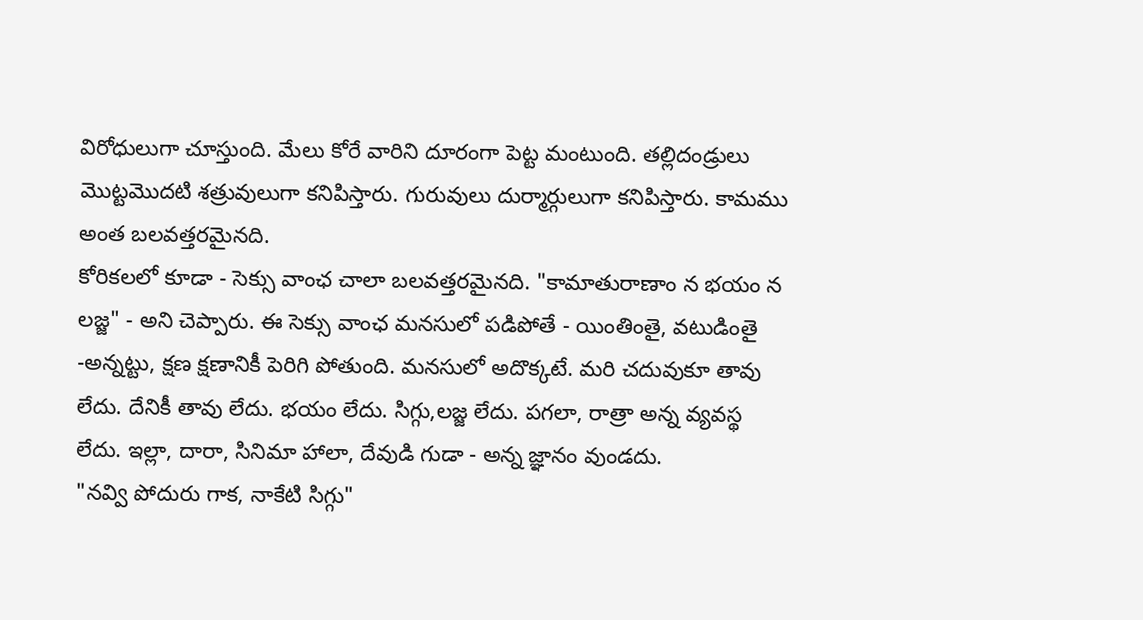విరోధులుగా చూస్తుంది. మేలు కోరే వారిని దూరంగా పెట్ట మంటుంది. తల్లిదండ్రులు మొట్టమొదటి శత్రువులుగా కనిపిస్తారు. గురువులు దుర్మార్గులుగా కనిపిస్తారు. కామము అంత బలవత్తరమైనది.
కోరికలలో కూడా - సెక్సు వాంఛ చాలా బలవత్తరమైనది. "కామాతురాణాం న భయం న లజ్జ" - అని చెప్పారు. ఈ సెక్సు వాంఛ మనసులో పడిపోతే - యింతింతై, వటుడింతై -అన్నట్టు, క్షణ క్షణానికీ పెరిగి పోతుంది. మనసులో అదొక్కటే. మరి చదువుకూ తావు లేదు. దేనికీ తావు లేదు. భయం లేదు. సిగ్గు,లజ్జ లేదు. పగలా, రాత్రా అన్న వ్యవస్థ లేదు. ఇల్లా, దారా, సినిమా హాలా, దేవుడి గుడా - అన్న జ్ఞానం వుండదు.
"నవ్వి పోదురు గాక, నాకేటి సిగ్గు"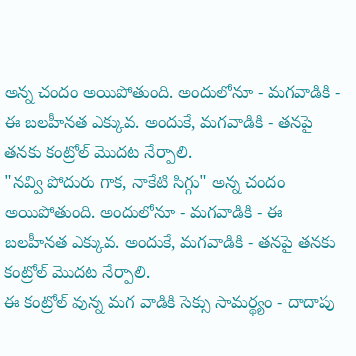అన్న చందం అయిపోతుంది. అందులోనూ - మగవాడికి - ఈ బలహీనత ఎక్కువ. అందుకే, మగవాడికి - తనపై తనకు కంట్రోల్ మొదట నేర్పాలి.
"నవ్వి పోదురు గాక, నాకేటి సిగ్గు" అన్న చందం అయిపోతుంది. అందులోనూ - మగవాడికి - ఈ బలహీనత ఎక్కువ. అందుకే, మగవాడికి - తనపై తనకు కంట్రోల్ మొదట నేర్పాలి.
ఈ కంట్రోల్ వున్న మగ వాడికి సెక్సు సామర్థ్యం - దాదాపు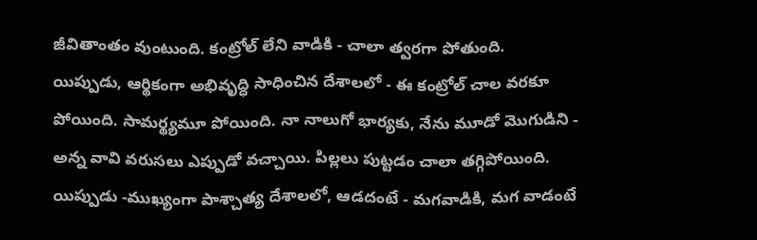జీవితాంతం వుంటుంది. కంట్రోల్ లేని వాడికి - చాలా త్వరగా పోతుంది.
యిప్పుడు, ఆర్థికంగా అభివృద్ధి సాధించిన దేశాలలో - ఈ కంట్రోల్ చాల వరకూ పోయింది. సామర్థ్యమూ పోయింది. నా నాలుగో భార్యకు, నేను మూడో మొగుడిని - అన్న వావి వరుసలు ఎప్పుడో వచ్చాయి. పిల్లలు పుట్టడం చాలా తగ్గిపోయింది.
యిప్పుడు -ముఖ్యంగా పాశ్చాత్య దేశాలలో, ఆడదంటే - మగవాడికి, మగ వాడంటే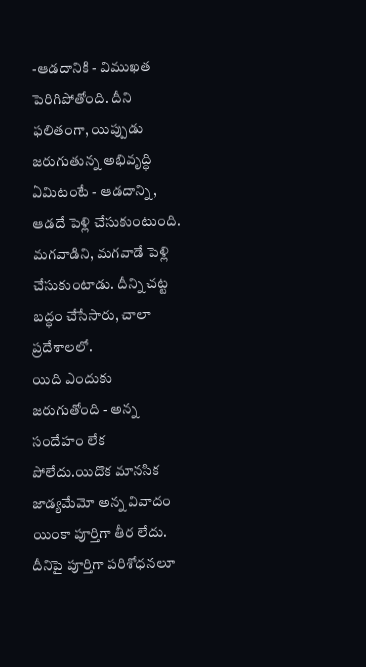-ఆడదానికి - విముఖత పెరిగిపోతోంది. దీని ఫలితంగా, యిప్పుడు జరుగుతున్న అభివృద్ధి ఏమిటంటే - ఆడదాన్ని, ఆడదే పెళ్లి చేసుకుంటుంది. మగవాడిని, మగవాడే పెళ్లి చేసుకుంటాడు. దీన్ని చట్ట బద్ధం చేసేసారు, చాలా ప్రదేశాలలో.
యిది ఎందుకు జరుగుతోంది - అన్న సందేహం లేక పోలేదు.యిదొక మానసిక జాడ్యమేమో అన్న వివాదం యింకా పూర్తిగా తీర లేదు. దీనిపై పూర్తిగా పరిశోధనలూ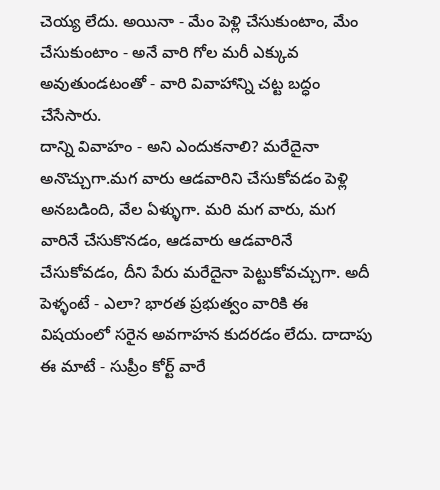చెయ్య లేదు. అయినా - మేం పెళ్లి చేసుకుంటాం, మేం చేసుకుంటాం - అనే వారి గోల మరీ ఎక్కువ అవుతుండటంతో - వారి వివాహాన్ని చట్ట బద్ధం చేసేసారు.
దాన్ని వివాహం - అని ఎందుకనాలి? మరేదైనా అనొచ్చుగా.మగ వారు ఆడవారిని చేసుకోవడం పెళ్లి అనబడింది, వేల ఏళ్ళుగా. మరి మగ వారు, మగ వారినే చేసుకొనడం, ఆడవారు ఆడవారినే చేసుకోవడం, దీని పేరు మరేదైనా పెట్టుకోవచ్చుగా. అదీ పెళ్ళంటే - ఎలా? భారత ప్రభుత్వం వారికి ఈ విషయంలో సరైన అవగాహన కుదరడం లేదు. దాదాపు ఈ మాటే - సుప్రీం కోర్ట్ వారే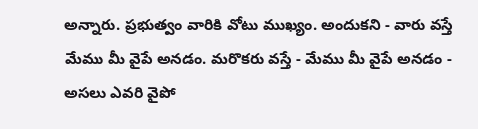అన్నారు. ప్రభుత్వం వారికి వోటు ముఖ్యం. అందుకని - వారు వస్తే మేము మీ వైపే అనడం. మరొకరు వస్తే - మేము మీ వైపే అనడం - అసలు ఎవరి వైపో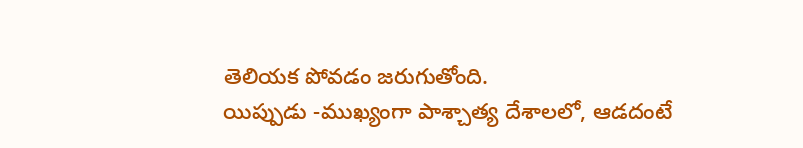తెలియక పోవడం జరుగుతోంది.
యిప్పుడు -ముఖ్యంగా పాశ్చాత్య దేశాలలో, ఆడదంటే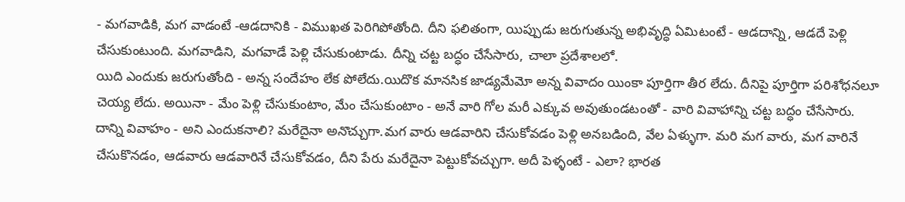- మగవాడికి, మగ వాడంటే -ఆడదానికి - విముఖత పెరిగిపోతోంది. దీని ఫలితంగా, యిప్పుడు జరుగుతున్న అభివృద్ధి ఏమిటంటే - ఆడదాన్ని, ఆడదే పెళ్లి చేసుకుంటుంది. మగవాడిని, మగవాడే పెళ్లి చేసుకుంటాడు. దీన్ని చట్ట బద్ధం చేసేసారు, చాలా ప్రదేశాలలో.
యిది ఎందుకు జరుగుతోంది - అన్న సందేహం లేక పోలేదు.యిదొక మానసిక జాడ్యమేమో అన్న వివాదం యింకా పూర్తిగా తీర లేదు. దీనిపై పూర్తిగా పరిశోధనలూ చెయ్య లేదు. అయినా - మేం పెళ్లి చేసుకుంటాం, మేం చేసుకుంటాం - అనే వారి గోల మరీ ఎక్కువ అవుతుండటంతో - వారి వివాహాన్ని చట్ట బద్ధం చేసేసారు.
దాన్ని వివాహం - అని ఎందుకనాలి? మరేదైనా అనొచ్చుగా.మగ వారు ఆడవారిని చేసుకోవడం పెళ్లి అనబడింది, వేల ఏళ్ళుగా. మరి మగ వారు, మగ వారినే చేసుకొనడం, ఆడవారు ఆడవారినే చేసుకోవడం, దీని పేరు మరేదైనా పెట్టుకోవచ్చుగా. అదీ పెళ్ళంటే - ఎలా? భారత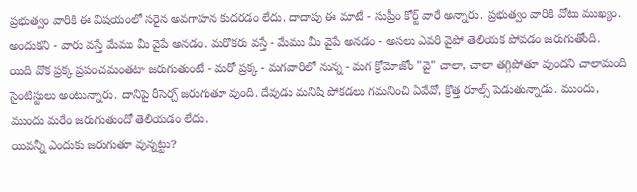ప్రభుత్వం వారికి ఈ విషయంలో సరైన అవగాహన కుదరడం లేదు. దాదాపు ఈ మాటే - సుప్రీం కోర్ట్ వారే అన్నారు. ప్రభుత్వం వారికి వోటు ముఖ్యం. అందుకని - వారు వస్తే మేము మీ వైపే అనడం. మరొకరు వస్తే - మేము మీ వైపే అనడం - అసలు ఎవరి వైపో తెలియక పోవడం జరుగుతోంది.
యిది వొక ప్రక్క ప్రపంచమంతటా జరుగుతుంటే - మరో ప్రక్క - మగవారిలో నున్న - మగ క్రోమోజోం "వై" చాలా, చాలా తగ్గిపోతూ వుందని చాలామంది సైంటిస్టులు అంటున్నారు. దానిపై రీసెర్చ్ జరుగుతూ వుంది. దేవుడు మనిషి పోకడలు గమనించి ఏవేవో, క్రొత్త రూల్స్ పెడుతున్నాడు. ముందు, ముందు మరేం జరుగుతుందో తెలియడం లేదు.
యివన్నీ ఎందుకు జరుగుతూ వున్నట్టు?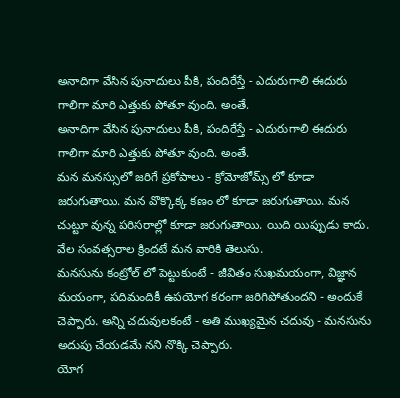అనాదిగా వేసిన పునాదులు పీకి, పందిరేస్తే - ఎదురుగాలి ఈదురు గాలిగా మారి ఎత్తుకు పోతూ వుంది. అంతే.
అనాదిగా వేసిన పునాదులు పీకి, పందిరేస్తే - ఎదురుగాలి ఈదురు గాలిగా మారి ఎత్తుకు పోతూ వుంది. అంతే.
మన మనస్సులో జరిగే ప్రకోపాలు - క్రోమోజోమ్స్ లో కూడా జరుగుతాయి. మన వొక్కొక్క కణం లో కూడా జరుగుతాయి. మన చుట్టూ వున్న పరిసరాల్లో కూడా జరుగుతాయి. యిది యిప్పుడు కాదు. వేల సంవత్సరాల క్రిందటే మన వారికి తెలుసు.
మనసును కంట్రోల్ లో పెట్టుకుంటే - జీవితం సుఖమయంగా, విజ్ఞాన మయంగా, పదిమందికీ ఉపయోగ కరంగా జరిగిపోతుందని - అందుకే చెప్పారు. అన్ని చదువులకంటే - అతి ముఖ్యమైన చదువు - మనసును అదుపు చేయడమే నని నొక్కి చెప్పారు.
యోగ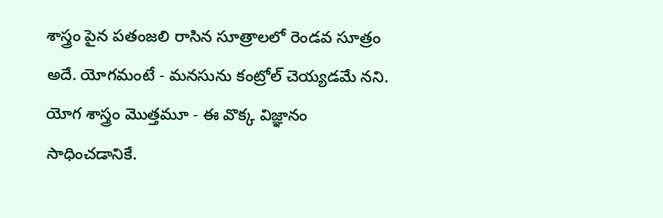శాస్త్రం పైన పతంజలి రాసిన సూత్రాలలో రెండవ సూత్రం అదే. యోగమంటే - మనసును కంట్రోల్ చెయ్యడమే నని. యోగ శాస్త్రం మొత్తమూ - ఈ వొక్క విజ్ఞానం సాధించడానికే.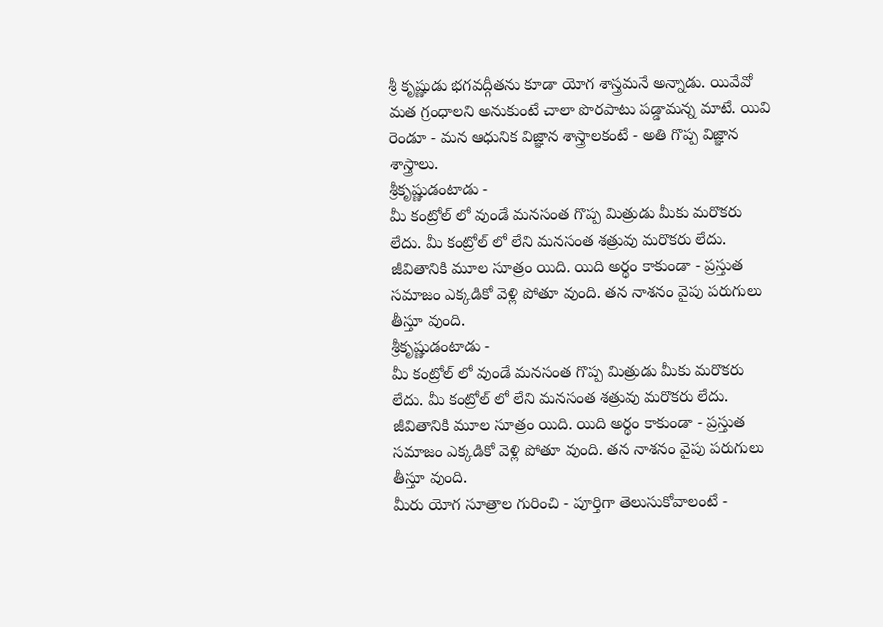శ్రీ కృష్ణుడు భగవద్గీతను కూడా యోగ శాస్త్రమనే అన్నాడు. యివేవో మత గ్రంధాలని అనుకుంటే చాలా పొరపాటు పడ్డామన్న మాటే. యివి రెండూ - మన ఆధునిక విజ్ఞాన శాస్త్రాలకంటే - అతి గొప్ప విజ్ఞాన శాస్త్రాలు.
శ్రీకృష్ణుడంటాడు -
మీ కంట్రోల్ లో వుండే మనసంత గొప్ప మిత్రుడు మీకు మరొకరు లేదు. మీ కంట్రోల్ లో లేని మనసంత శత్రువు మరొకరు లేదు.
జీవితానికి మూల సూత్రం యిది. యిది అర్థం కాకుండా - ప్రస్తుత సమాజం ఎక్కడికో వెళ్లి పోతూ వుంది. తన నాశనం వైపు పరుగులు తీస్తూ వుంది.
శ్రీకృష్ణుడంటాడు -
మీ కంట్రోల్ లో వుండే మనసంత గొప్ప మిత్రుడు మీకు మరొకరు లేదు. మీ కంట్రోల్ లో లేని మనసంత శత్రువు మరొకరు లేదు.
జీవితానికి మూల సూత్రం యిది. యిది అర్థం కాకుండా - ప్రస్తుత సమాజం ఎక్కడికో వెళ్లి పోతూ వుంది. తన నాశనం వైపు పరుగులు తీస్తూ వుంది.
మీరు యోగ సూత్రాల గురించి - పూర్తిగా తెలుసుకోవాలంటే -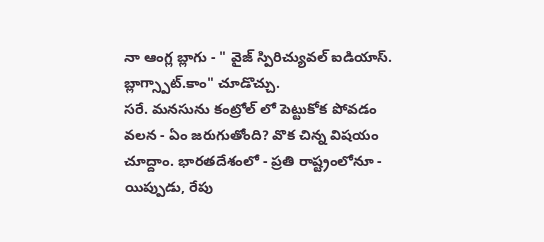నా ఆంగ్ల బ్లాగు - " వైజ్ స్పిరిచ్యువల్ ఐడియాస్. బ్లాగ్స్పాట్.కాం" చూడొచ్చు.
సరే. మనసును కంట్రోల్ లో పెట్టుకోక పోవడం వలన - ఏం జరుగుతోంది? వొక చిన్న విషయం చూద్దాం. భారతదేశంలో - ప్రతి రాష్ట్రంలోనూ - యిప్పుడు, రేపు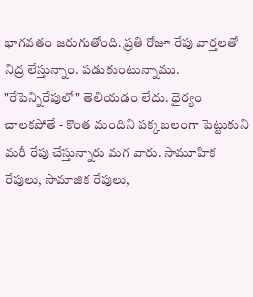భాగవతం జరుగుతోంది. ప్రతి రోజూ రేపు వార్తలతో నిద్ర లేస్తున్నాం. పడుకుంటున్నాము.
"రేపెన్నిరేపులో" తెలియడం లేదు. ధైర్యం చాలకపోతే - కొంత మందిని పక్కబలంగా పెట్టుకుని మరీ రేపు చేస్తున్నారు మగ వారు. సామూహిక రేపులు, సామాజిక రేపులు,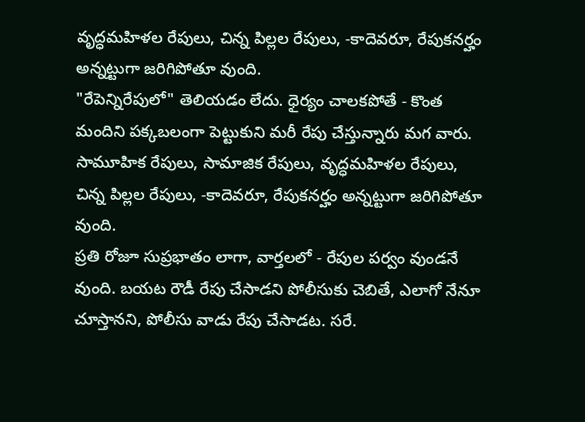వృద్ధమహిళల రేపులు, చిన్న పిల్లల రేపులు, -కాదెవరూ, రేపుకనర్హం అన్నట్టుగా జరిగిపోతూ వుంది.
"రేపెన్నిరేపులో" తెలియడం లేదు. ధైర్యం చాలకపోతే - కొంత మందిని పక్కబలంగా పెట్టుకుని మరీ రేపు చేస్తున్నారు మగ వారు. సామూహిక రేపులు, సామాజిక రేపులు, వృద్ధమహిళల రేపులు, చిన్న పిల్లల రేపులు, -కాదెవరూ, రేపుకనర్హం అన్నట్టుగా జరిగిపోతూ వుంది.
ప్రతి రోజూ సుప్రభాతం లాగా, వార్తలలో - రేపుల పర్వం వుండనే వుంది. బయట రౌడీ రేపు చేసాడని పోలీసుకు చెబితే, ఎలాగో నేనూ చూస్తానని, పోలీసు వాడు రేపు చేసాడట. సరే.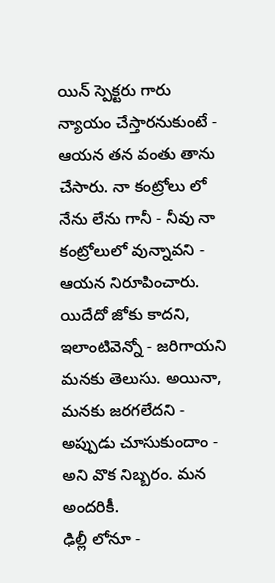యిన్ స్పెక్టరు గారు న్యాయం చేస్తారనుకుంటే - ఆయన తన వంతు తాను చేసారు. నా కంట్రోలు లో నేను లేను గానీ - నీవు నా కంట్రోలులో వున్నావని - ఆయన నిరూపించారు. యిదేదో జోకు కాదని, ఇలాంటివెన్నో - జరిగాయని మనకు తెలుసు. అయినా, మనకు జరగలేదని - అప్పుడు చూసుకుందాం - అని వొక నిబ్బరం. మన అందరికీ.
ఢిల్లీ లోనూ -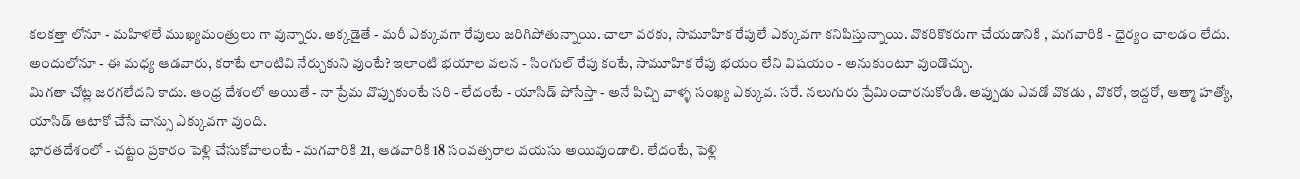కలకత్తా లోనూ - మహిళలే ముఖ్యమంత్రులు గా వున్నారు. అక్కడైతే - మరీ ఎక్కువగా రేపులు జరిగిపోతున్నాయి. చాలా వరకు, సామూహిక రేపులే ఎక్కువగా కనిపిస్తున్నాయి. వొకరికొకరుగా చేయడానికి , మగవారికి - ధైర్యం చాలడం లేదు. అందులోనూ - ఈ మధ్య ఆడవారు, కరాటే లాంటివి నేర్చుకుని వుంటే? ఇలాంటి భయాల వలన - సింగుల్ రేపు కంటే, సామూహిక రేపు భయం లేని విషయం - అనుకుంటూ వుండొచ్చు.
మిగతా చోట్ల జరగలేదని కాదు. ఆంధ్ర దేశంలో అయితే - నా ప్రేమ వొప్పుకుంటే సరి - లేదంటే - యాసిడ్ పోసేస్తా - అనే పిచ్చి వాళ్ళ సంఖ్య ఎక్కువ. సరే. నలుగురు ప్రేమించారనుకోండి. అప్పుడు ఎవడో వొకడు , వొకరో, ఇద్దరో, ఆత్మా హత్యో, యాసిడ్ ఆటాకో చేసే చాన్సు ఎక్కువగా వుంది.
భారతదేశంలో - చట్టం ప్రకారం పెళ్లి చేసుకోవాలంటే - మగవారికి 21, ఆడవారికి 18 సంవత్సరాల వయసు అయివుండాలి. లేదంటే, పెళ్లి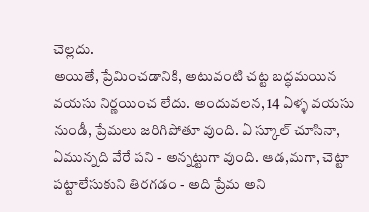చెల్లదు.
అయితే, ప్రేమించడానికి, అటువంటి చట్ట బద్ధమయిన వయసు నిర్ణయించ లేదు. అందువలన, 14 ఏళ్ళ వయసు నుండీ, ప్రేమలు జరిగిపోతూ వుంది. ఏ స్కూల్ చూసినా, ఏమున్నది వేరే పని - అన్నట్టుగా వుంది. ఆడ,మగా, చెట్టా పట్టాలేసుకుని తిరగడం - అది ప్రేమ అని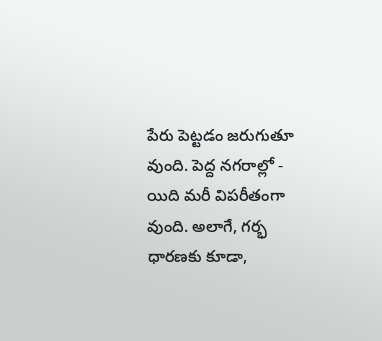పేరు పెట్టడం జరుగుతూ వుంది. పెద్ద నగరాల్లో - యిది మరీ విపరీతంగా వుంది. అలాగే, గర్భ ధారణకు కూడా,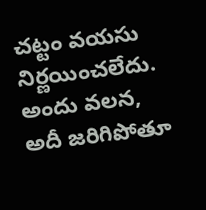చట్టం వయసు నిర్ణయించలేదు. అందు వలన, అదీ జరిగిపోతూ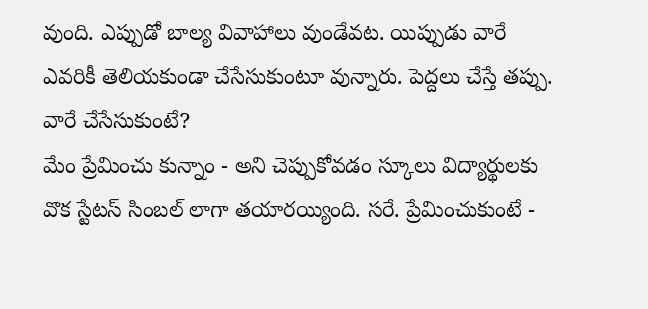వుంది. ఎప్పుడో బాల్య వివాహాలు వుండేవట. యిప్పుడు వారే ఎవరికీ తెలియకుండా చేసేసుకుంటూ వున్నారు. పెద్దలు చేస్తే తప్పు. వారే చేసేసుకుంటే?
మేం ప్రేమించు కున్నాం - అని చెప్పుకోవడం స్కూలు విద్యార్థులకు వొక స్టేటస్ సింబల్ లాగా తయారయ్యింది. సరే. ప్రేమించుకుంటే -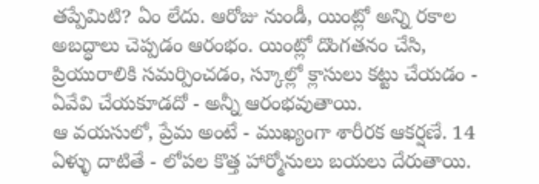తప్పేమిటి? ఏం లేదు. ఆరోజు నుండీ, యింట్లో అన్ని రకాల అబద్ధాలు చెప్పడం ఆరంభం. యింట్లో దొంగతనం చేసి, ప్రియురాలికి సమర్పించడం, స్కూల్లో క్లాసులు కట్టు చేయడం - ఏవేవి చేయకూడదో - అన్నీ ఆరంభవుతాయి.
ఆ వయసులో, ప్రేమ అంటే - ముఖ్యంగా శారీరక ఆకర్షణే. 14 ఏళ్ళు దాటితే - లోపల కొత్త హార్మోనులు బయలు దేరుతాయి.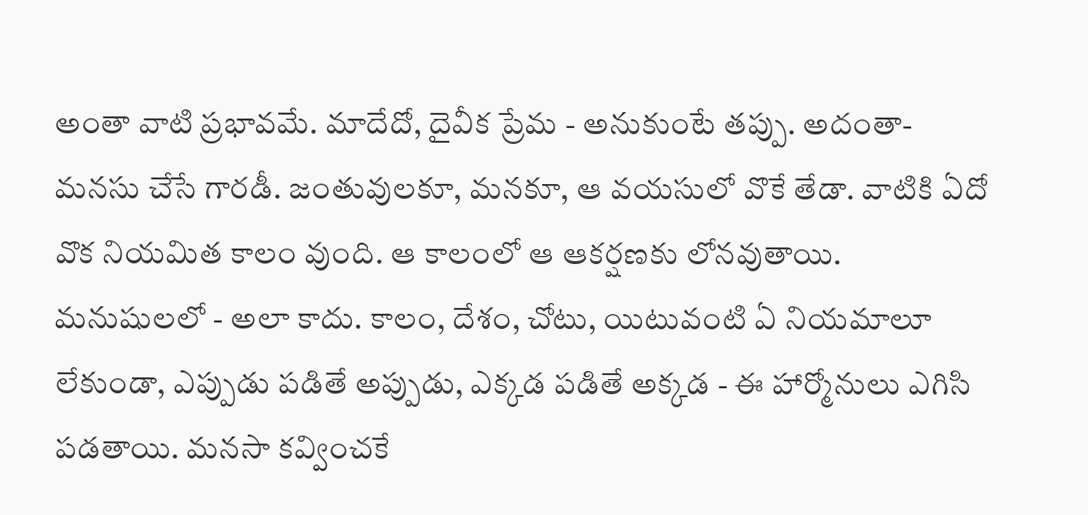అంతా వాటి ప్రభావమే. మాదేదో, దైవీక ప్రేమ - అనుకుంటే తప్పు. అదంతా- మనసు చేసే గారడీ. జంతువులకూ, మనకూ, ఆ వయసులో వొకే తేడా. వాటికి ఏదో వొక నియమిత కాలం వుంది. ఆ కాలంలో ఆ ఆకర్షణకు లోనవుతాయి. మనుషులలో - అలా కాదు. కాలం, దేశం, చోటు, యిటువంటి ఏ నియమాలూ లేకుండా, ఎప్పుడు పడితే అప్పుడు, ఎక్కడ పడితే అక్కడ - ఈ హార్మోనులు ఎగిసి పడతాయి. మనసా కవ్వించకే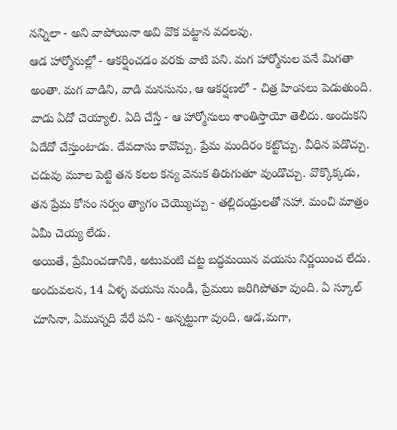నన్నిలా - అని వాపోయినా అవి వొక పట్టాన వదలవు.
ఆడ హార్మోనుల్లో - ఆకర్షించడం వరకు వాటి పని. మగ హార్మోనుల పనే మిగతా అంతా. మగ వాడిని, వాడి మనసును, ఆ ఆకర్షణలో - చిత్ర హింసలు పెడుతుంది. వాడు ఏదో చెయ్యాలి. ఏది చేస్తే - ఆ హార్మోనులు శాంతిస్తాయో తెలీదు. అందుకని ఏదేదో చేస్తుంటాడు. దేవదాసు కావొచ్చు. ప్రేమ మందిరం కట్టొచ్చు. వీధిన పడొచ్చు. చదువు మూల పెట్టి తన కలల కన్య వెనుక తిరుగుతూ వుండొచ్చు. వొక్కొక్కడు, తన ప్రేమ కోసం సర్వం త్యాగం చెయ్యొచ్చు - తల్లిదండ్రులతో సహా. మంచి మాత్రం ఏమీ చెయ్య లేడు.
అయితే, ప్రేమించడానికి, అటువంటి చట్ట బద్ధమయిన వయసు నిర్ణయించ లేదు. అందువలన, 14 ఏళ్ళ వయసు నుండీ, ప్రేమలు జరిగిపోతూ వుంది. ఏ స్కూల్ చూసినా, ఏమున్నది వేరే పని - అన్నట్టుగా వుంది. ఆడ,మగా,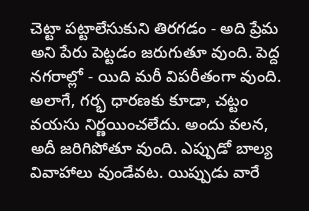చెట్టా పట్టాలేసుకుని తిరగడం - అది ప్రేమ అని పేరు పెట్టడం జరుగుతూ వుంది. పెద్ద నగరాల్లో - యిది మరీ విపరీతంగా వుంది. అలాగే, గర్భ ధారణకు కూడా, చట్టం వయసు నిర్ణయించలేదు. అందు వలన, అదీ జరిగిపోతూ వుంది. ఎప్పుడో బాల్య వివాహాలు వుండేవట. యిప్పుడు వారే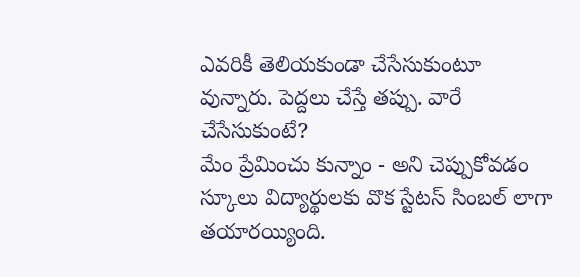ఎవరికీ తెలియకుండా చేసేసుకుంటూ వున్నారు. పెద్దలు చేస్తే తప్పు. వారే చేసేసుకుంటే?
మేం ప్రేమించు కున్నాం - అని చెప్పుకోవడం స్కూలు విద్యార్థులకు వొక స్టేటస్ సింబల్ లాగా తయారయ్యింది.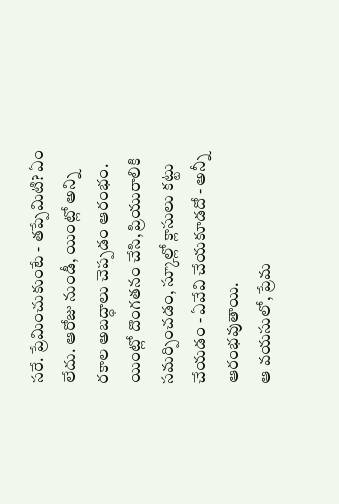సరే. ప్రేమించుకుంటే - తప్పేమిటి? ఏం లేదు. ఆరోజు నుండీ, యింట్లో అన్ని రకాల అబద్ధాలు చెప్పడం ఆరంభం. యింట్లో దొంగతనం చేసి, ప్రియురాలికి సమర్పించడం, స్కూల్లో క్లాసులు కట్టు చేయడం - ఏవేవి చేయకూడదో - అన్నీ ఆరంభవుతాయి.
ఆ వయసులో, ప్రేమ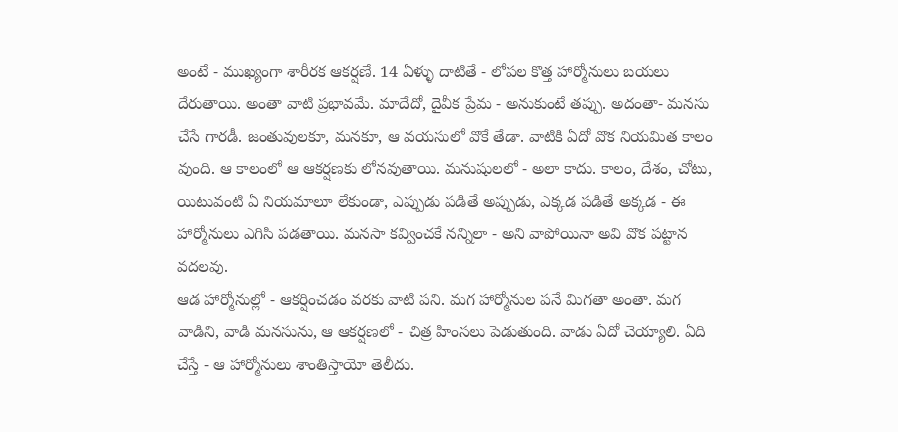అంటే - ముఖ్యంగా శారీరక ఆకర్షణే. 14 ఏళ్ళు దాటితే - లోపల కొత్త హార్మోనులు బయలు దేరుతాయి. అంతా వాటి ప్రభావమే. మాదేదో, దైవీక ప్రేమ - అనుకుంటే తప్పు. అదంతా- మనసు చేసే గారడీ. జంతువులకూ, మనకూ, ఆ వయసులో వొకే తేడా. వాటికి ఏదో వొక నియమిత కాలం వుంది. ఆ కాలంలో ఆ ఆకర్షణకు లోనవుతాయి. మనుషులలో - అలా కాదు. కాలం, దేశం, చోటు, యిటువంటి ఏ నియమాలూ లేకుండా, ఎప్పుడు పడితే అప్పుడు, ఎక్కడ పడితే అక్కడ - ఈ హార్మోనులు ఎగిసి పడతాయి. మనసా కవ్వించకే నన్నిలా - అని వాపోయినా అవి వొక పట్టాన వదలవు.
ఆడ హార్మోనుల్లో - ఆకర్షించడం వరకు వాటి పని. మగ హార్మోనుల పనే మిగతా అంతా. మగ వాడిని, వాడి మనసును, ఆ ఆకర్షణలో - చిత్ర హింసలు పెడుతుంది. వాడు ఏదో చెయ్యాలి. ఏది చేస్తే - ఆ హార్మోనులు శాంతిస్తాయో తెలీదు.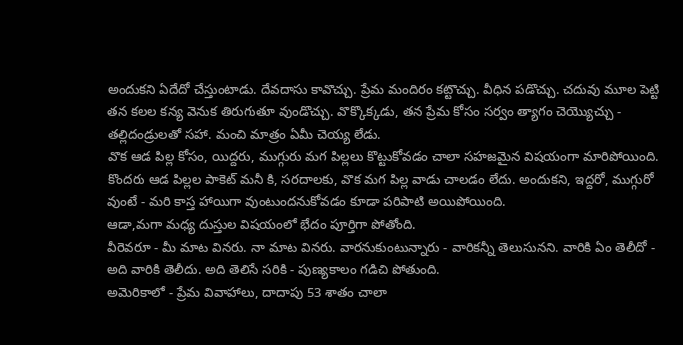అందుకని ఏదేదో చేస్తుంటాడు. దేవదాసు కావొచ్చు. ప్రేమ మందిరం కట్టొచ్చు. వీధిన పడొచ్చు. చదువు మూల పెట్టి తన కలల కన్య వెనుక తిరుగుతూ వుండొచ్చు. వొక్కొక్కడు, తన ప్రేమ కోసం సర్వం త్యాగం చెయ్యొచ్చు - తల్లిదండ్రులతో సహా. మంచి మాత్రం ఏమీ చెయ్య లేడు.
వొక ఆడ పిల్ల కోసం, యిద్దరు, ముగ్గురు మగ పిల్లలు కొట్టుకోవడం చాలా సహజమైన విషయంగా మారిపోయింది. కొందరు ఆడ పిల్లల పాకెట్ మనీ కి, సరదాలకు, వొక మగ పిల్ల వాడు చాలడం లేదు. అందుకని, ఇద్దరో, ముగ్గురో వుంటే - మరి కాస్త హాయిగా వుంటుందనుకోవడం కూడా పరిపాటి అయిపోయింది.
ఆడా,మగా మధ్య దుస్తుల విషయంలో భేదం పూర్తిగా పోతోంది.
వీరెవరూ - మీ మాట వినరు. నా మాట వినరు. వారనుకుంటున్నారు - వారికన్నీ తెలుసునని. వారికి ఏం తెలీదో - అది వారికి తెలీదు. అది తెలిసే సరికి - పుణ్యకాలం గడిచి పోతుంది.
అమెరికాలో - ప్రేమ వివాహాలు, దాదాపు 53 శాతం చాలా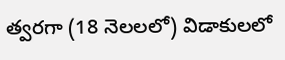త్వరగా (18 నెలలలో) విడాకులలో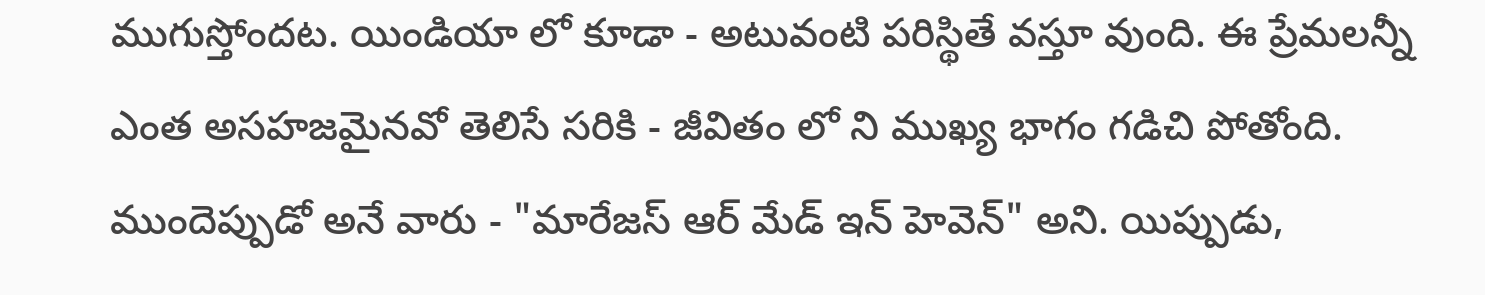ముగుస్తోందట. యిండియా లో కూడా - అటువంటి పరిస్థితే వస్తూ వుంది. ఈ ప్రేమలన్నీ ఎంత అసహజమైనవో తెలిసే సరికి - జీవితం లో ని ముఖ్య భాగం గడిచి పోతోంది.
ముందెప్పుడో అనే వారు - "మారేజస్ ఆర్ మేడ్ ఇన్ హెవెన్" అని. యిప్పుడు,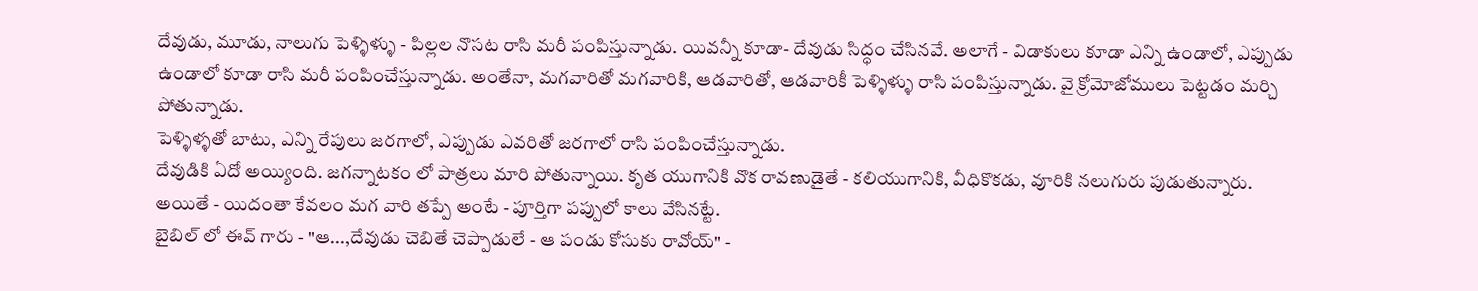దేవుడు, మూడు, నాలుగు పెళ్ళిళ్ళు - పిల్లల నొసట రాసి మరీ పంపిస్తున్నాడు. యివన్నీ కూడా- దేవుడు సిద్ధం చేసినవే. అలాగే - విడాకులు కూడా ఎన్ని ఉండాలో, ఎప్పుడు ఉండాలో కూడా రాసి మరీ పంపించేస్తున్నాడు. అంతేనా, మగవారితో మగవారికి, ఆడవారితో, ఆడవారికీ పెళ్ళిళ్ళు రాసి పంపిస్తున్నాడు. వై క్రోమోజోములు పెట్టడం మర్చి పోతున్నాడు.
పెళ్ళిళ్ళతో బాటు, ఎన్ని రేపులు జరగాలో, ఎప్పుడు ఎవరితో జరగాలో రాసి పంపించేస్తున్నాడు.
దేవుడికి ఏదో అయ్యింది. జగన్నాటకం లో పాత్రలు మారి పోతున్నాయి. కృత యుగానికి వొక రావణుడైతే - కలియుగానికి, వీధికొకడు, వూరికి నలుగురు పుడుతున్నారు.
అయితే - యిదంతా కేవలం మగ వారి తప్పే అంటే - పూర్తిగా పప్పులో కాలు వేసినట్టే.
బైబిల్ లో ఈవ్ గారు - "ఆ...,దేవుడు చెబితే చెప్పాడులే - ఆ పండు కోసుకు రావోయ్" -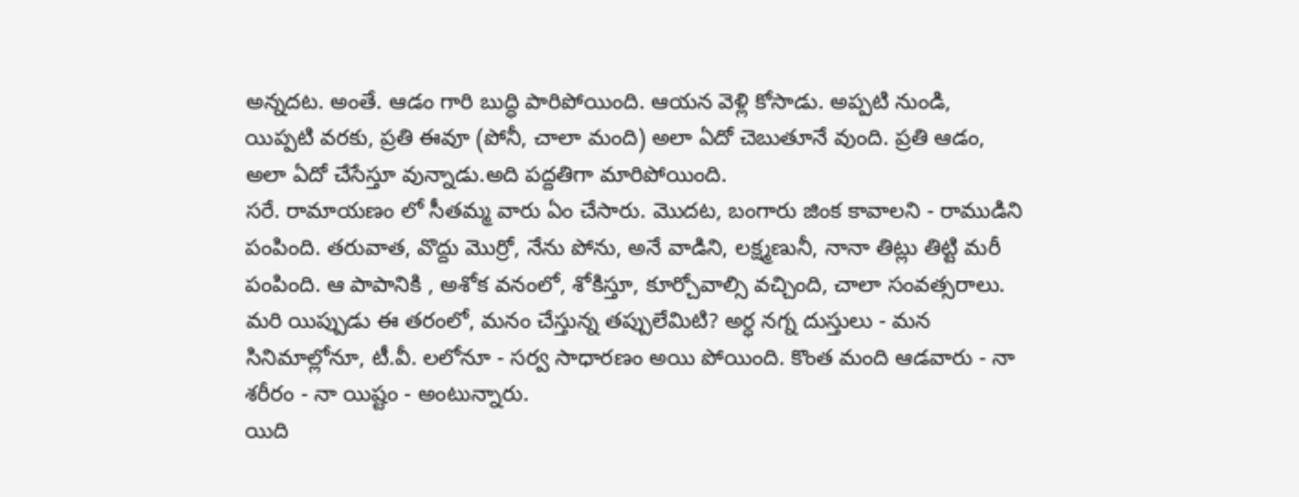అన్నదట. అంతే. ఆడం గారి బుద్ధి పారిపోయింది. ఆయన వెళ్లి కోసాడు. అప్పటి నుండి, యిప్పటి వరకు, ప్రతి ఈవూ (పోనీ, చాలా మంది) అలా ఏదో చెబుతూనే వుంది. ప్రతి ఆడం, అలా ఏదో చేసేస్తూ వున్నాడు.అది పద్దతిగా మారిపోయింది.
సరే. రామాయణం లో సీతమ్మ వారు ఏం చేసారు. మొదట, బంగారు జింక కావాలని - రాముడిని పంపింది. తరువాత, వొద్దు మొర్రో, నేను పోను, అనే వాడిని, లక్ష్మణునీ, నానా తిట్లు తిట్టి మరీ పంపింది. ఆ పాపానికి , అశోక వనంలో, శోకిస్తూ, కూర్చోవాల్సి వచ్చింది, చాలా సంవత్సరాలు.
మరి యిప్పుడు ఈ తరంలో, మనం చేస్తున్న తప్పులేమిటి? అర్ధ నగ్న దుస్తులు - మన సినిమాల్లోనూ, టీ.వీ. లలోనూ - సర్వ సాధారణం అయి పోయింది. కొంత మంది ఆడవారు - నా శరీరం - నా యిష్టం - అంటున్నారు.
యిది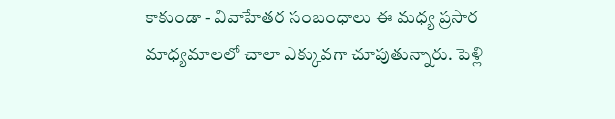కాకుండా - వివాహేతర సంబంధాలు ఈ మధ్య ప్రసార మాధ్యమాలలో చాలా ఎక్కువగా చూపుతున్నారు. పెళ్లి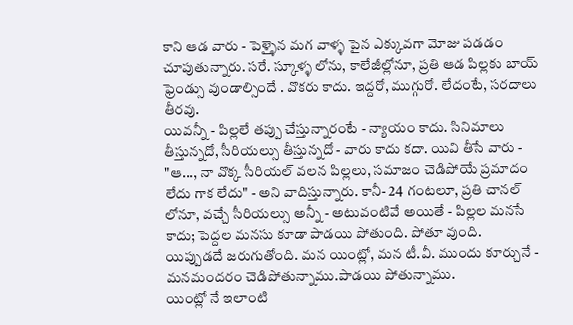కాని ఆడ వారు - పెళ్ళైన మగ వాళ్ళ పైన ఎక్కువగా మోజు పడడం చూపుతున్నారు. సరే. స్కూళ్ళ లోను, కాలేజీల్లోనూ, ప్రతి ఆడ పిల్లకు బాయ్ ఫ్రెండ్సు వుండాల్సిందే . వొకరు కాదు. ఇద్దరో, ముగ్గురో. లేదంటే, సరదాలు తీరవు.
యివన్నీ - పిల్లలే తప్పు చేస్తున్నారంటే - న్యాయం కాదు. సినిమాలు తీస్తున్నదో, సీరియల్సు తీస్తున్నదో - వారు కాదు కదా. యివి తీసే వారు - "ఆ..., నా వొక్క సీరియల్ వలన పిల్లలు, సమాజం చెడిపోయే ప్రమాదం లేదు గాక లేదు" - అని వాదిస్తున్నారు. కానీ- 24 గంటలూ, ప్రతి చానల్ లోనూ, వచ్చే సీరియల్సు అన్నీ - అటువంటివే అయితే - పిల్లల మనసే కాదు; పెద్దల మనసు కూడా పాడయి పోతుంది. పోతూ వుంది.
యిప్పుడదే జరుగుతోంది. మన యింట్లో, మన టీ.వీ. ముందు కూర్చునే - మనమందరం చెడిపోతున్నాము.పాడయి పోతున్నాము.
యింట్లో నే ఇలాంటి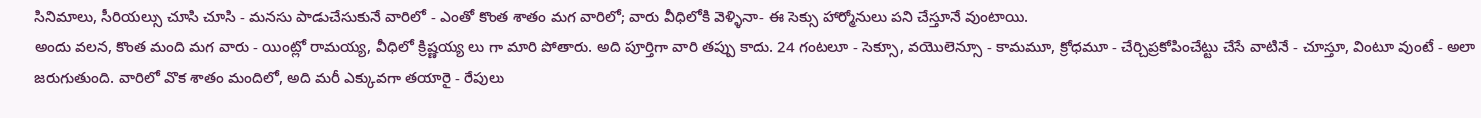సినిమాలు, సీరియల్సు చూసి చూసి - మనసు పాడుచేసుకునే వారిలో - ఎంతో కొంత శాతం మగ వారిలో; వారు వీధిలోకి వెళ్ళినా- ఈ సెక్సు హార్మోనులు పని చేస్తూనే వుంటాయి.
అందు వలన, కొంత మంది మగ వారు - యింట్లో రామయ్య, వీధిలో క్రిష్ణయ్య లు గా మారి పోతారు. అది పూర్తిగా వారి తప్పు కాదు. 24 గంటలూ - సెక్సూ, వయొలెన్సూ - కామమూ, క్రోధమూ - చేర్చిప్రకోపించేట్టు చేసే వాటినే - చూస్తూ, వింటూ వుంటే - అలా జరుగుతుంది. వారిలో వొక శాతం మందిలో, అది మరీ ఎక్కువగా తయారై - రేపులు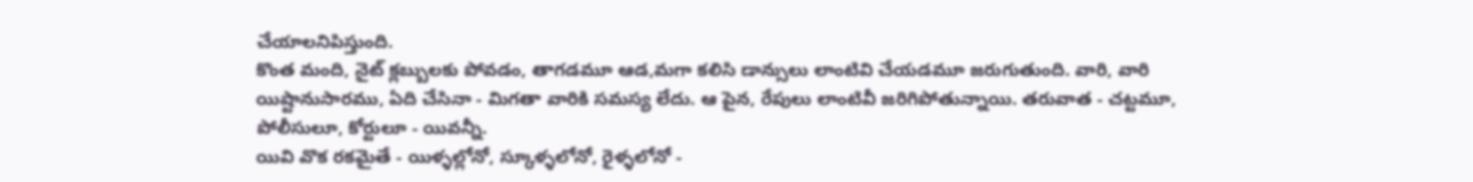చేయాలనిపిస్తుంది.
కొంత మంది, నైట్ క్లబ్బులకు పోవడం, తాగడమూ ఆడ,మగా కలిసి డాన్సులు లాంటివి చేయడమూ జరుగుతుంది. వారి, వారి యిష్టానుసారము, ఏది చేసినా - మిగతా వారికి సమస్య లేదు. ఆ పైన, రేపులు లాంటివీ జరిగిపోతున్నాయి. తరువాత - చట్టమూ, పోలీసులూ, కోర్టులూ - యివన్నీ.
యివి వొక రకమైతే - యిళ్ళల్లోనో, స్కూళ్ళలోనో, రైళ్ళలోనో -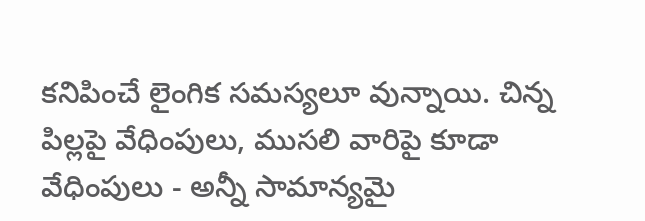కనిపించే లైంగిక సమస్యలూ వున్నాయి. చిన్న పిల్లపై వేధింపులు, ముసలి వారిపై కూడా వేధింపులు - అన్నీ సామాన్యమై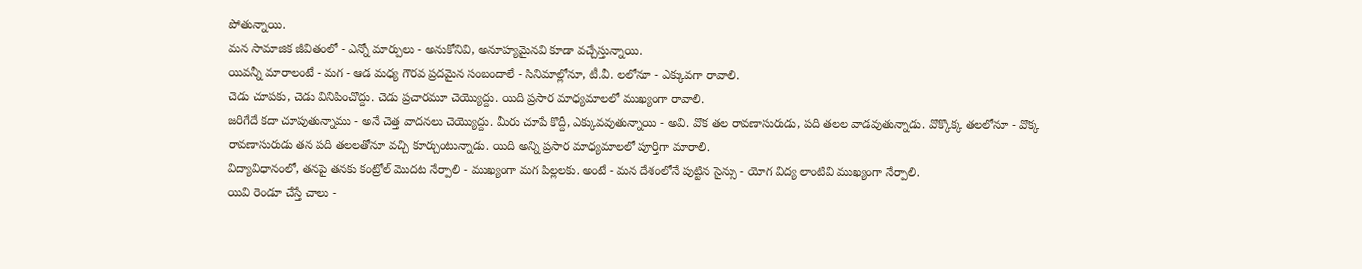పోతున్నాయి.
మన సామాజిక జీవితంలో - ఎన్నో మార్పులు - అనుకోనివి, అనూహ్యమైనవి కూడా వచ్చేస్తున్నాయి.
యివన్నీ మారాలంటే - మగ - ఆడ మధ్య గౌరవ ప్రదమైన సంబందాలే - సినిమాల్లోనూ, టీ.వీ. లలోనూ - ఎక్కువగా రావాలి.
చెడు చూపకు, చెడు వినిపించొద్దు. చెడు ప్రచారమూ చెయ్యొద్దు. యిది ప్రసార మాధ్యమాలలో ముఖ్యంగా రావాలి.
జరిగేదే కదా చూపుతున్నాము - అనే చెత్త వాదనలు చెయ్యొద్దు. మీరు చూపే కొద్దీ, ఎక్కువవుతున్నాయి - అవి. వొక తల రావణాసురుడు, పది తలల వాడవుతున్నాడు. వొక్కొక్క తలలోనూ - వొక్క రావణాసురుడు తన పది తలలతోనూ వచ్చి కూర్చుంటున్నాడు. యిది అన్ని ప్రసార మాధ్యమాలలో పూర్తిగా మారాలి.
విద్యావిధానంలో, తనపై తనకు కంట్రోల్ మొదట నేర్పాలి - ముఖ్యంగా మగ పిల్లలకు. అంటే - మన దేశంలోనే పుట్టిన సైన్సు - యోగ విద్య లాంటివి ముఖ్యంగా నేర్పాలి.
యివి రెండూ చేస్తే చాలు -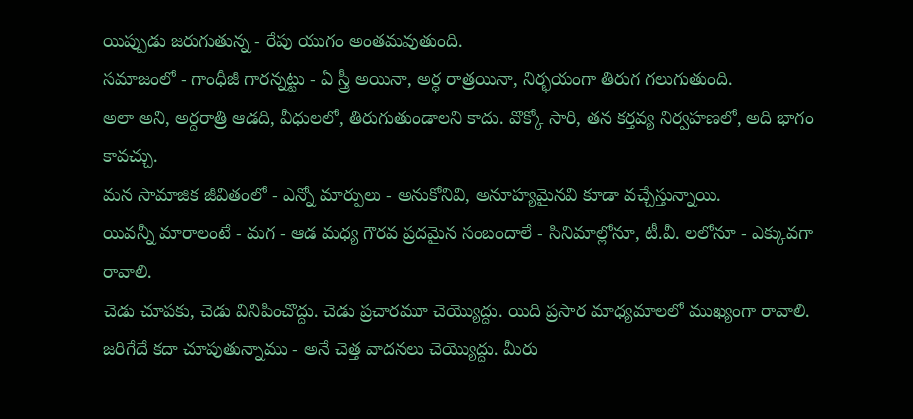యిప్పుడు జరుగుతున్న - రేపు యుగం అంతమవుతుంది.
సమాజంలో - గాంధీజీ గారన్నట్టు - ఏ స్త్రీ అయినా, అర్ధ రాత్రయినా, నిర్భయంగా తిరుగ గలుగుతుంది.
అలా అని, అర్దరాత్రి ఆడది, వీధులలో, తిరుగుతుండాలని కాదు. వొక్కో సారి, తన కర్తవ్య నిర్వహణలో, అది భాగం కావచ్చు.
మన సామాజిక జీవితంలో - ఎన్నో మార్పులు - అనుకోనివి, అనూహ్యమైనవి కూడా వచ్చేస్తున్నాయి.
యివన్నీ మారాలంటే - మగ - ఆడ మధ్య గౌరవ ప్రదమైన సంబందాలే - సినిమాల్లోనూ, టీ.వీ. లలోనూ - ఎక్కువగా రావాలి.
చెడు చూపకు, చెడు వినిపించొద్దు. చెడు ప్రచారమూ చెయ్యొద్దు. యిది ప్రసార మాధ్యమాలలో ముఖ్యంగా రావాలి.
జరిగేదే కదా చూపుతున్నాము - అనే చెత్త వాదనలు చెయ్యొద్దు. మీరు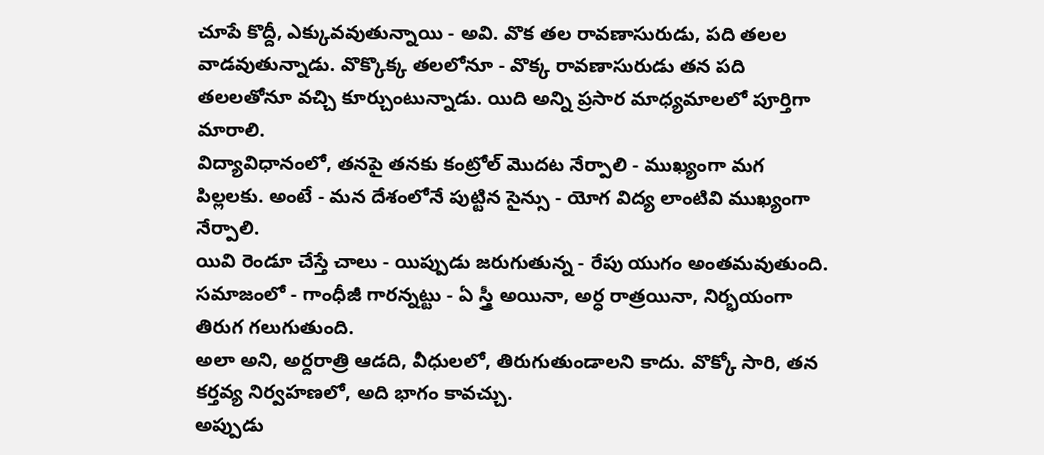చూపే కొద్దీ, ఎక్కువవుతున్నాయి - అవి. వొక తల రావణాసురుడు, పది తలల వాడవుతున్నాడు. వొక్కొక్క తలలోనూ - వొక్క రావణాసురుడు తన పది తలలతోనూ వచ్చి కూర్చుంటున్నాడు. యిది అన్ని ప్రసార మాధ్యమాలలో పూర్తిగా మారాలి.
విద్యావిధానంలో, తనపై తనకు కంట్రోల్ మొదట నేర్పాలి - ముఖ్యంగా మగ పిల్లలకు. అంటే - మన దేశంలోనే పుట్టిన సైన్సు - యోగ విద్య లాంటివి ముఖ్యంగా నేర్పాలి.
యివి రెండూ చేస్తే చాలు - యిప్పుడు జరుగుతున్న - రేపు యుగం అంతమవుతుంది.
సమాజంలో - గాంధీజీ గారన్నట్టు - ఏ స్త్రీ అయినా, అర్ధ రాత్రయినా, నిర్భయంగా తిరుగ గలుగుతుంది.
అలా అని, అర్దరాత్రి ఆడది, వీధులలో, తిరుగుతుండాలని కాదు. వొక్కో సారి, తన కర్తవ్య నిర్వహణలో, అది భాగం కావచ్చు.
అప్పుడు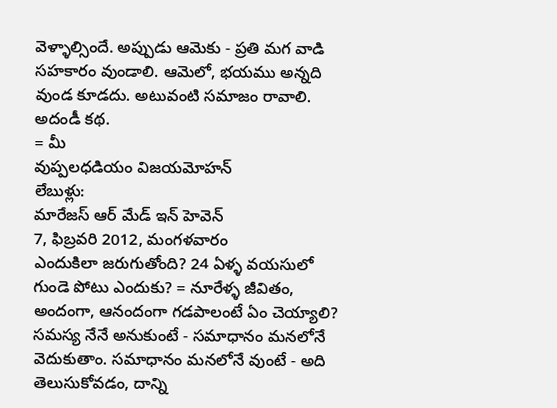వెళ్ళాల్సిందే. అప్పుడు ఆమెకు - ప్రతి మగ వాడి సహకారం వుండాలి. ఆమెలో, భయము అన్నది వుండ కూడదు. అటువంటి సమాజం రావాలి.
అదండీ కథ.
= మీ
వుప్పలధడియం విజయమోహన్
లేబుళ్లు:
మారేజస్ ఆర్ మేడ్ ఇన్ హెవెన్
7, ఫిబ్రవరి 2012, మంగళవారం
ఎందుకిలా జరుగుతోంది? 24 ఏళ్ళ వయసులో గుండె పోటు ఎందుకు? = నూరేళ్ళ జీవితం, అందంగా, ఆనందంగా గడపాలంటే ఏం చెయ్యాలి?
సమస్య నేనే అనుకుంటే - సమాధానం మనలోనే వెదుకుతాం. సమాధానం మనలోనే వుంటే - అది తెలుసుకోవడం, దాన్ని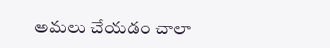అమలు చేయడం చాలా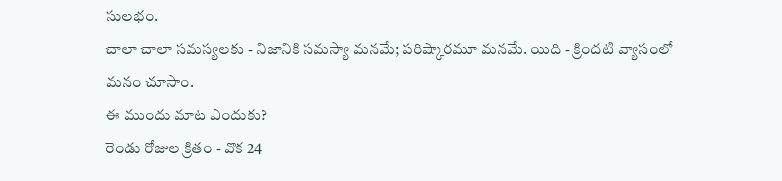సులభం.
చాలా చాలా సమస్యలకు - నిజానికి సమస్యా మనమే; పరిష్కారమూ మనమే. యిది - క్రిందటి వ్యాసంలో మనం చూసాం.
ఈ ముందు మాట ఎందుకు?
రెండు రోజుల క్రితం - వొక 24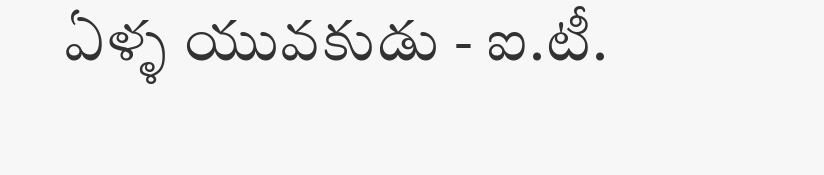ఏళ్ళ యువకుడు - ఐ.టీ.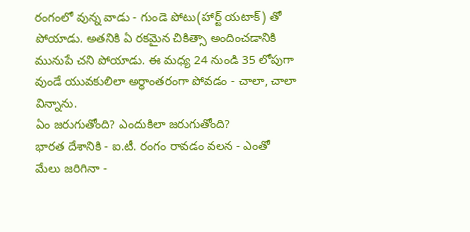రంగంలో వున్న వాడు - గుండె పోటు(హార్ట్ యటాక్) తో పోయాడు. అతనికి ఏ రకమైన చికిత్సా అందించడానికి మునుపే చని పోయాడు. ఈ మధ్య 24 నుండి 35 లోపుగా వుండే యువకులిలా అర్ధాంతరంగా పోవడం - చాలా, చాలా విన్నాను.
ఏం జరుగుతోంది? ఎందుకిలా జరుగుతోంది?
భారత దేశానికి - ఐ.టీ. రంగం రావడం వలన - ఎంతో మేలు జరిగినా -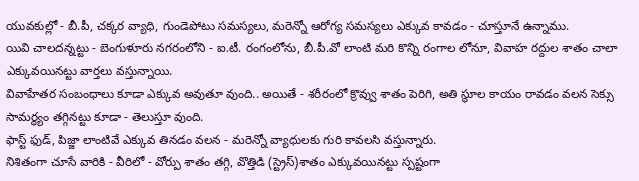యువకుల్లో - బీ.పీ, చక్కర వ్యాధి, గుండెపోటు సమస్యలు, మరెన్నో ఆరోగ్య సమస్యలు ఎక్కువ కావడం - చూస్తూనే ఉన్నాము.
యివి చాలదన్నట్టు - బెంగుళూరు నగరంలోని - ఐ.టీ. రంగంలోను, బీ.పీ.వో లాంటి మరి కొన్ని రంగాల లోనూ, వివాహ రద్దుల శాతం చాలా ఎక్కువయినట్టు వార్తలు వస్తున్నాయి.
వివాహేతర సంబంధాలు కూడా ఎక్కువ అవుతూ వుంది.. అయితే - శరీరంలో క్రొవ్వు శాతం పెరిగి, అతి స్థూల కాయం రావడం వలన సెక్సు సామర్థ్యం తగ్గినట్టు కూడా - తెలుస్తూ వుంది.
ఫాస్ట్ ఫుడ్, పిజ్జా లాంటివే ఎక్కువ తినడం వలన - మరెన్నో వ్యాధులకు గురి కావలసి వస్తున్నారు.
నిశితంగా చూసే వారికి - వీరిలో - వోర్పు శాతం తగ్గి, వొత్తిడి (స్ట్రెస్)శాతం ఎక్కువయినట్టు స్పష్టంగా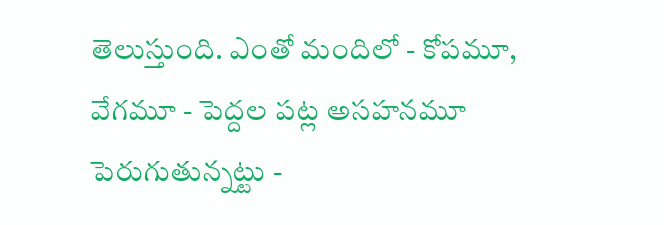తెలుస్తుంది. ఎంతో మందిలో - కోపమూ, వేగమూ - పెద్దల పట్ల అసహనమూ పెరుగుతున్నట్టు -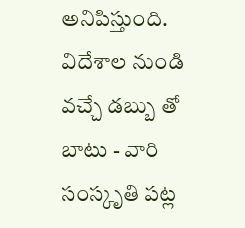అనిపిస్తుంది.
విదేశాల నుండి వచ్చే డబ్బు తో బాటు - వారి సంస్కృతి పట్ల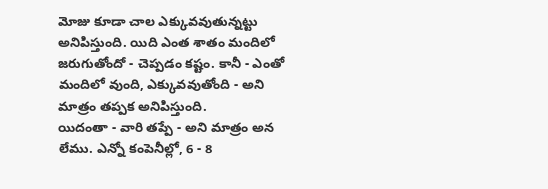మోజు కూడా చాల ఎక్కువవుతున్నట్టు అనిపిస్తుంది. యిది ఎంత శాతం మందిలో జరుగుతోందో - చెప్పడం కష్టం. కానీ - ఎంతో మందిలో వుంది, ఎక్కువవుతోంది - అని మాత్రం తప్పక అనిపిస్తుంది.
యిదంతా - వారి తప్పే - అని మాత్రం అన లేము. ఎన్నో కంపెనీల్లో, 6 - 8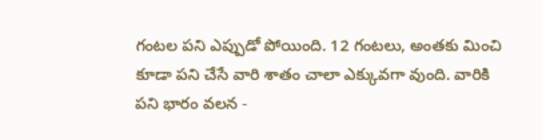గంటల పని ఎప్పుడో పోయింది. 12 గంటలు, అంతకు మించి కూడా పని చేసే వారి శాతం చాలా ఎక్కువగా వుంది. వారికి పని భారం వలన -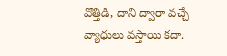వొత్తిడి, దాని ద్వారా వచ్చే వ్యాధులు వస్తాయి కదా.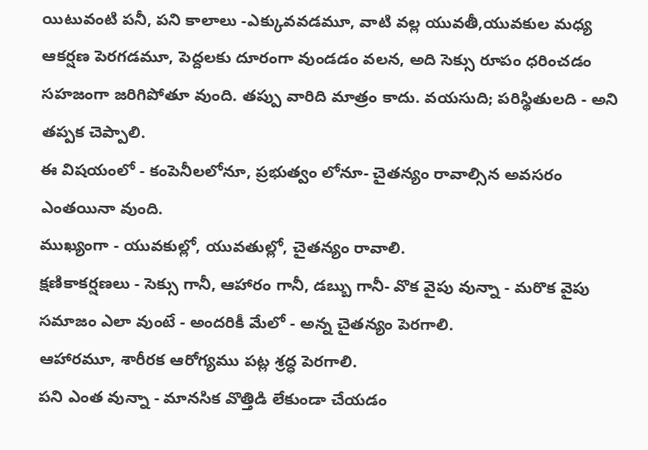యిటువంటి పనీ, పని కాలాలు -ఎక్కువవడమూ, వాటి వల్ల యువతీ,యువకుల మధ్య ఆకర్షణ పెరగడమూ, పెద్దలకు దూరంగా వుండడం వలన, అది సెక్సు రూపం ధరించడం సహజంగా జరిగిపోతూ వుంది. తప్పు వారిది మాత్రం కాదు. వయసుది; పరిస్థితులది - అని తప్పక చెప్పాలి.
ఈ విషయంలో - కంపెనీలలోనూ, ప్రభుత్వం లోనూ- చైతన్యం రావాల్సిన అవసరం ఎంతయినా వుంది.
ముఖ్యంగా - యువకుల్లో, యువతుల్లో, చైతన్యం రావాలి.
క్షణికాకర్షణలు - సెక్సు గానీ, ఆహారం గానీ, డబ్బు గానీ- వొక వైపు వున్నా - మరొక వైపు సమాజం ఎలా వుంటే - అందరికీ మేలో - అన్న చైతన్యం పెరగాలి.
ఆహారమూ, శారీరక ఆరోగ్యము పట్ల శ్రద్ధ పెరగాలి.
పని ఎంత వున్నా - మానసిక వొత్తిడి లేకుండా చేయడం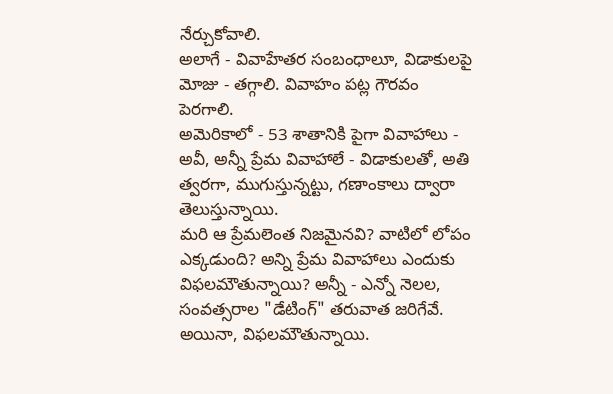నేర్చుకోవాలి.
అలాగే - వివాహేతర సంబంధాలూ, విడాకులపై మోజు - తగ్గాలి. వివాహం పట్ల గౌరవం పెరగాలి.
అమెరికాలో - 53 శాతానికి పైగా వివాహాలు - అవీ, అన్నీ ప్రేమ వివాహాలే - విడాకులతో, అతి త్వరగా, ముగుస్తున్నట్టు, గణాంకాలు ద్వారా తెలుస్తున్నాయి.
మరి ఆ ప్రేమలెంత నిజమైనవి? వాటిలో లోపం ఎక్కడుంది? అన్ని ప్రేమ వివాహాలు ఎందుకు విఫలమౌతున్నాయి? అన్నీ - ఎన్నో నెలల, సంవత్సరాల "డేటింగ్" తరువాత జరిగేవే. అయినా, విఫలమౌతున్నాయి.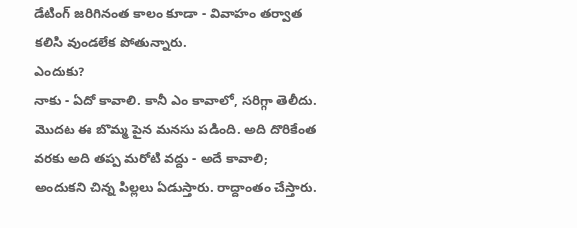డేటింగ్ జరిగినంత కాలం కూడా - వివాహం తర్వాత కలిసి వుండలేక పోతున్నారు.
ఎందుకు?
నాకు - ఏదో కావాలి. కానీ ఎం కావాలో, సరిగ్గా తెలీదు. మొదట ఈ బొమ్మ పైన మనసు పడింది. అది దొరికేంత వరకు అది తప్ప మరోటి వద్దు - అదే కావాలి; అందుకని చిన్న పిల్లలు ఏడుస్తారు. రాద్దాంతం చేస్తారు.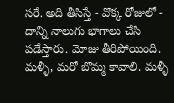సరే. అది తీసిస్తే - వొక్క రోజులో - దాన్ని నాలుగు భాగాలు చేసి పడేస్తారు. మోజు తీరిపోయింది.
మళ్ళీ, మరో బొమ్మ కావాలి. మళ్ళీ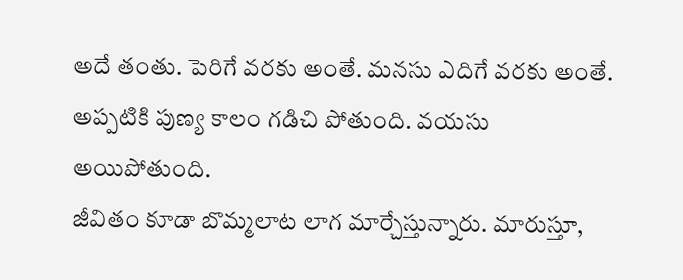అదే తంతు. పెరిగే వరకు అంతే. మనసు ఎదిగే వరకు అంతే. అప్పటికి పుణ్య కాలం గడిచి పోతుంది. వయసు అయిపోతుంది.
జీవితం కూడా బొమ్మలాట లాగ మార్చేస్తున్నారు. మారుస్తూ,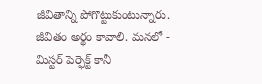జీవితాన్ని పోగొట్టుకుంటున్నారు.
జీవితం అర్థం కావాలి. మనలో - మిస్టర్ పెర్ఫెక్ట్ కానీ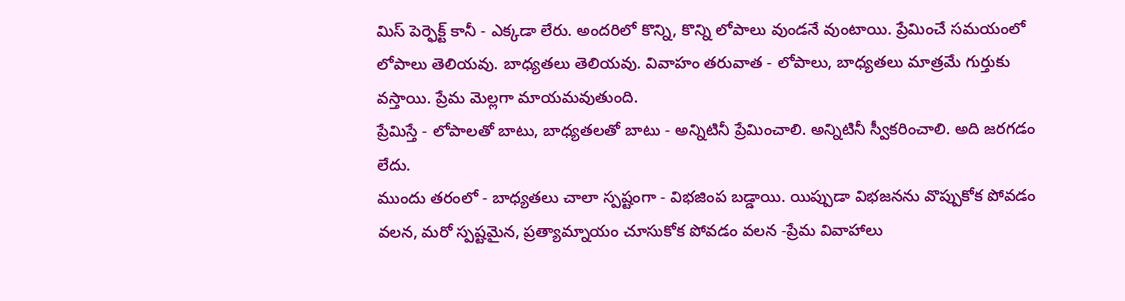మిస్ పెర్ఫెక్ట్ కానీ - ఎక్కడా లేరు. అందరిలో కొన్ని, కొన్ని లోపాలు వుండనే వుంటాయి. ప్రేమించే సమయంలో లోపాలు తెలియవు. బాధ్యతలు తెలియవు. వివాహం తరువాత - లోపాలు, బాధ్యతలు మాత్రమే గుర్తుకు వస్తాయి. ప్రేమ మెల్లగా మాయమవుతుంది.
ప్రేమిస్తే - లోపాలతో బాటు, బాధ్యతలతో బాటు - అన్నిటినీ ప్రేమించాలి. అన్నిటినీ స్వీకరించాలి. అది జరగడం లేదు.
ముందు తరంలో - బాధ్యతలు చాలా స్పష్టంగా - విభజింప బడ్డాయి. యిప్పుడా విభజనను వొప్పుకోక పోవడం వలన, మరో స్పష్టమైన, ప్రత్యామ్నాయం చూసుకోక పోవడం వలన -ప్రేమ వివాహాలు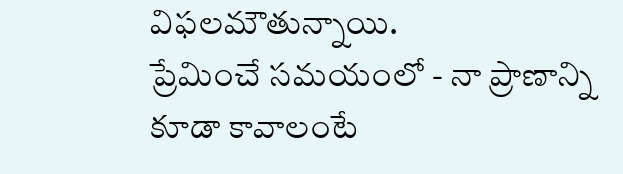విఫలమౌతున్నాయి.
ప్రేమించే సమయంలో - నా ప్రాణాన్ని కూడా కావాలంటే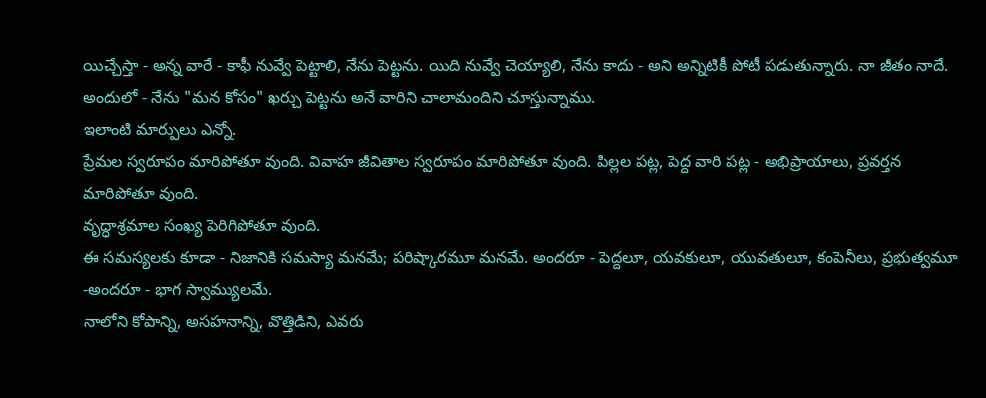యిచ్చేస్తా - అన్న వారే - కాఫీ నువ్వే పెట్టాలి, నేను పెట్టను. యిది నువ్వే చెయ్యాలి, నేను కాదు - అని అన్నిటికీ పోటీ పడుతున్నారు. నా జీతం నాదే. అందులో - నేను "మన కోసం" ఖర్చు పెట్టను అనే వారిని చాలామందిని చూస్తున్నాము.
ఇలాంటి మార్పులు ఎన్నో.
ప్రేమల స్వరూపం మారిపోతూ వుంది. వివాహ జీవితాల స్వరూపం మారిపోతూ వుంది. పిల్లల పట్ల, పెద్ద వారి పట్ల - అభిప్రాయాలు, ప్రవర్తన మారిపోతూ వుంది.
వృద్ధాశ్రమాల సంఖ్య పెరిగిపోతూ వుంది.
ఈ సమస్యలకు కూడా - నిజానికి సమస్యా మనమే; పరిష్కారమూ మనమే. అందరూ - పెద్దలూ, యవకులూ, యువతులూ, కంపెనీలు, ప్రభుత్వమూ -అందరూ - భాగ స్వామ్యులమే.
నాలోని కోపాన్ని, అసహనాన్ని, వొత్తిడిని, ఎవరు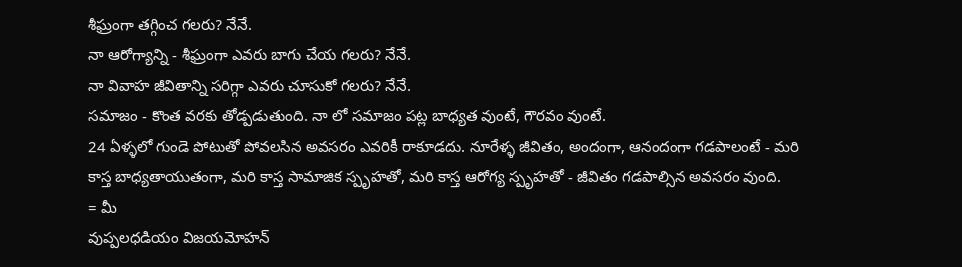శీఘ్రంగా తగ్గించ గలరు? నేనే.
నా ఆరోగ్యాన్ని - శీఘ్రంగా ఎవరు బాగు చేయ గలరు? నేనే.
నా వివాహ జీవితాన్ని సరిగ్గా ఎవరు చూసుకో గలరు? నేనే.
సమాజం - కొంత వరకు తోడ్పడుతుంది. నా లో సమాజం పట్ల బాధ్యత వుంటే, గౌరవం వుంటే.
24 ఏళ్ళలో గుండె పోటుతో పోవలసిన అవసరం ఎవరికీ రాకూడదు. నూరేళ్ళ జీవితం, అందంగా, ఆనందంగా గడపాలంటే - మరి కాస్త బాధ్యతాయుతంగా, మరి కాస్త సామాజిక స్పృహతో, మరి కాస్త ఆరోగ్య స్పృహతో - జీవితం గడపాల్సిన అవసరం వుంది.
= మీ
వుప్పలధడియం విజయమోహన్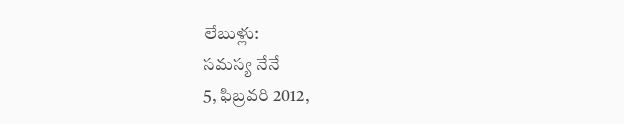లేబుళ్లు:
సమస్య నేనే
5, ఫిబ్రవరి 2012,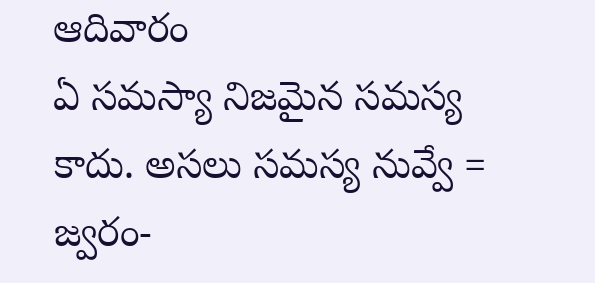ఆదివారం
ఏ సమస్యా నిజమైన సమస్య కాదు. అసలు సమస్య నువ్వే = జ్వరం-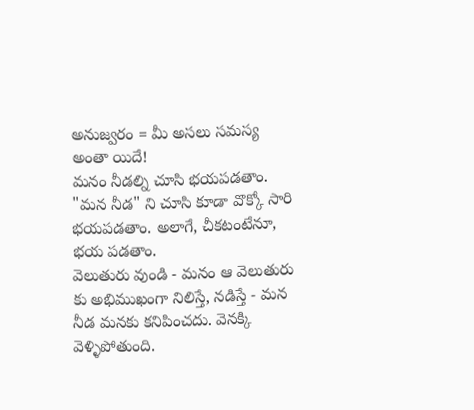అనుజ్వరం = మీ అసలు సమస్య అంతా యిదే!
మనం నీడల్ని చూసి భయపడతాం. "మన నీడ" ని చూసి కూడా వొక్కో సారి భయపడతాం. అలాగే, చీకటంటేనూ, భయ పడతాం.
వెలుతురు వుండి - మనం ఆ వెలుతురు కు అభిముఖంగా నిలిస్తే, నడిస్తే - మన నీడ మనకు కనిపించదు. వెనక్కి వెళ్ళిపోతుంది.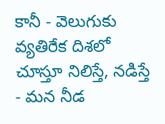కానీ - వెలుగుకు వ్యతిరేక దిశలో చూస్తూ నిలిస్తే, నడిస్తే - మన నీడ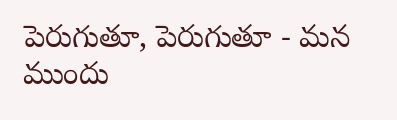పెరుగుతూ, పెరుగుతూ - మన ముందు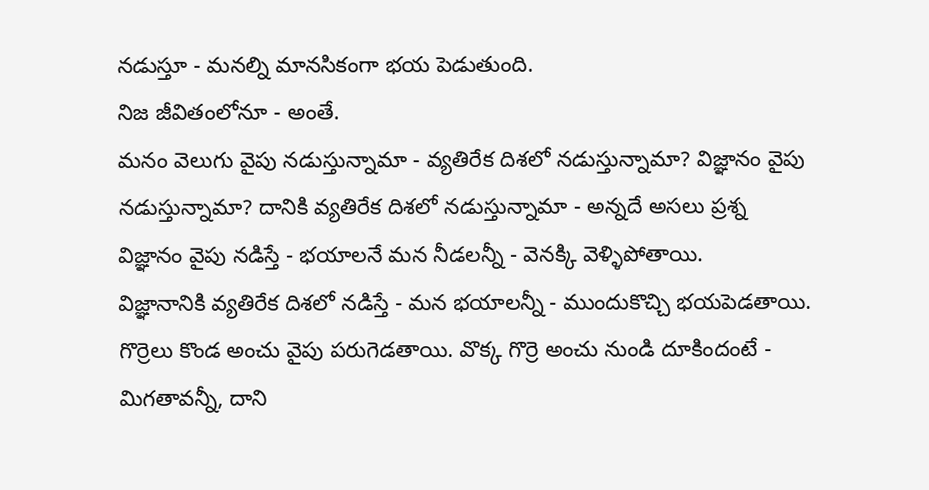నడుస్తూ - మనల్ని మానసికంగా భయ పెడుతుంది.
నిజ జీవితంలోనూ - అంతే.
మనం వెలుగు వైపు నడుస్తున్నామా - వ్యతిరేక దిశలో నడుస్తున్నామా? విజ్ఞానం వైపు నడుస్తున్నామా? దానికి వ్యతిరేక దిశలో నడుస్తున్నామా - అన్నదే అసలు ప్రశ్న
విజ్ఞానం వైపు నడిస్తే - భయాలనే మన నీడలన్నీ - వెనక్కి వెళ్ళిపోతాయి.
విజ్ఞానానికి వ్యతిరేక దిశలో నడిస్తే - మన భయాలన్నీ - ముందుకొచ్చి భయపెడతాయి.
గొర్రెలు కొండ అంచు వైపు పరుగెడతాయి. వొక్క గొర్రె అంచు నుండి దూకిందంటే - మిగతావన్నీ, దాని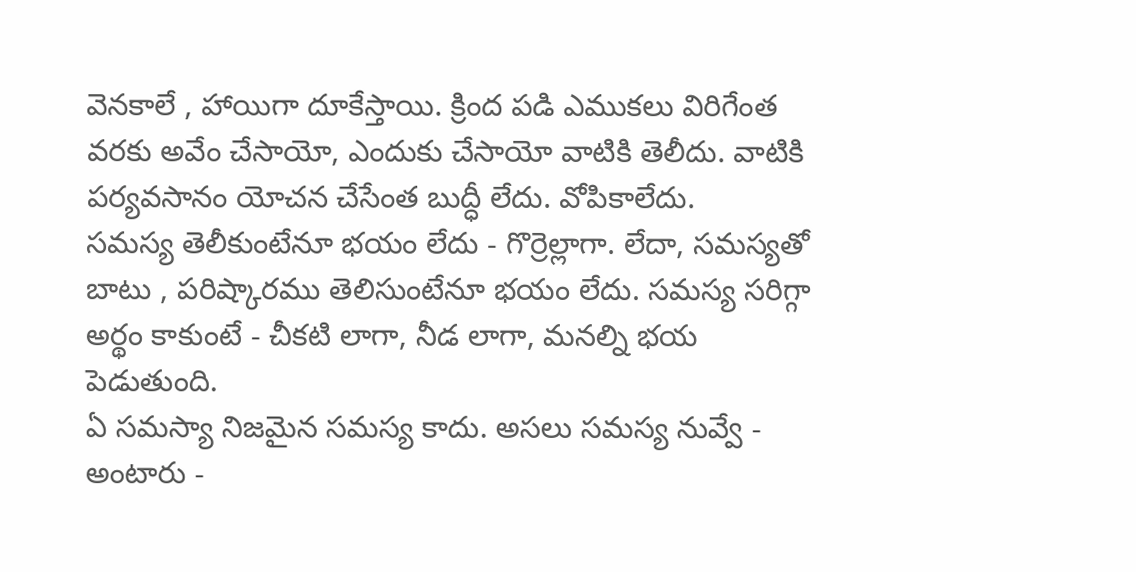వెనకాలే , హాయిగా దూకేస్తాయి. క్రింద పడి ఎముకలు విరిగేంత వరకు అవేం చేసాయో, ఎందుకు చేసాయో వాటికి తెలీదు. వాటికి పర్యవసానం యోచన చేసేంత బుద్ధీ లేదు. వోపికాలేదు.
సమస్య తెలీకుంటేనూ భయం లేదు - గొర్రెల్లాగా. లేదా, సమస్యతో బాటు , పరిష్కారము తెలిసుంటేనూ భయం లేదు. సమస్య సరిగ్గా అర్థం కాకుంటే - చీకటి లాగా, నీడ లాగా, మనల్ని భయ పెడుతుంది.
ఏ సమస్యా నిజమైన సమస్య కాదు. అసలు సమస్య నువ్వే - అంటారు -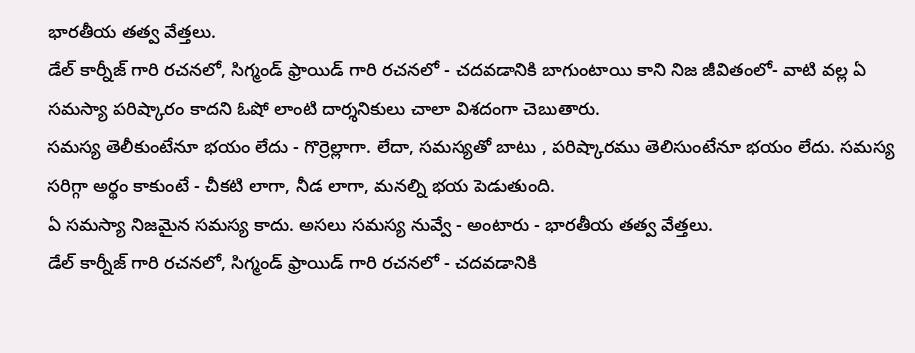భారతీయ తత్వ వేత్తలు.
డేల్ కార్నీజ్ గారి రచనలో, సిగ్మండ్ ఫ్రాయిడ్ గారి రచనలో - చదవడానికి బాగుంటాయి కాని నిజ జీవితంలో- వాటి వల్ల ఏ సమస్యా పరిష్కారం కాదని ఓషో లాంటి దార్శనికులు చాలా విశదంగా చెబుతారు.
సమస్య తెలీకుంటేనూ భయం లేదు - గొర్రెల్లాగా. లేదా, సమస్యతో బాటు , పరిష్కారము తెలిసుంటేనూ భయం లేదు. సమస్య సరిగ్గా అర్థం కాకుంటే - చీకటి లాగా, నీడ లాగా, మనల్ని భయ పెడుతుంది.
ఏ సమస్యా నిజమైన సమస్య కాదు. అసలు సమస్య నువ్వే - అంటారు - భారతీయ తత్వ వేత్తలు.
డేల్ కార్నీజ్ గారి రచనలో, సిగ్మండ్ ఫ్రాయిడ్ గారి రచనలో - చదవడానికి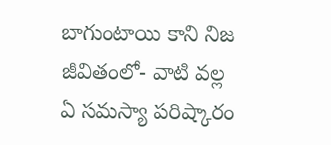బాగుంటాయి కాని నిజ జీవితంలో- వాటి వల్ల ఏ సమస్యా పరిష్కారం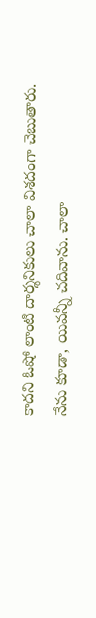కాదని ఓషో లాంటి దార్శనికులు చాలా విశదంగా చెబుతారు.
నేను కూడా, యివన్నీ చదివాను. చాలా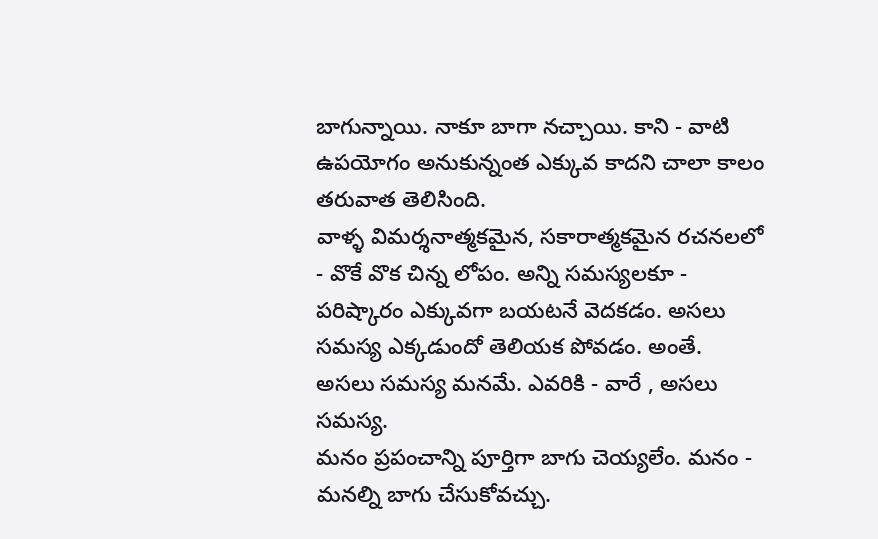బాగున్నాయి. నాకూ బాగా నచ్చాయి. కాని - వాటి ఉపయోగం అనుకున్నంత ఎక్కువ కాదని చాలా కాలం తరువాత తెలిసింది.
వాళ్ళ విమర్శనాత్మకమైన, సకారాత్మకమైన రచనలలో - వొకే వొక చిన్న లోపం. అన్ని సమస్యలకూ - పరిష్కారం ఎక్కువగా బయటనే వెదకడం. అసలు సమస్య ఎక్కడుందో తెలియక పోవడం. అంతే.
అసలు సమస్య మనమే. ఎవరికి - వారే , అసలు సమస్య.
మనం ప్రపంచాన్ని పూర్తిగా బాగు చెయ్యలేం. మనం - మనల్ని బాగు చేసుకోవచ్చు.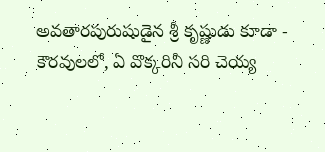అవతారపురుషుడైన శ్రీ కృష్ణుడు కూడా - కౌరవులలో, ఏ వొక్కరినీ సరి చెయ్య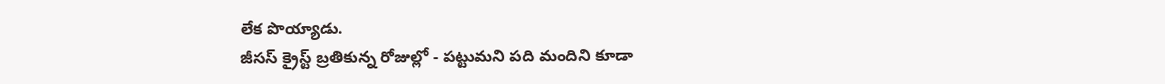లేక పొయ్యాడు.
జీసస్ క్రైస్ట్ బ్రతికున్న రోజుల్లో - పట్టుమని పది మందిని కూడా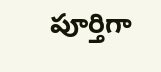పూర్తిగా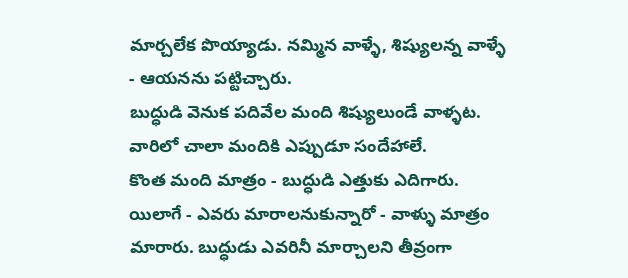మార్చలేక పొయ్యాడు. నమ్మిన వాళ్ళే, శిష్యులన్న వాళ్ళే - ఆయనను పట్టిచ్చారు.
బుద్ధుడి వెనుక పదివేల మంది శిష్యులుండే వాళ్ళట. వారిలో చాలా మందికి ఎప్పుడూ సందేహాలే.
కొంత మంది మాత్రం - బుద్ధుడి ఎత్తుకు ఎదిగారు. యిలాగే - ఎవరు మారాలనుకున్నారో - వాళ్ళు మాత్రం మారారు. బుద్ధుడు ఎవరినీ మార్చాలని తీవ్రంగా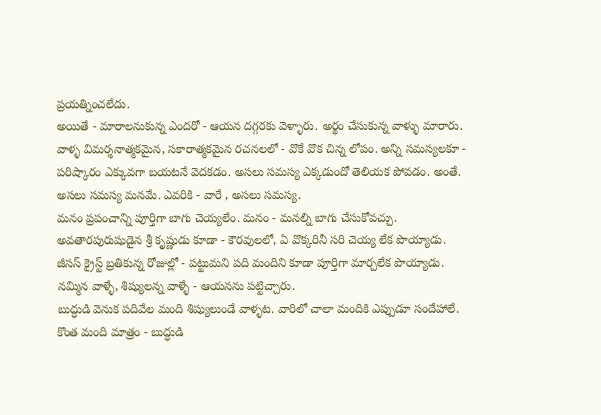ప్రయత్నించలేదు.
అయితే - మారాలనుకున్న ఎందరో - ఆయన దగ్గరకు వెళ్ళారు. అర్థం చేసుకున్న వాళ్ళు మారారు.
వాళ్ళ విమర్శనాత్మకమైన, సకారాత్మకమైన రచనలలో - వొకే వొక చిన్న లోపం. అన్ని సమస్యలకూ - పరిష్కారం ఎక్కువగా బయటనే వెదకడం. అసలు సమస్య ఎక్కడుందో తెలియక పోవడం. అంతే.
అసలు సమస్య మనమే. ఎవరికి - వారే , అసలు సమస్య.
మనం ప్రపంచాన్ని పూర్తిగా బాగు చెయ్యలేం. మనం - మనల్ని బాగు చేసుకోవచ్చు.
అవతారపురుషుడైన శ్రీ కృష్ణుడు కూడా - కౌరవులలో, ఏ వొక్కరినీ సరి చెయ్య లేక పొయ్యాడు.
జీసస్ క్రైస్ట్ బ్రతికున్న రోజుల్లో - పట్టుమని పది మందిని కూడా పూర్తిగా మార్చలేక పొయ్యాడు. నమ్మిన వాళ్ళే, శిష్యులన్న వాళ్ళే - ఆయనను పట్టిచ్చారు.
బుద్ధుడి వెనుక పదివేల మంది శిష్యులుండే వాళ్ళట. వారిలో చాలా మందికి ఎప్పుడూ సందేహాలే.
కొంత మంది మాత్రం - బుద్ధుడి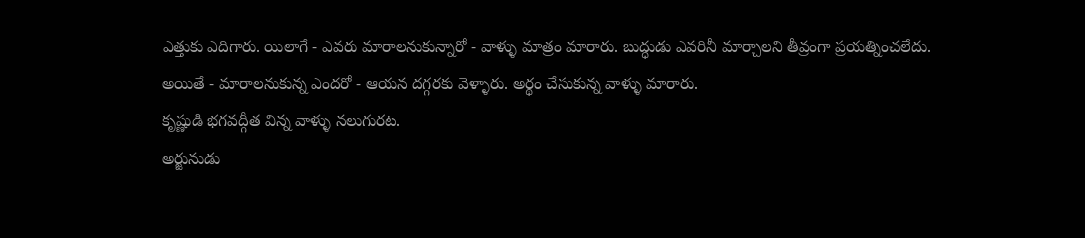ఎత్తుకు ఎదిగారు. యిలాగే - ఎవరు మారాలనుకున్నారో - వాళ్ళు మాత్రం మారారు. బుద్ధుడు ఎవరినీ మార్చాలని తీవ్రంగా ప్రయత్నించలేదు.
అయితే - మారాలనుకున్న ఎందరో - ఆయన దగ్గరకు వెళ్ళారు. అర్థం చేసుకున్న వాళ్ళు మారారు.
కృష్ణుడి భగవద్గీత విన్న వాళ్ళు నలుగురట.
అర్జునుడు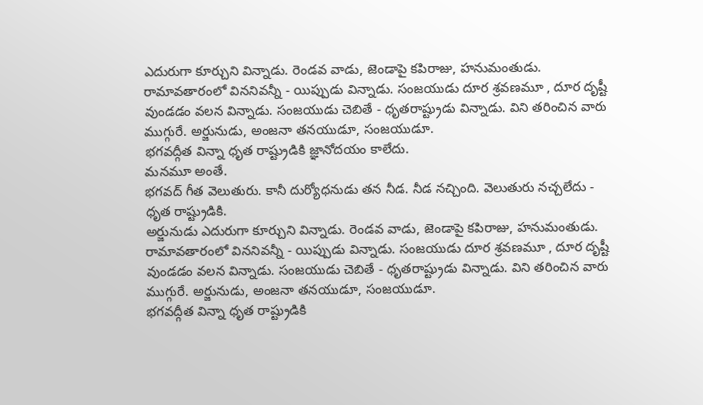ఎదురుగా కూర్చుని విన్నాడు. రెండవ వాడు, జెండాపై కపిరాజు, హనుమంతుడు. రామావతారంలో విననివన్నీ - యిప్పుడు విన్నాడు. సంజయుడు దూర శ్రవణమూ , దూర దృష్టీ వుండడం వలన విన్నాడు. సంజయుడు చెబితే - ధృతరాష్ట్రుడు విన్నాడు. విని తరించిన వారు ముగ్గురే. అర్జునుడు, అంజనా తనయుడూ, సంజయుడూ.
భగవద్గీత విన్నా ధృత రాష్ట్రుడికి జ్ఞానోదయం కాలేదు.
మనమూ అంతే.
భగవద్ గీత వెలుతురు. కానీ దుర్యోధనుడు తన నీడ. నీడ నచ్చింది. వెలుతురు నచ్చలేదు - ధృత రాష్ట్రుడికి.
అర్జునుడు ఎదురుగా కూర్చుని విన్నాడు. రెండవ వాడు, జెండాపై కపిరాజు, హనుమంతుడు. రామావతారంలో విననివన్నీ - యిప్పుడు విన్నాడు. సంజయుడు దూర శ్రవణమూ , దూర దృష్టీ వుండడం వలన విన్నాడు. సంజయుడు చెబితే - ధృతరాష్ట్రుడు విన్నాడు. విని తరించిన వారు ముగ్గురే. అర్జునుడు, అంజనా తనయుడూ, సంజయుడూ.
భగవద్గీత విన్నా ధృత రాష్ట్రుడికి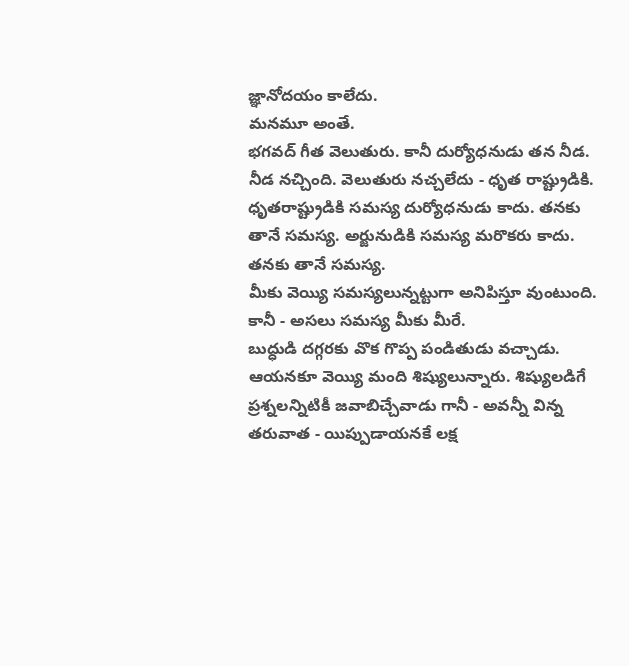జ్ఞానోదయం కాలేదు.
మనమూ అంతే.
భగవద్ గీత వెలుతురు. కానీ దుర్యోధనుడు తన నీడ. నీడ నచ్చింది. వెలుతురు నచ్చలేదు - ధృత రాష్ట్రుడికి.
ధృతరాష్ట్రుడికి సమస్య దుర్యోధనుడు కాదు. తనకు తానే సమస్య. అర్జునుడికి సమస్య మరొకరు కాదు. తనకు తానే సమస్య.
మీకు వెయ్యి సమస్యలున్నట్టుగా అనిపిస్తూ వుంటుంది. కానీ - అసలు సమస్య మీకు మీరే.
బుద్ధుడి దగ్గరకు వొక గొప్ప పండితుడు వచ్చాడు. ఆయనకూ వెయ్యి మంది శిష్యులున్నారు. శిష్యులడిగే ప్రశ్నలన్నిటికీ జవాబిచ్చేవాడు గానీ - అవన్నీ విన్న తరువాత - యిప్పుడాయనకే లక్ష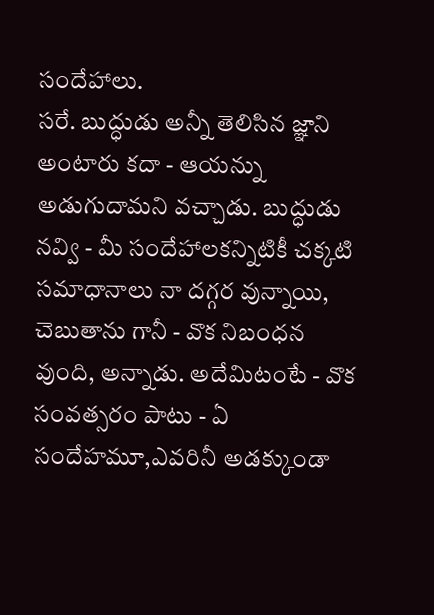సందేహాలు.
సరే. బుద్ధుడు అన్నీ తెలిసిన జ్ఞాని అంటారు కదా - ఆయన్ను అడుగుదామని వచ్చాడు. బుద్ధుడు నవ్వి - మీ సందేహాలకన్నిటికీ చక్కటి సమాధానాలు నా దగ్గర వున్నాయి, చెబుతాను గానీ - వొక నిబంధన వుంది, అన్నాడు. అదేమిటంటే - వొక సంవత్సరం పాటు - ఏ సందేహమూ,ఎవరినీ అడక్కుండా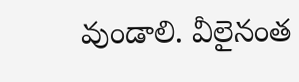వుండాలి. వీలైనంత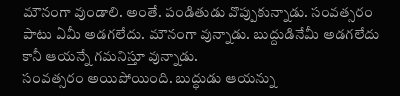మౌనంగా వుండాలి. అంతే. పండితుడు వొప్పుకున్నాడు. సంవత్సరం పాటు ఏమీ అడగలేదు. మౌనంగా వున్నాడు. బుద్దుడినేమీ అడగలేదు కానీ ఆయన్నే గమనిస్తూ వున్నాడు.
సంవత్సరం అయిపోయింది. బుద్ధుడు ఆయన్ను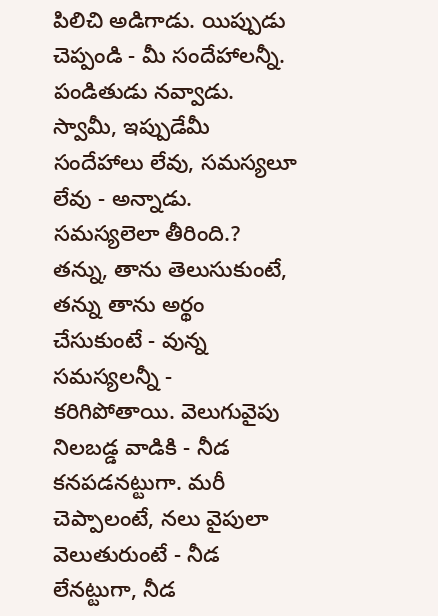పిలిచి అడిగాడు. యిప్పుడు చెప్పండి - మీ సందేహాలన్నీ.
పండితుడు నవ్వాడు. స్వామీ, ఇప్పుడేమీ సందేహాలు లేవు, సమస్యలూ లేవు - అన్నాడు.
సమస్యలెలా తీరింది.? తన్ను, తాను తెలుసుకుంటే, తన్ను తాను అర్థం చేసుకుంటే - వున్న సమస్యలన్నీ - కరిగిపోతాయి. వెలుగువైపు నిలబడ్డ వాడికి - నీడ కనపడనట్టుగా. మరీ చెప్పాలంటే, నలు వైపులా వెలుతురుంటే - నీడ లేనట్టుగా, నీడ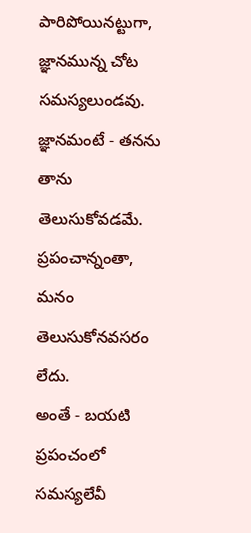పారిపోయినట్టుగా, జ్ఞానమున్న చోట సమస్యలుండవు. జ్ఞానమంటే - తనను తాను తెలుసుకోవడమే. ప్రపంచాన్నంతా, మనం తెలుసుకోనవసరం లేదు.
అంతే - బయటి ప్రపంచంలో సమస్యలేవీ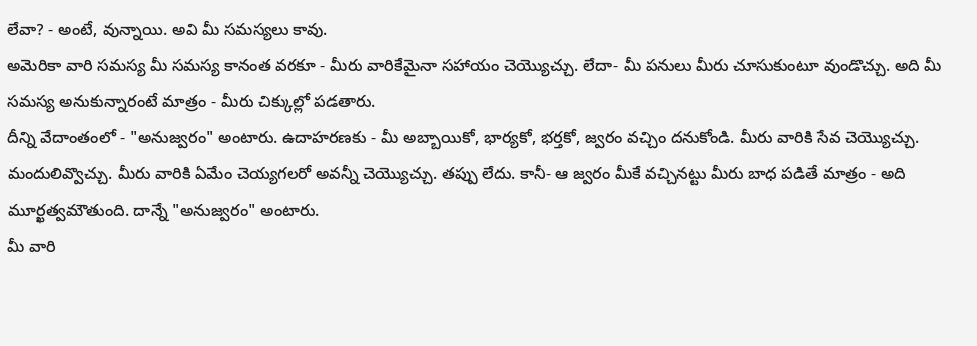లేవా? - అంటే, వున్నాయి. అవి మీ సమస్యలు కావు.
అమెరికా వారి సమస్య మీ సమస్య కానంత వరకూ - మీరు వారికేమైనా సహాయం చెయ్యొచ్చు. లేదా- మీ పనులు మీరు చూసుకుంటూ వుండొచ్చు. అది మీ సమస్య అనుకున్నారంటే మాత్రం - మీరు చిక్కుల్లో పడతారు.
దీన్ని వేదాంతంలో - "అనుజ్వరం" అంటారు. ఉదాహరణకు - మీ అబ్బాయికో, భార్యకో, భర్తకో, జ్వరం వచ్చిం దనుకోండి. మీరు వారికి సేవ చెయ్యొచ్చు. మందులివ్వొచ్చు. మీరు వారికి ఏమేం చెయ్యగలరో అవన్నీ చెయ్యొచ్చు. తప్పు లేదు. కానీ- ఆ జ్వరం మీకే వచ్చినట్టు మీరు బాధ పడితే మాత్రం - అది మూర్ఖత్వమౌతుంది. దాన్నే "అనుజ్వరం" అంటారు.
మీ వారి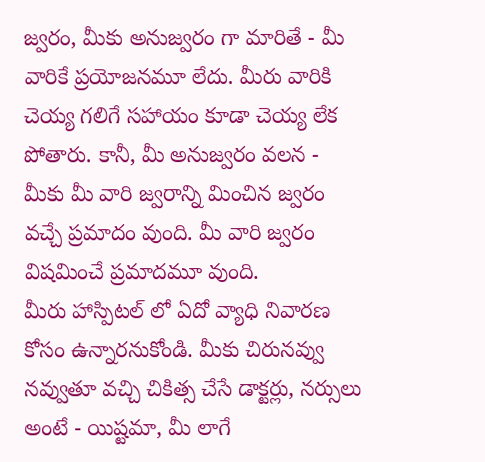జ్వరం, మీకు అనుజ్వరం గా మారితే - మీ వారికే ప్రయోజనమూ లేదు. మీరు వారికి చెయ్య గలిగే సహాయం కూడా చెయ్య లేక పోతారు. కానీ, మీ అనుజ్వరం వలన - మీకు మీ వారి జ్వరాన్ని మించిన జ్వరం వచ్చే ప్రమాదం వుంది. మీ వారి జ్వరం విషమించే ప్రమాదమూ వుంది.
మీరు హాస్పిటల్ లో ఏదో వ్యాధి నివారణ కోసం ఉన్నారనుకోండి. మీకు చిరునవ్వు నవ్వుతూ వచ్చి చికిత్స చేసే డాక్టర్లు, నర్సులు అంటే - యిష్టమా, మీ లాగే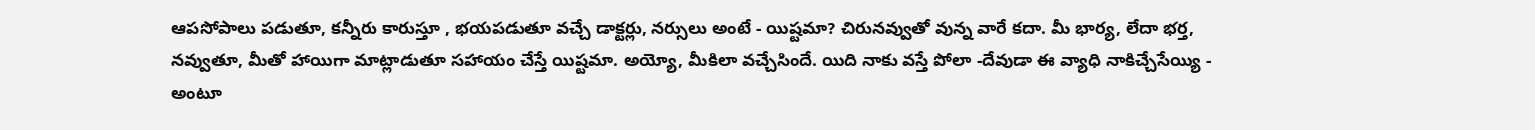ఆపసోపాలు పడుతూ, కన్నీరు కారుస్తూ , భయపడుతూ వచ్చే డాక్టర్లు, నర్సులు అంటే - యిష్టమా? చిరునవ్వుతో వున్న వారే కదా. మీ భార్య, లేదా భర్త, నవ్వుతూ, మీతో హాయిగా మాట్లాడుతూ సహాయం చేస్తే యిష్టమా. అయ్యో, మీకిలా వచ్చేసిందే. యిది నాకు వస్తే పోలా -దేవుడా ఈ వ్యాధి నాకిచ్చేసేయ్యి - అంటూ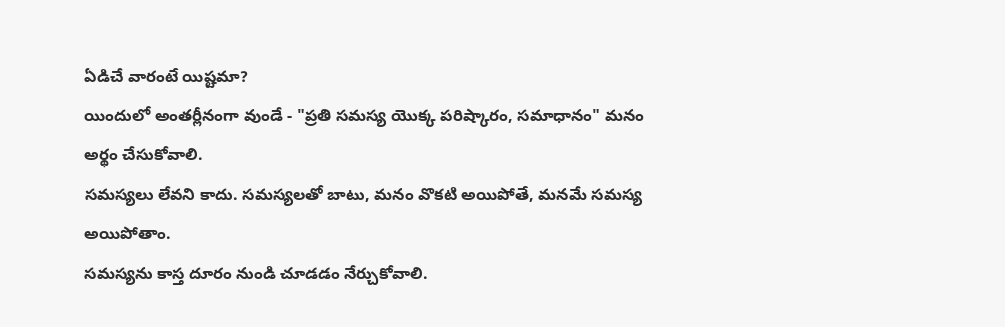ఏడిచే వారంటే యిష్టమా?
యిందులో అంతర్లీనంగా వుండే - "ప్రతి సమస్య యొక్క పరిష్కారం, సమాధానం" మనం అర్థం చేసుకోవాలి.
సమస్యలు లేవని కాదు. సమస్యలతో బాటు, మనం వొకటి అయిపోతే, మనమే సమస్య అయిపోతాం.
సమస్యను కాస్త దూరం నుండి చూడడం నేర్చుకోవాలి.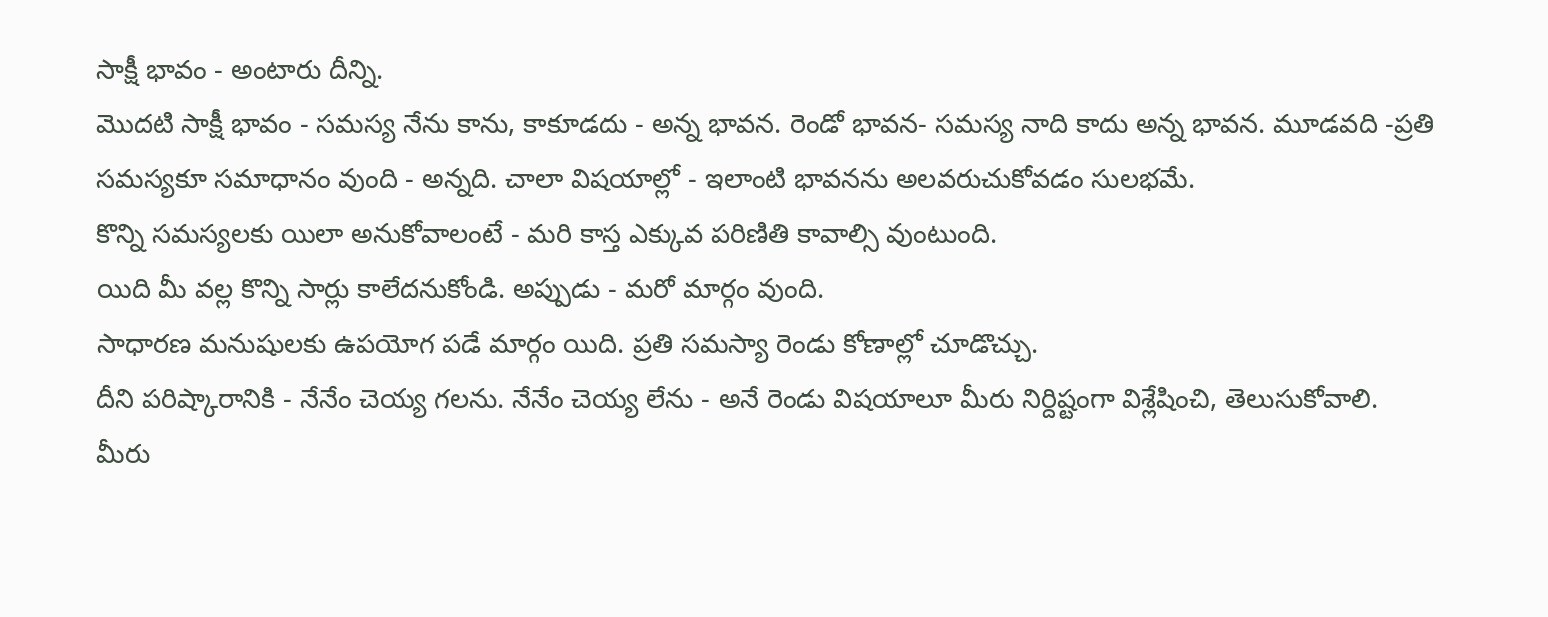సాక్షీ భావం - అంటారు దీన్ని.
మొదటి సాక్షీ భావం - సమస్య నేను కాను, కాకూడదు - అన్న భావన. రెండో భావన- సమస్య నాది కాదు అన్న భావన. మూడవది -ప్రతి సమస్యకూ సమాధానం వుంది - అన్నది. చాలా విషయాల్లో - ఇలాంటి భావనను అలవరుచుకోవడం సులభమే.
కొన్ని సమస్యలకు యిలా అనుకోవాలంటే - మరి కాస్త ఎక్కువ పరిణితి కావాల్సి వుంటుంది.
యిది మీ వల్ల కొన్ని సార్లు కాలేదనుకోండి. అప్పుడు - మరో మార్గం వుంది.
సాధారణ మనుషులకు ఉపయోగ పడే మార్గం యిది. ప్రతి సమస్యా రెండు కోణాల్లో చూడొచ్చు.
దీని పరిష్కారానికి - నేనేం చెయ్య గలను. నేనేం చెయ్య లేను - అనే రెండు విషయాలూ మీరు నిర్దిష్టంగా విశ్లేషించి, తెలుసుకోవాలి.
మీరు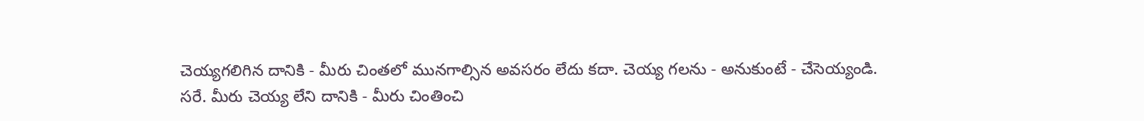చెయ్యగలిగిన దానికి - మీరు చింతలో మునగాల్సిన అవసరం లేదు కదా. చెయ్య గలను - అనుకుంటే - చేసెయ్యండి.
సరే. మీరు చెయ్య లేని దానికి - మీరు చింతించి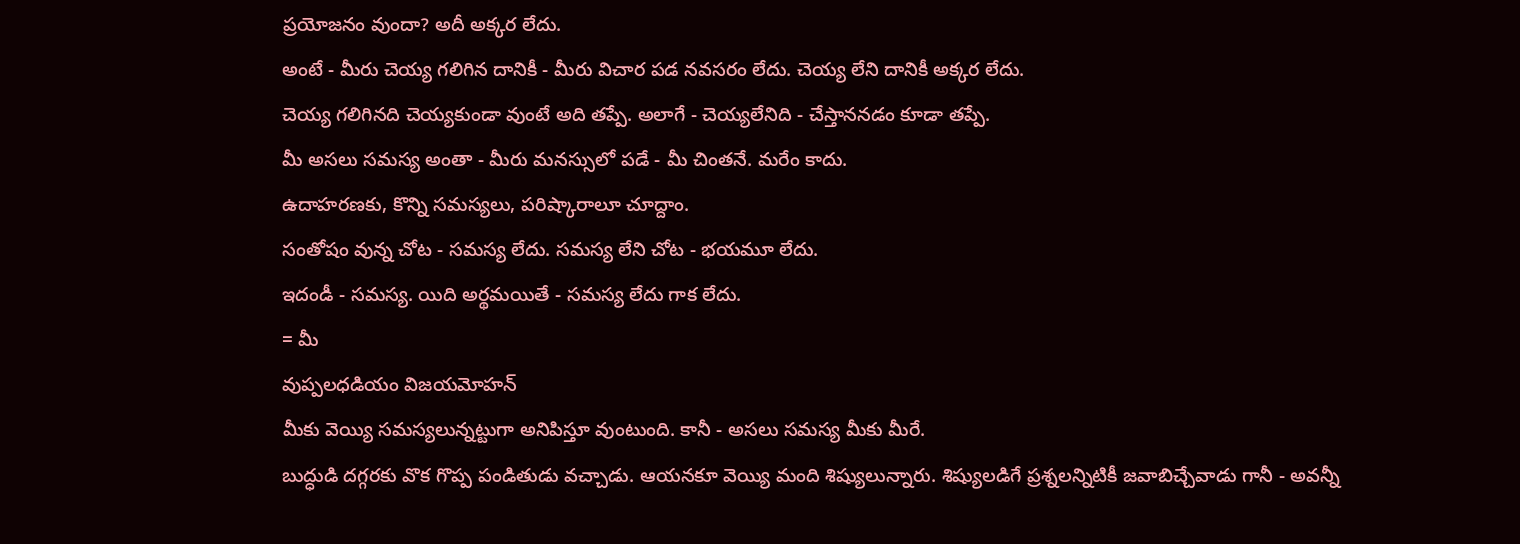ప్రయోజనం వుందా? అదీ అక్కర లేదు.
అంటే - మీరు చెయ్య గలిగిన దానికీ - మీరు విచార పడ నవసరం లేదు. చెయ్య లేని దానికీ అక్కర లేదు.
చెయ్య గలిగినది చెయ్యకుండా వుంటే అది తప్పే. అలాగే - చెయ్యలేనిది - చేస్తాననడం కూడా తప్పే.
మీ అసలు సమస్య అంతా - మీరు మనస్సులో పడే - మీ చింతనే. మరేం కాదు.
ఉదాహరణకు, కొన్ని సమస్యలు, పరిష్కారాలూ చూద్దాం.
సంతోషం వున్న చోట - సమస్య లేదు. సమస్య లేని చోట - భయమూ లేదు.
ఇదండీ - సమస్య. యిది అర్థమయితే - సమస్య లేదు గాక లేదు.
= మీ
వుప్పలధడియం విజయమోహన్
మీకు వెయ్యి సమస్యలున్నట్టుగా అనిపిస్తూ వుంటుంది. కానీ - అసలు సమస్య మీకు మీరే.
బుద్ధుడి దగ్గరకు వొక గొప్ప పండితుడు వచ్చాడు. ఆయనకూ వెయ్యి మంది శిష్యులున్నారు. శిష్యులడిగే ప్రశ్నలన్నిటికీ జవాబిచ్చేవాడు గానీ - అవన్నీ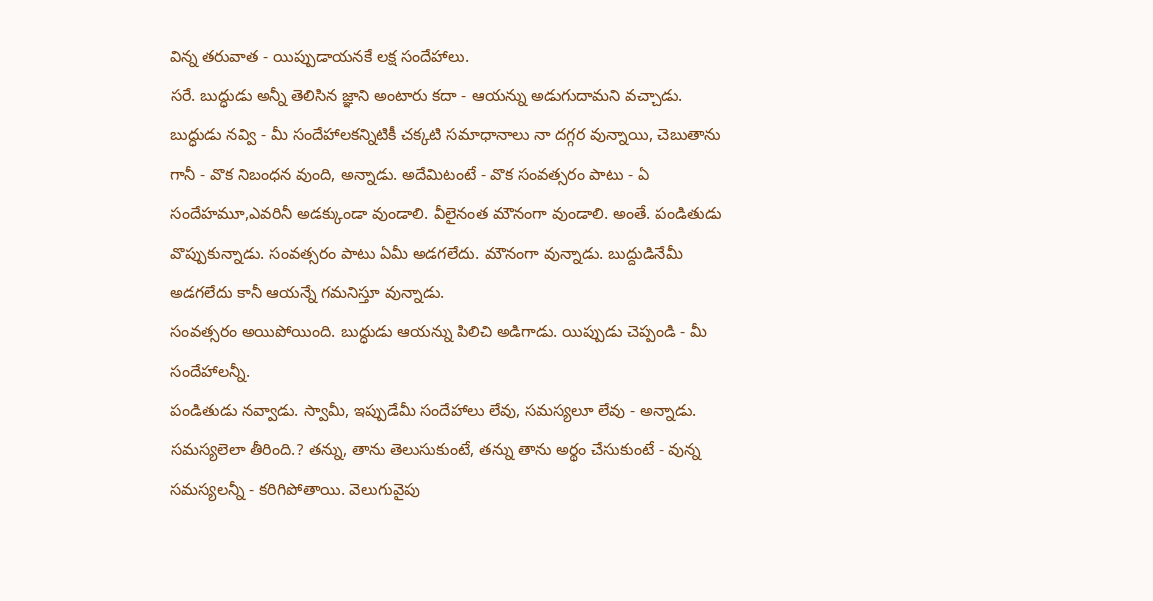విన్న తరువాత - యిప్పుడాయనకే లక్ష సందేహాలు.
సరే. బుద్ధుడు అన్నీ తెలిసిన జ్ఞాని అంటారు కదా - ఆయన్ను అడుగుదామని వచ్చాడు. బుద్ధుడు నవ్వి - మీ సందేహాలకన్నిటికీ చక్కటి సమాధానాలు నా దగ్గర వున్నాయి, చెబుతాను గానీ - వొక నిబంధన వుంది, అన్నాడు. అదేమిటంటే - వొక సంవత్సరం పాటు - ఏ సందేహమూ,ఎవరినీ అడక్కుండా వుండాలి. వీలైనంత మౌనంగా వుండాలి. అంతే. పండితుడు వొప్పుకున్నాడు. సంవత్సరం పాటు ఏమీ అడగలేదు. మౌనంగా వున్నాడు. బుద్దుడినేమీ అడగలేదు కానీ ఆయన్నే గమనిస్తూ వున్నాడు.
సంవత్సరం అయిపోయింది. బుద్ధుడు ఆయన్ను పిలిచి అడిగాడు. యిప్పుడు చెప్పండి - మీ సందేహాలన్నీ.
పండితుడు నవ్వాడు. స్వామీ, ఇప్పుడేమీ సందేహాలు లేవు, సమస్యలూ లేవు - అన్నాడు.
సమస్యలెలా తీరింది.? తన్ను, తాను తెలుసుకుంటే, తన్ను తాను అర్థం చేసుకుంటే - వున్న సమస్యలన్నీ - కరిగిపోతాయి. వెలుగువైపు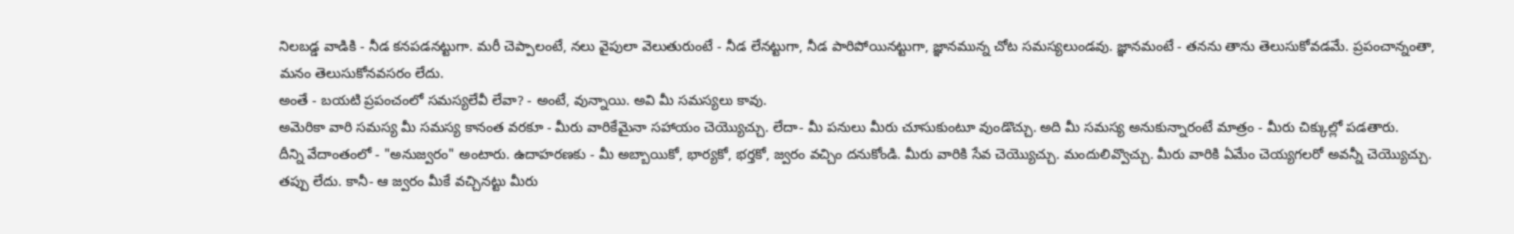నిలబడ్డ వాడికి - నీడ కనపడనట్టుగా. మరీ చెప్పాలంటే, నలు వైపులా వెలుతురుంటే - నీడ లేనట్టుగా, నీడ పారిపోయినట్టుగా, జ్ఞానమున్న చోట సమస్యలుండవు. జ్ఞానమంటే - తనను తాను తెలుసుకోవడమే. ప్రపంచాన్నంతా, మనం తెలుసుకోనవసరం లేదు.
అంతే - బయటి ప్రపంచంలో సమస్యలేవీ లేవా? - అంటే, వున్నాయి. అవి మీ సమస్యలు కావు.
అమెరికా వారి సమస్య మీ సమస్య కానంత వరకూ - మీరు వారికేమైనా సహాయం చెయ్యొచ్చు. లేదా- మీ పనులు మీరు చూసుకుంటూ వుండొచ్చు. అది మీ సమస్య అనుకున్నారంటే మాత్రం - మీరు చిక్కుల్లో పడతారు.
దీన్ని వేదాంతంలో - "అనుజ్వరం" అంటారు. ఉదాహరణకు - మీ అబ్బాయికో, భార్యకో, భర్తకో, జ్వరం వచ్చిం దనుకోండి. మీరు వారికి సేవ చెయ్యొచ్చు. మందులివ్వొచ్చు. మీరు వారికి ఏమేం చెయ్యగలరో అవన్నీ చెయ్యొచ్చు. తప్పు లేదు. కానీ- ఆ జ్వరం మీకే వచ్చినట్టు మీరు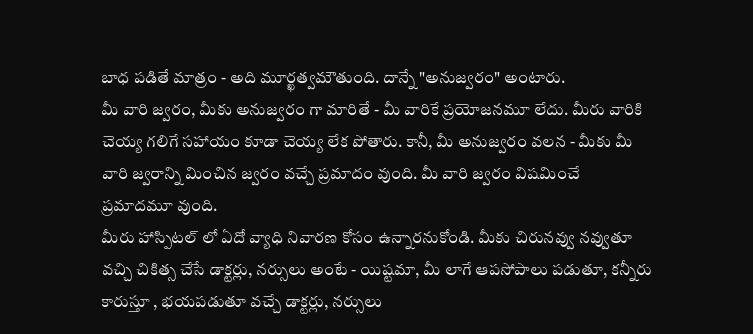బాధ పడితే మాత్రం - అది మూర్ఖత్వమౌతుంది. దాన్నే "అనుజ్వరం" అంటారు.
మీ వారి జ్వరం, మీకు అనుజ్వరం గా మారితే - మీ వారికే ప్రయోజనమూ లేదు. మీరు వారికి చెయ్య గలిగే సహాయం కూడా చెయ్య లేక పోతారు. కానీ, మీ అనుజ్వరం వలన - మీకు మీ వారి జ్వరాన్ని మించిన జ్వరం వచ్చే ప్రమాదం వుంది. మీ వారి జ్వరం విషమించే ప్రమాదమూ వుంది.
మీరు హాస్పిటల్ లో ఏదో వ్యాధి నివారణ కోసం ఉన్నారనుకోండి. మీకు చిరునవ్వు నవ్వుతూ వచ్చి చికిత్స చేసే డాక్టర్లు, నర్సులు అంటే - యిష్టమా, మీ లాగే ఆపసోపాలు పడుతూ, కన్నీరు కారుస్తూ , భయపడుతూ వచ్చే డాక్టర్లు, నర్సులు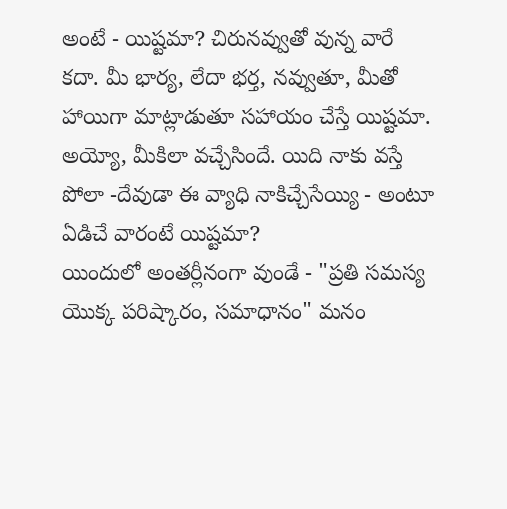అంటే - యిష్టమా? చిరునవ్వుతో వున్న వారే కదా. మీ భార్య, లేదా భర్త, నవ్వుతూ, మీతో హాయిగా మాట్లాడుతూ సహాయం చేస్తే యిష్టమా. అయ్యో, మీకిలా వచ్చేసిందే. యిది నాకు వస్తే పోలా -దేవుడా ఈ వ్యాధి నాకిచ్చేసేయ్యి - అంటూ ఏడిచే వారంటే యిష్టమా?
యిందులో అంతర్లీనంగా వుండే - "ప్రతి సమస్య యొక్క పరిష్కారం, సమాధానం" మనం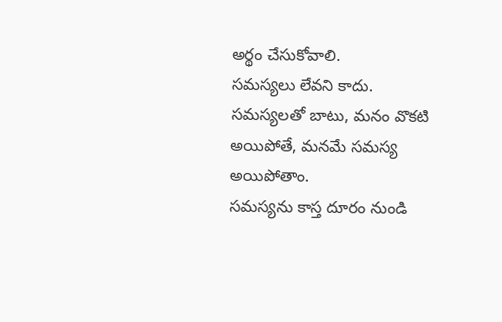అర్థం చేసుకోవాలి.
సమస్యలు లేవని కాదు. సమస్యలతో బాటు, మనం వొకటి అయిపోతే, మనమే సమస్య అయిపోతాం.
సమస్యను కాస్త దూరం నుండి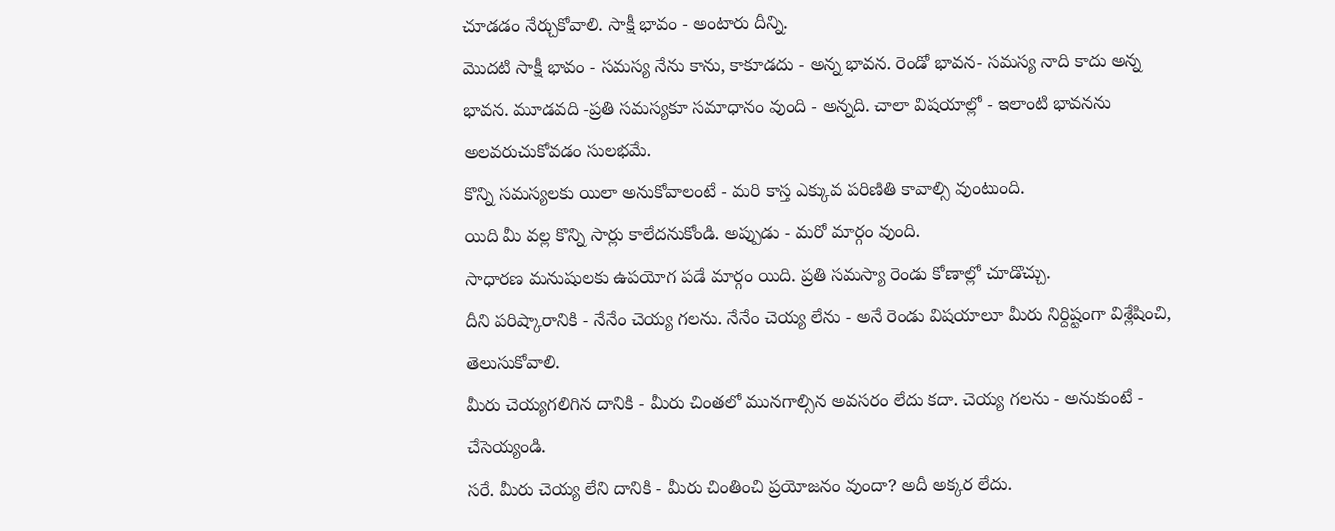చూడడం నేర్చుకోవాలి. సాక్షీ భావం - అంటారు దీన్ని.
మొదటి సాక్షీ భావం - సమస్య నేను కాను, కాకూడదు - అన్న భావన. రెండో భావన- సమస్య నాది కాదు అన్న భావన. మూడవది -ప్రతి సమస్యకూ సమాధానం వుంది - అన్నది. చాలా విషయాల్లో - ఇలాంటి భావనను అలవరుచుకోవడం సులభమే.
కొన్ని సమస్యలకు యిలా అనుకోవాలంటే - మరి కాస్త ఎక్కువ పరిణితి కావాల్సి వుంటుంది.
యిది మీ వల్ల కొన్ని సార్లు కాలేదనుకోండి. అప్పుడు - మరో మార్గం వుంది.
సాధారణ మనుషులకు ఉపయోగ పడే మార్గం యిది. ప్రతి సమస్యా రెండు కోణాల్లో చూడొచ్చు.
దీని పరిష్కారానికి - నేనేం చెయ్య గలను. నేనేం చెయ్య లేను - అనే రెండు విషయాలూ మీరు నిర్దిష్టంగా విశ్లేషించి, తెలుసుకోవాలి.
మీరు చెయ్యగలిగిన దానికి - మీరు చింతలో మునగాల్సిన అవసరం లేదు కదా. చెయ్య గలను - అనుకుంటే - చేసెయ్యండి.
సరే. మీరు చెయ్య లేని దానికి - మీరు చింతించి ప్రయోజనం వుందా? అదీ అక్కర లేదు.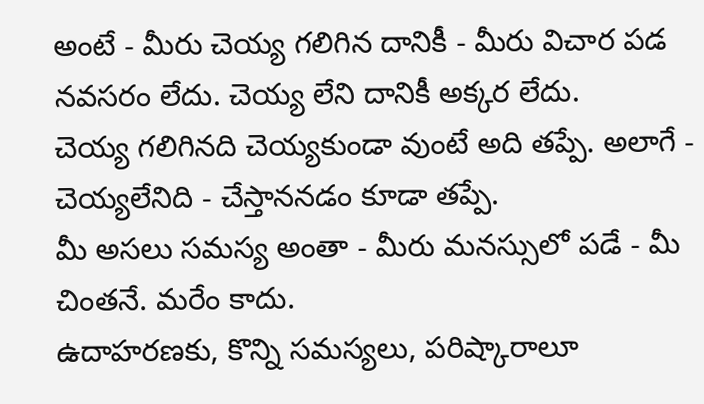అంటే - మీరు చెయ్య గలిగిన దానికీ - మీరు విచార పడ నవసరం లేదు. చెయ్య లేని దానికీ అక్కర లేదు.
చెయ్య గలిగినది చెయ్యకుండా వుంటే అది తప్పే. అలాగే - చెయ్యలేనిది - చేస్తాననడం కూడా తప్పే.
మీ అసలు సమస్య అంతా - మీరు మనస్సులో పడే - మీ చింతనే. మరేం కాదు.
ఉదాహరణకు, కొన్ని సమస్యలు, పరిష్కారాలూ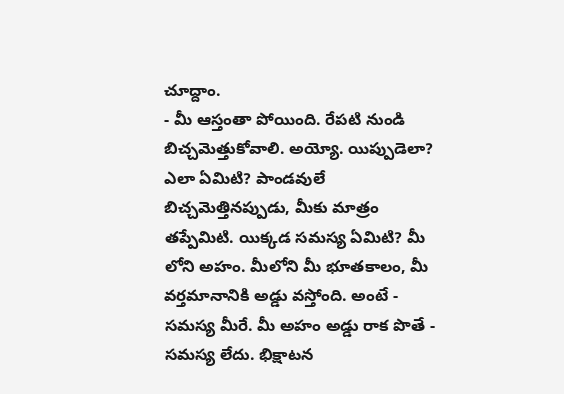చూద్దాం.
- మీ ఆస్తంతా పోయింది. రేపటి నుండి బిచ్చమెత్తుకోవాలి. అయ్యో. యిప్పుడెలా? ఎలా ఏమిటి? పాండవులే బిచ్చమెత్తినప్పుడు, మీకు మాత్రం తప్పేమిటి. యిక్కడ సమస్య ఏమిటి? మీ లోని అహం. మీలోని మీ భూతకాలం, మీ వర్తమానానికి అడ్డు వస్తోంది. అంటే - సమస్య మీరే. మీ అహం అడ్డు రాక పొతే - సమస్య లేదు. భిక్షాటన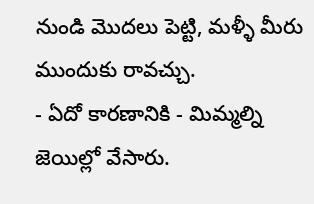నుండి మొదలు పెట్టి, మళ్ళీ మీరు ముందుకు రావచ్చు.
- ఏదో కారణానికి - మిమ్మల్ని జెయిల్లో వేసారు.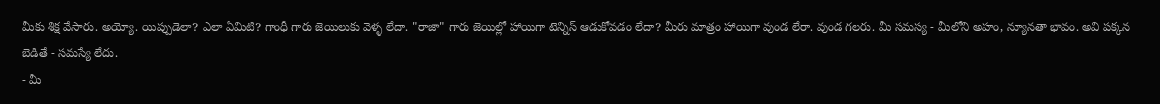మీకు శిక్ష వేసారు. అయ్యో. యిప్పుడెలా? ఎలా ఏమిటి? గాంధీ గారు జెయిలుకు వెళ్ళ లేదా. "రాజా" గారు జెయిల్లో హాయిగా టెన్నిస్ ఆడుకోవడం లేదా? మీరు మాత్రం హాయిగా వుండ లేరా. వుండ గలరు. మీ సమస్య - మీలోని అహం, న్యూనతా భావం. అవి పక్కన బెడితే - సమస్యే లేదు.
- మీ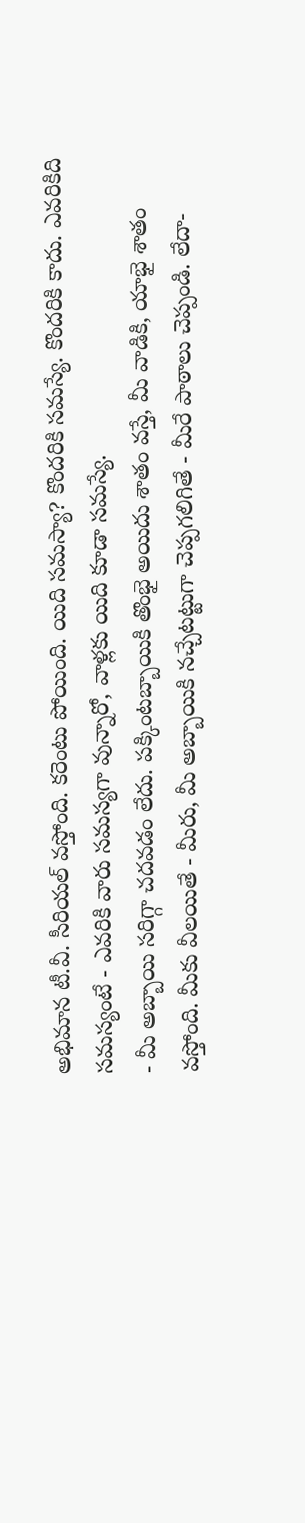అభిమాన టీ.వీ. సీరియల్ వస్తోంది. కరెంటు పోయింది. యిది సమస్యా? కొందరికి సమస్యే. కొందరికి కాదు. ఎవరికిది సమస్యంటే - ఎవరికి వారు సమస్యగా వున్నారో, వాళ్లకు యిది కూడా సమస్యే.
- మీ అబ్బాయి సరిగ్గా చదవడం లేదు. పక్కింటబ్బాయికి తొంభై అయిదు శాతం వస్తే, మీ వాడికి, యాభై శాతం వస్తోంది. మీకు వీలయితే - మీరు, మీ అబ్బాయికి నచ్చేటట్టుగా చెప్పగలిగితే - మీరే పాఠాలు చెప్పండి. లేదా-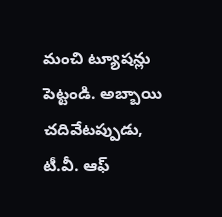మంచి ట్యూషన్లు పెట్టండి. అబ్బాయి చదివేటప్పుడు, టీ.వీ. ఆఫ్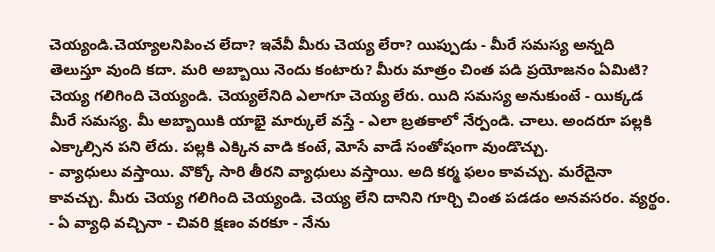చెయ్యండి.చెయ్యాలనిపించ లేదా? ఇవేవీ మీరు చెయ్య లేరా? యిప్పుడు - మీరే సమస్య అన్నది తెలుస్తూ వుంది కదా. మరి అబ్బాయి నెందు కంటారు? మీరు మాత్రం చింత పడి ప్రయోజనం ఏమిటి? చెయ్య గలిగింది చెయ్యండి. చెయ్యలేనిది ఎలాగూ చెయ్య లేరు. యిది సమస్య అనుకుంటే - యిక్కడ మీరే సమస్య. మీ అబ్బాయికి యాభై మార్కులే వస్తే - ఎలా బ్రతకాలో నేర్పండి. చాలు. అందరూ పల్లకి ఎక్కాల్సిన పని లేదు. పల్లకి ఎక్కిన వాడి కంటే, మోసే వాడే సంతోషంగా వుండొచ్చు.
- వ్యాధులు వస్తాయి. వొక్కో సారి తీరని వ్యాధులు వస్తాయి. అది కర్మ ఫలం కావచ్చు. మరేదైనా కావచ్చు. మీరు చెయ్య గలిగింది చెయ్యండి. చెయ్య లేని దానిని గూర్చి చింత పడడం అనవసరం. వ్యర్థం.
- ఏ వ్యాధి వచ్చినా - చివరి క్షణం వరకూ - నేను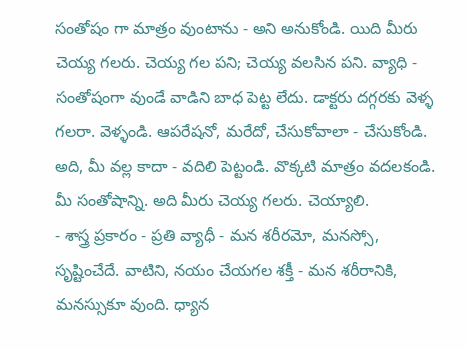సంతోషం గా మాత్రం వుంటాను - అని అనుకోండి. యిది మీరు చెయ్య గలరు. చెయ్య గల పని; చెయ్య వలసిన పని. వ్యాధి - సంతోషంగా వుండే వాడిని బాధ పెట్ట లేదు. డాక్టరు దగ్గరకు వెళ్ళ గలరా. వెళ్ళండి. ఆపరేషనో, మరేదో, చేసుకోవాలా - చేసుకోండి. అది, మీ వల్ల కాదా - వదిలి పెట్టండి. వొక్కటి మాత్రం వదలకండి. మీ సంతోషాన్ని. అది మీరు చెయ్య గలరు. చెయ్యాలి.
- శాస్త్ర ప్రకారం - ప్రతి వ్యాధీ - మన శరీరమో, మనస్సో, సృష్టించేదే. వాటిని, నయం చేయగల శక్తీ - మన శరీరానికి, మనస్సుకూ వుంది. ధ్యాన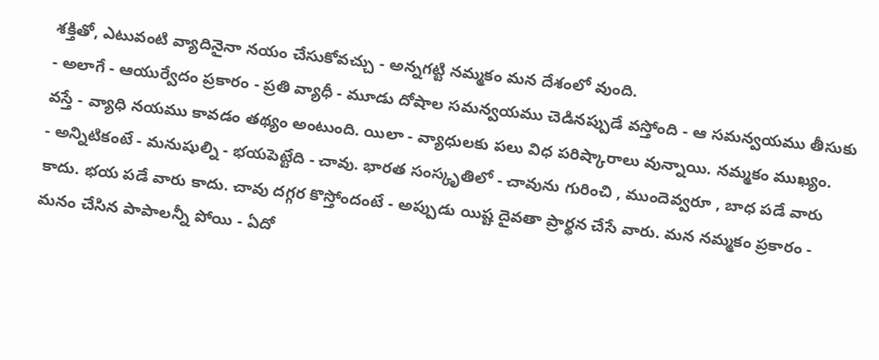శక్తితో, ఎటువంటి వ్యాదినైనా నయం చేసుకోవచ్చు - అన్నగట్టి నమ్మకం మన దేశంలో వుంది.
- అలాగే - ఆయుర్వేదం ప్రకారం - ప్రతి వ్యాధీ - మూడు దోషాల సమన్వయము చెడినప్పుడే వస్తోంది - ఆ సమన్వయము తీసుకు వస్తే - వ్యాధి నయము కావడం తథ్యం అంటుంది. యిలా - వ్యాధులకు పలు విధ పరిష్కారాలు వున్నాయి. నమ్మకం ముఖ్యం.
- అన్నిటికంటే - మనుషుల్ని - భయపెట్టేది - చావు. భారత సంస్కృతిలో - చావును గురించి , ముందెవ్వరూ , బాధ పడే వారు కాదు. భయ పడే వారు కాదు. చావు దగ్గర కొస్తోందంటే - అప్పుడు యిష్ట దైవతా ప్రార్థన చేసే వారు. మన నమ్మకం ప్రకారం - మనం చేసిన పాపాలన్నీ పోయి - ఏదో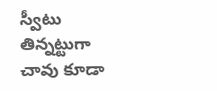స్వీటు తిన్నట్టుగా చావు కూడా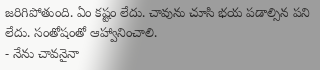జరిగిపోతుంది. ఏం కష్టం లేదు. చావును చూసి భయ పడాల్సిన పని లేదు. సంతోషంతో ఆహ్వానించాలి.
- నేను చావనైనా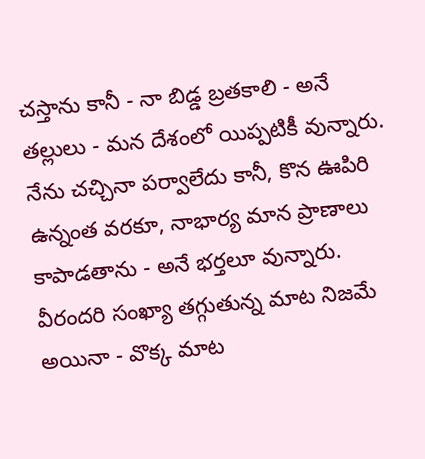చస్తాను కానీ - నా బిడ్డ బ్రతకాలి - అనే తల్లులు - మన దేశంలో యిప్పటికీ వున్నారు. నేను చచ్చినా పర్వాలేదు కానీ, కొన ఊపిరి ఉన్నంత వరకూ, నాభార్య మాన ప్రాణాలు కాపాడతాను - అనే భర్తలూ వున్నారు. వీరందరి సంఖ్యా తగ్గుతున్న మాట నిజమే అయినా - వొక్క మాట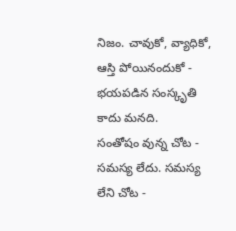నిజం. చావుకో, వ్యాధికో, ఆస్తి పోయినందుకో - భయపడిన సంస్కృతి కాదు మనది.
సంతోషం వున్న చోట - సమస్య లేదు. సమస్య లేని చోట -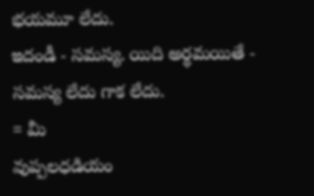భయమూ లేదు.
ఇదండీ - సమస్య. యిది అర్థమయితే - సమస్య లేదు గాక లేదు.
= మీ
వుప్పలధడియం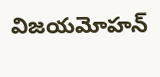విజయమోహన్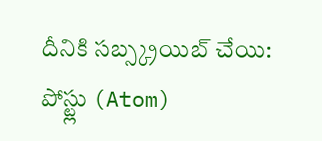దీనికి సబ్స్క్రయిబ్ చేయి:
పోస్ట్లు (Atom)